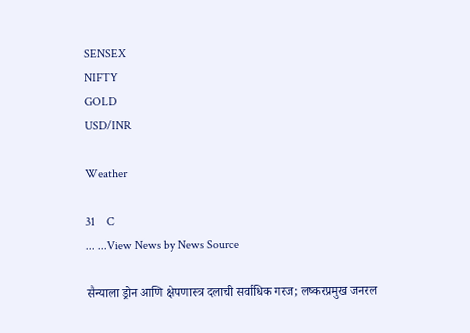SENSEX
NIFTY
GOLD
USD/INR

Weather

31    C
... ...View News by News Source

सैन्याला ड्रोन आणि क्षेपणास्त्र दलाची सर्वाधिक गरज; लष्करप्रमुख जनरल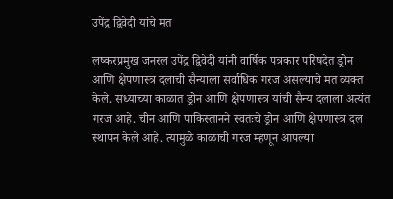उपेंद्र द्विवेदी यांचे मत

लष्करप्रमुख जनरल उपेंद्र द्विवेदी यांनी वार्षिक पत्रकार परिषदेत ड्रोन आणि क्षेपणास्त्र दलाची सैन्याला सर्वाधिक गरज असल्याचे मत व्यक्त केले. सध्याच्या काळात ड्रोन आणि क्षेपणास्त्र यांची सैन्य दलाला अत्यंत गरज आहे. चीन आणि पाकिस्तानने स्वतःचे ड्रोन आणि क्षेपणास्त्र दल स्थापन केले आहे. त्यामुळे काळाची गरज म्हणून आपल्या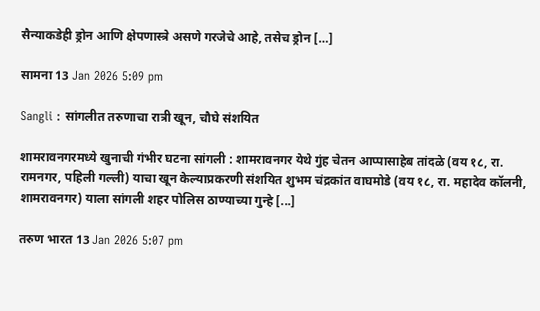सैन्याकडेही ड्रोन आणि क्षेपणास्त्रे असणे गरजेचे आहे, तसेच ड्रोन […]

सामना 13 Jan 2026 5:09 pm

Sangli : सांगलीत तरुणाचा रात्री खून, चौघे संशयित

शामरावनगरमध्ये खुनाची गंभीर घटना सांगली : शामरावनगर येथे गुंह चेतन आप्पासाहेब तांदळे (वय १८, रा. रामनगर, पहिली गल्ली) याचा खून केल्याप्रकरणी संशयित शुभम चंद्रकांत वाघमोडे (वय १८, रा. महादेव कॉलनी, शामरावनगर) याला सांगली शहर पोलिस ठाण्याच्या गुन्हे [...]

तरुण भारत 13 Jan 2026 5:07 pm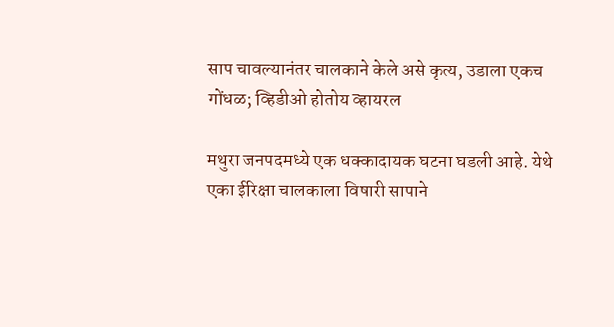साप चावल्यानंतर चालकाने केले असे कृत्य, उडाला एकच गोंधळ; व्हिडीओ होतोय व्हायरल

मथुरा जनपदमध्ये एक धक्कादायक घटना घडली आहे. येथे एका ईरिक्षा चालकाला विषारी सापाने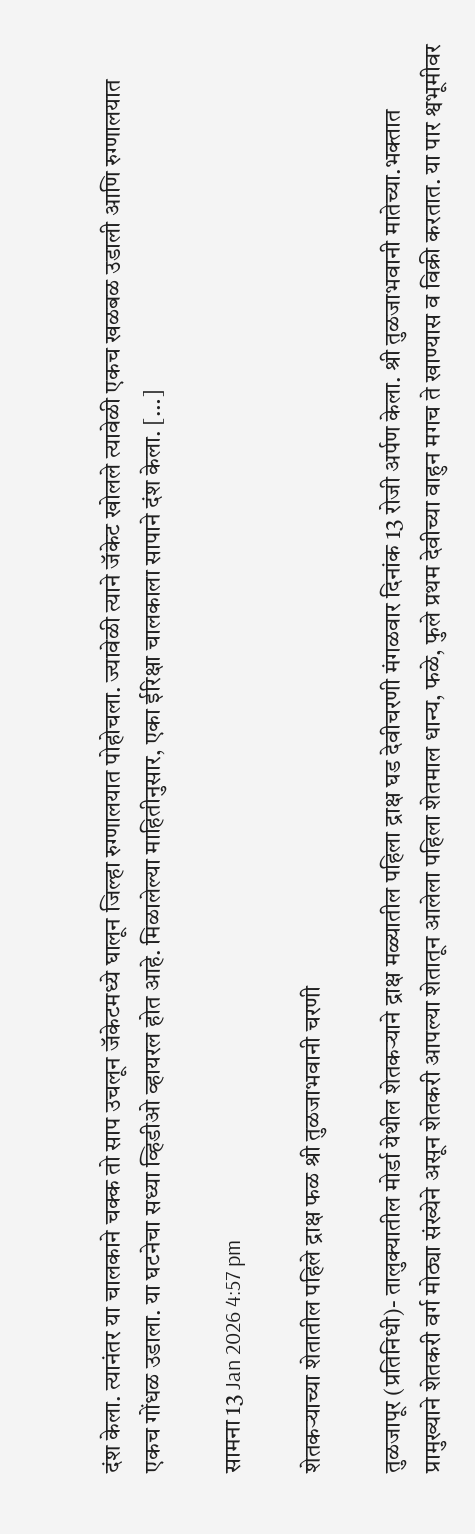दंश केला. त्यानंतर या चालकाने चक्क तो साप उचलून जॅकेटमध्ये घालून जिल्हा रुग्णालयात पोहोचला. ज्यावेळी त्याने जॅकेट खोलले त्यावेळी एकच खळबळ उडाली आणि रुग्णालयात एकच गोंधळ उडाला. या घटनेचा सध्या व्हिडीओ व्हायरल होत आहे. मिळालेल्या माहितीनुसार, एका ईरिक्षा चालकाला सापाने दंश केला. […]

सामना 13 Jan 2026 4:57 pm

शेतकऱ्याच्या शेतातील पहिले द्राक्ष फळ श्री तुळजाभवानी चरणी

तुळजापूर (प्रतिनिधी)- तालुक्यातील मोर्डा येथील शेतकऱ्याने द्राक्ष मळ्यातील पहिला द्राक्ष घड देवीचरणी मंगळवार दिनांक 13 रोजी अर्पण केला. श्री तुळजाभवानी मातेच्या.भक्तात प्रामुख्याने शेतकरी वर्ग मोठ्या संख्येने असून शेतकरी आपल्या शेतातून आलेला पहिला शेतमाल धान्य, फळे, फुले प्रथम देवीच्या वाहुन मगच ते खाण्यास व विक्री करतात. या पार श्वभूमीवर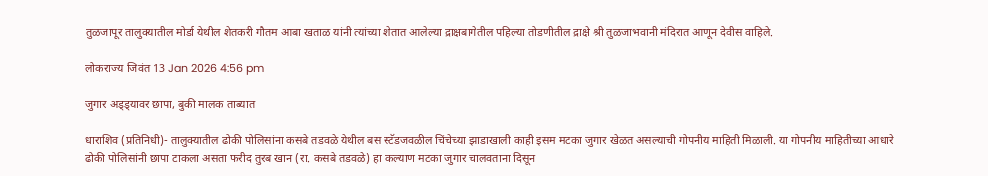तुळजापूर तालुक्यातील मोर्डा येथील शेतकरी गौतम आबा खताळ यांनी त्यांच्या शेतात आलेल्या द्राक्षबागेतील पहिल्या तोडणीतील द्राक्षे श्री तुळजाभवानी मंदिरात आणून देवीस वाहिले.

लोकराज्य जिवंत 13 Jan 2026 4:56 pm

जुगार अड्ड्यावर छापा, बुकी मालक ताब्यात

धाराशिव (प्रतिनिधी)- तालुक्यातील ढोकी पोलिसांना कसबे तडवळे येथील बस स्टॅडजवळील चिंचेच्या झाडाखाली काही इसम मटका जुगार खेळत असल्याची गोपनीय माहिती मिळाली. या गोपनीय माहितीच्या आधारे ढोकी पोलिसांनी छापा टाकला असता फरीद तुरब खान (रा. कसबे तडवळे) हा कल्याण मटका जुगार चालवताना दिसून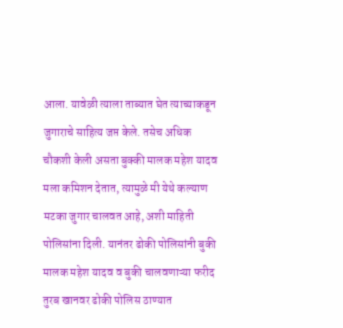आला. यावेळी त्याला ताब्यात घेत त्याच्याकडून जुगाराचे साहित्य जप्त केले. तसेच अधिक चौकशी केली असता बुक्की मालक महेश यादव मला कमिशन देतात, त्यामुळे मी येथे कल्याण मटका जुगार चालवत आहे, अशी माहिती पोलिसांना दिली. यानंतर ढोकी पोलिसांनी बुकी मालक महेश यादव व बुकी चालवणाऱ्या फरीद तुरब खानवर ढोकी पोलिस ठाण्यात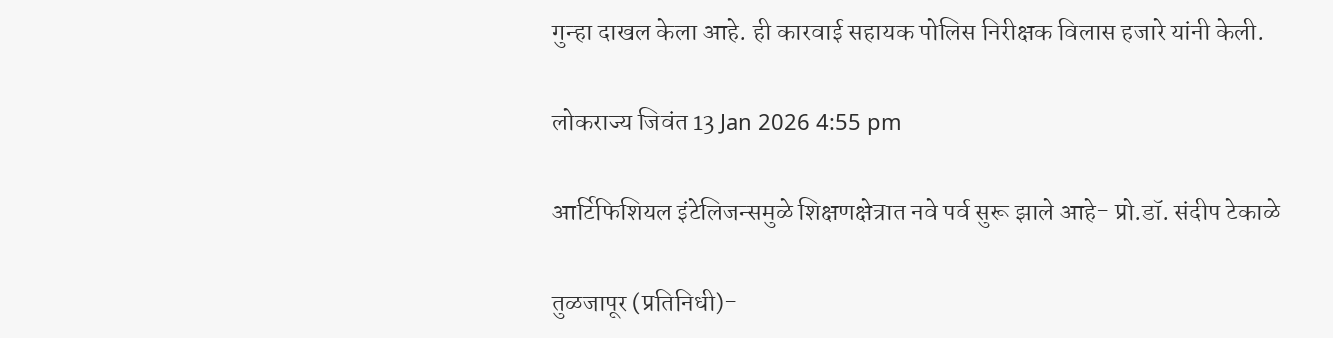गुन्हा दाखल केला आहे. ही कारवाई सहायक पोलिस निरीक्षक विलास हजारे यांनी केली.

लोकराज्य जिवंत 13 Jan 2026 4:55 pm

आर्टिफिशियल इंटेलिजन्समुळे शिक्षणक्षेत्रात नवे पर्व सुरू झाले आहे- प्रो.डॉ. संदीप टेकाळे

तुळजापूर (प्रतिनिधी)-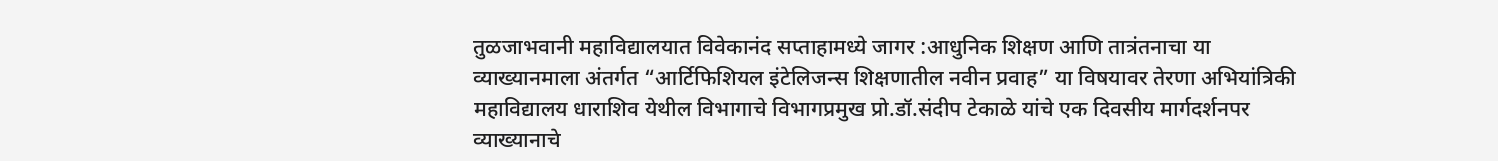तुळजाभवानी महाविद्यालयात विवेकानंद सप्ताहामध्ये जागर :आधुनिक शिक्षण आणि तात्रंतनाचा या व्याख्यानमाला अंतर्गत “आर्टिफिशियल इंटेलिजन्स शिक्षणातील नवीन प्रवाह” या विषयावर तेरणा अभियांत्रिकी महाविद्यालय धाराशिव येथील विभागाचे विभागप्रमुख प्रो.डॉ.संदीप टेकाळे यांचे एक दिवसीय मार्गदर्शनपर व्याख्यानाचे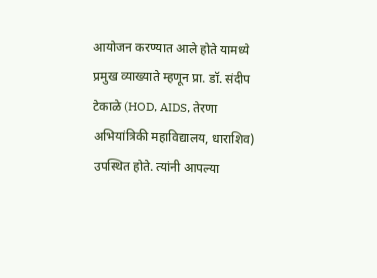आयोजन करण्यात आले होते यामध्ये प्रमुख व्याख्याते म्हणून प्रा. डॉ. संदीप टेकाळे (HOD, AIDS, तेरणा अभियांत्रिकी महाविद्यालय, धाराशिव) उपस्थित होते. त्यांनी आपल्या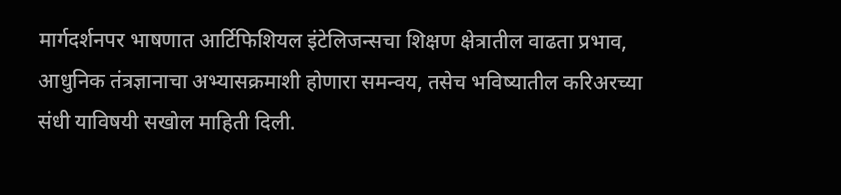मार्गदर्शनपर भाषणात आर्टिफिशियल इंटेलिजन्सचा शिक्षण क्षेत्रातील वाढता प्रभाव, आधुनिक तंत्रज्ञानाचा अभ्यासक्रमाशी होणारा समन्वय, तसेच भविष्यातील करिअरच्या संधी याविषयी सखोल माहिती दिली.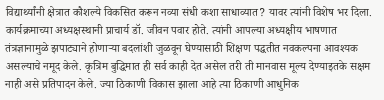विद्यार्थ्यांनी क्षेत्रात कौशल्ये विकसित करून नव्या संधी कशा साधाव्यात? यावर त्यांनी विशेष भर दिला. कार्यक्रमाच्या अध्यक्षस्थानी प्राचार्य डॉ. जीवन पवार होते. त्यांनी आपल्या अध्यक्षीय भाषणात तंत्रज्ञानामुळे झपाट्याने होणाऱ्या बदलांशी जुळवून घेण्यासाठी शिक्षण पद्धतीत नवकल्पना आवश्यक असल्याचे नमूद केले. कृत्रिम बुद्धिमात ही सर्व काही देत असेल तरी ती मानवास मूल्य देण्याइतके सक्षम नाही असे प्रतिपादन केले. ज्या ठिकाणी विकास झाला आहे त्या ठिकाणी आधुनिक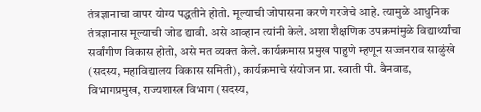तंत्रज्ञानाचा वापर योग्य पद्धतीने होतो. मूल्याची जोपासना करणे गरजेचे आहे. त्यामुळे आधुनिक तंत्रज्ञानास मूल्याची जोड द्यावी. असे आव्हान त्यांनी केले. अशा शैक्षणिक उपक्रमांमुळे विद्यार्थ्यांचा सर्वांगीण विकास होतो, असे मत व्यक्त केले. कार्यक्रमास प्रमुख पाहुणे म्हणून सज्जनराव साळुंखे (सदस्य, महाविद्यालय विकास समिती), कार्यक्रमाचे संयोजन प्रा. स्वाती पी. बैनवाड, विभागप्रमुख, राज्यशास्त्र विभाग (सदस्य,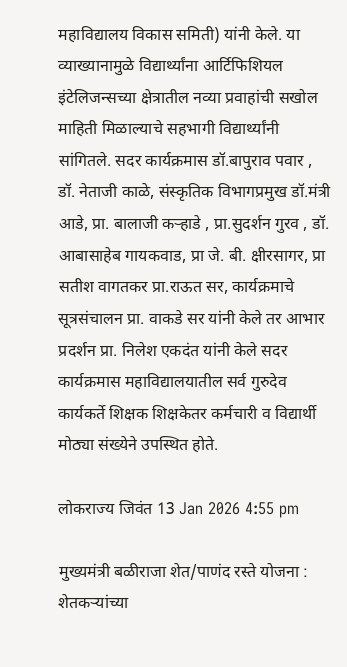महाविद्यालय विकास समिती) यांनी केले. या व्याख्यानामुळे विद्यार्थ्यांना आर्टिफिशियल इंटेलिजन्सच्या क्षेत्रातील नव्या प्रवाहांची सखोल माहिती मिळाल्याचे सहभागी विद्यार्थ्यांनी सांगितले. सदर कार्यक्रमास डॉ.बापुराव पवार , डॉ. नेताजी काळे, संस्कृतिक विभागप्रमुख डॉ.मंत्री आडे, प्रा. बालाजी कऱ्हाडे , प्रा.सुदर्शन गुरव , डॉ. आबासाहेब गायकवाड, प्रा जे. बी. क्षीरसागर, प्रा सतीश वागतकर प्रा.राऊत सर, कार्यक्रमाचे सूत्रसंचालन प्रा. वाकडे सर यांनी केले तर आभार प्रदर्शन प्रा. निलेश एकदंत यांनी केले सदर कार्यक्रमास महाविद्यालयातील सर्व गुरुदेव कार्यकर्ते शिक्षक शिक्षकेतर कर्मचारी व विद्यार्थी मोठ्या संख्येने उपस्थित होते.

लोकराज्य जिवंत 13 Jan 2026 4:55 pm

मुख्यमंत्री बळीराजा शेत/पाणंद रस्ते योजना : शेतकऱ्यांच्या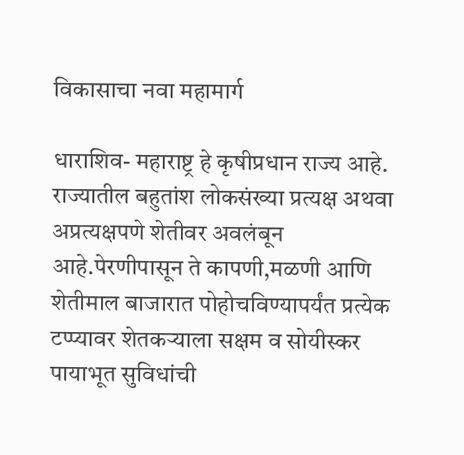विकासाचा नवा महामार्ग

धाराशिव- महाराष्ट्र हे कृषीप्रधान राज्य आहे. राज्यातील बहुतांश लोकसंख्या प्रत्यक्ष अथवा अप्रत्यक्षपणे शेतीवर अवलंबून आहे.पेरणीपासून ते कापणी,मळणी आणि शेतीमाल बाजारात पोहोचविण्यापर्यंत प्रत्येक टप्प्यावर शेतकऱ्याला सक्षम व सोयीस्कर पायाभूत सुविधांची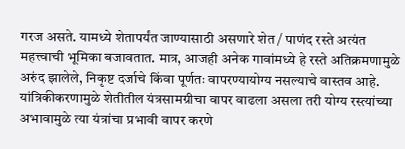गरज असते. यामध्ये शेतापर्यंत जाण्यासाठी असणारे शेत / पाणंद रस्ते अत्यंत महत्त्वाची भूमिका बजावतात. मात्र, आजही अनेक गावांमध्ये हे रस्ते अतिक्रमणामुळे अरुंद झालेले, निकृष्ट दर्जाचे किंवा पूर्णतः वापरण्यायोग्य नसल्याचे वास्तव आहे. यांत्रिकीकरणामुळे शेतीतील यंत्रसामग्रीचा वापर वाढला असला तरी योग्य रस्त्यांच्या अभावामुळे त्या यंत्रांचा प्रभावी वापर करणे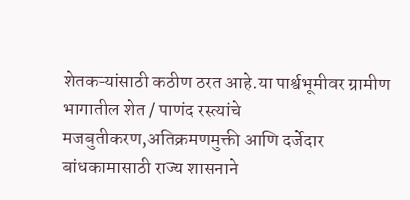शेतकऱ्यांसाठी कठीण ठरत आहे.या पार्श्वभूमीवर ग्रामीण भागातील शेत / पाणंद रस्त्यांचे मजबुतीकरण,अतिक्रमणमुक्ती आणि दर्जेदार बांधकामासाठी राज्य शासनाने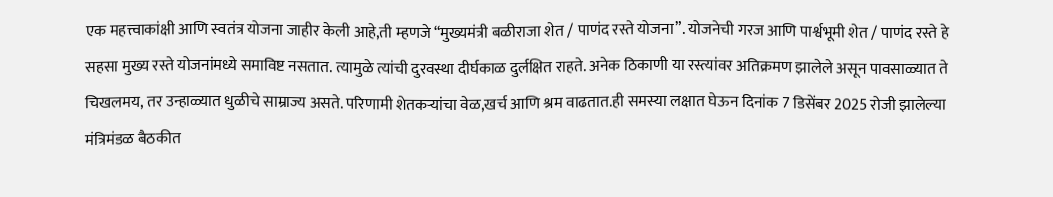एक महत्त्वाकांक्षी आणि स्वतंत्र योजना जाहीर केली आहे,ती म्हणजे “मुख्यमंत्री बळीराजा शेत / पाणंद रस्ते योजना”. योजनेची गरज आणि पार्श्वभूमी शेत / पाणंद रस्ते हे सहसा मुख्य रस्ते योजनांमध्ये समाविष्ट नसतात. त्यामुळे त्यांची दुरवस्था दीर्घकाळ दुर्लक्षित राहते. अनेक ठिकाणी या रस्त्यांवर अतिक्रमण झालेले असून पावसाळ्यात ते चिखलमय, तर उन्हाळ्यात धुळीचे साम्राज्य असते. परिणामी शेतकऱ्यांचा वेळ,खर्च आणि श्रम वाढतात.ही समस्या लक्षात घेऊन दिनांक 7 डिसेंबर 2025 रोजी झालेल्या मंत्रिमंडळ बैठकीत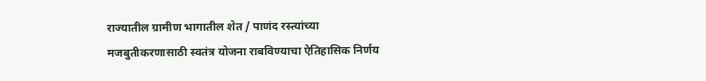राज्यातील ग्रामीण भागातील शेत / पाणंद रस्त्यांच्या मजबुतीकरणासाठी स्वतंत्र योजना राबविण्याचा ऐतिहासिक निर्णय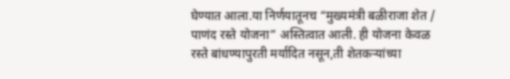घेण्यात आला.या निर्णयातूनच “मुख्यमंत्री बळीराजा शेत / पाणंद रस्ते योजना” अस्तित्वात आली. ही योजना केवळ रस्ते बांधण्यापुरती मर्यादित नसून,ती शेतकऱ्यांच्या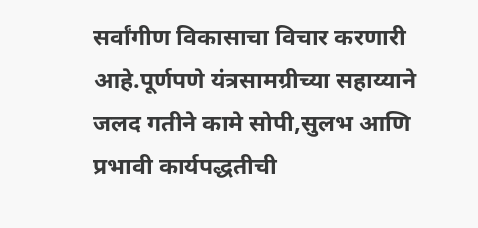सर्वांगीण विकासाचा विचार करणारी आहे.पूर्णपणे यंत्रसामग्रीच्या सहाय्याने जलद गतीने कामे सोपी,सुलभ आणि प्रभावी कार्यपद्धतीची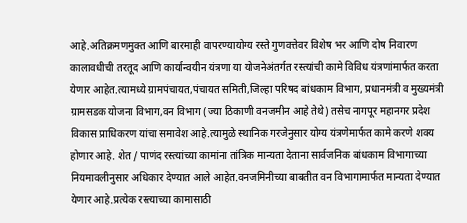आहे.अतिक्रमणमुक्त आणि बारमाही वापरण्यायोग्य रस्ते गुणवत्तेवर विशेष भर आणि दोष निवारण कालावधीची तरतूद आणि कार्यान्वयीन यंत्रणा या योजनेअंतर्गत रस्त्यांची कामे विविध यंत्रणांमार्फत करता येणार आहेत.त्यामध्ये ग्रामपंचायत,पंचायत समिती,जिल्हा परिषद बांधकाम विभाग, प्रधानमंत्री व मुख्यमंत्री ग्रामसडक योजना विभाग,वन विभाग (ज्या ठिकाणी वनजमीन आहे तेथे) तसेच नागपूर महानगर प्रदेश विकास प्राधिकरण यांचा समावेश आहे.त्यामुळे स्थानिक गरजेनुसार योग्य यंत्रणेमार्फत कामे करणे शक्य होणार आहे. शेत / पाणंद रस्त्यांच्या कामांना तांत्रिक मान्यता देताना सार्वजनिक बांधकाम विभागाच्या नियमावलीनुसार अधिकार देण्यात आले आहेत.वनजमिनीच्या बाबतीत वन विभागामार्फत मान्यता देण्यात येणार आहे.प्रत्येक रस्त्याच्या कामासाठी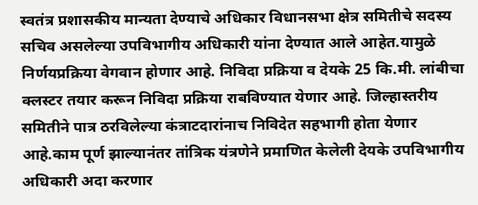स्वतंत्र प्रशासकीय मान्यता देण्याचे अधिकार विधानसभा क्षेत्र समितीचे सदस्य सचिव असलेल्या उपविभागीय अधिकारी यांना देण्यात आले आहेत.यामुळे निर्णयप्रक्रिया वेगवान होणार आहे. निविदा प्रक्रिया व देयके 25 कि.मी. लांबीचा क्लस्टर तयार करून निविदा प्रक्रिया राबविण्यात येणार आहे. जिल्हास्तरीय समितीने पात्र ठरविलेल्या कंत्राटदारांनाच निविदेत सहभागी होता येणार आहे.काम पूर्ण झाल्यानंतर तांत्रिक यंत्रणेने प्रमाणित केलेली देयके उपविभागीय अधिकारी अदा करणार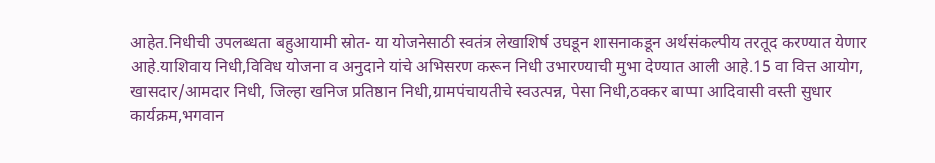आहेत.निधीची उपलब्धता बहुआयामी स्रोत- या योजनेसाठी स्वतंत्र लेखाशिर्ष उघडून शासनाकडून अर्थसंकल्पीय तरतूद करण्यात येणार आहे.याशिवाय निधी,विविध योजना व अनुदाने यांचे अभिसरण करून निधी उभारण्याची मुभा देण्यात आली आहे.15 वा वित्त आयोग, खासदार/आमदार निधी, जिल्हा खनिज प्रतिष्ठान निधी,ग्रामपंचायतीचे स्वउत्पन्न, पेसा निधी,ठक्कर बाप्पा आदिवासी वस्ती सुधार कार्यक्रम,भगवान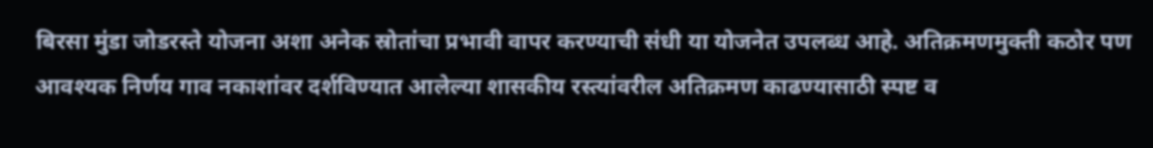बिरसा मुंडा जोडरस्ते योजना अशा अनेक स्रोतांचा प्रभावी वापर करण्याची संधी या योजनेत उपलब्ध आहे. अतिक्रमणमुक्ती कठोर पण आवश्यक निर्णय गाव नकाशांवर दर्शविण्यात आलेल्या शासकीय रस्त्यांवरील अतिक्रमण काढण्यासाठी स्पष्ट व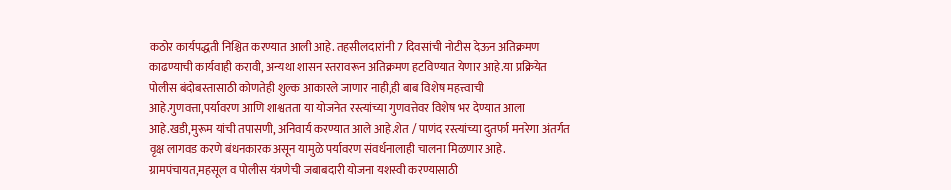कठोर कार्यपद्धती निश्चित करण्यात आली आहे. तहसीलदारांनी 7 दिवसांची नोटीस देऊन अतिक्रमण काढण्याची कार्यवाही करावी, अन्यथा शासन स्तरावरून अतिक्रमण हटविण्यात येणार आहे.या प्रक्रियेत पोलीस बंदोबस्तासाठी कोणतेही शुल्क आकारले जाणार नाही,ही बाब विशेष महत्त्वाची आहे.गुणवत्ता,पर्यावरण आणि शाश्वतता या योजनेत रस्त्यांच्या गुणवत्तेवर विशेष भर देण्यात आला आहे.खडी,मुरूम यांची तपासणी, अनिवार्य करण्यात आले आहे.शेत / पाणंद रस्त्यांच्या दुतर्फा मनरेगा अंतर्गत वृक्ष लागवड करणे बंधनकारक असून यामुळे पर्यावरण संवर्धनालाही चालना मिळणार आहे. ग्रामपंचायत,महसूल व पोलीस यंत्रणेची जबाबदारी योजना यशस्वी करण्यासाठी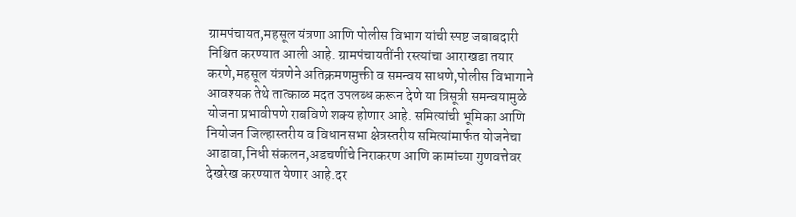ग्रामपंचायत,महसूल यंत्रणा आणि पोलीस विभाग यांची स्पष्ट जबाबदारी निश्चित करण्यात आली आहे. ग्रामपंचायतींनी रस्त्यांचा आराखडा तयार करणे,महसूल यंत्रणेने अतिक्रमणमुक्ती व समन्वय साधणे,पोलीस विभागाने आवश्यक तेथे तात्काळ मदत उपलब्ध करून देणे या त्रिसूत्री समन्वयामुळे योजना प्रभावीपणे राबविणे शक्य होणार आहे. समित्यांची भूमिका आणि नियोजन जिल्हास्तरीय व विधानसभा क्षेत्रस्तरीय समित्यांमार्फत योजनेचा आढावा,निधी संकलन,अडचणींचे निराकरण आणि कामांच्या गुणवत्तेवर देखरेख करण्यात येणार आहे.दर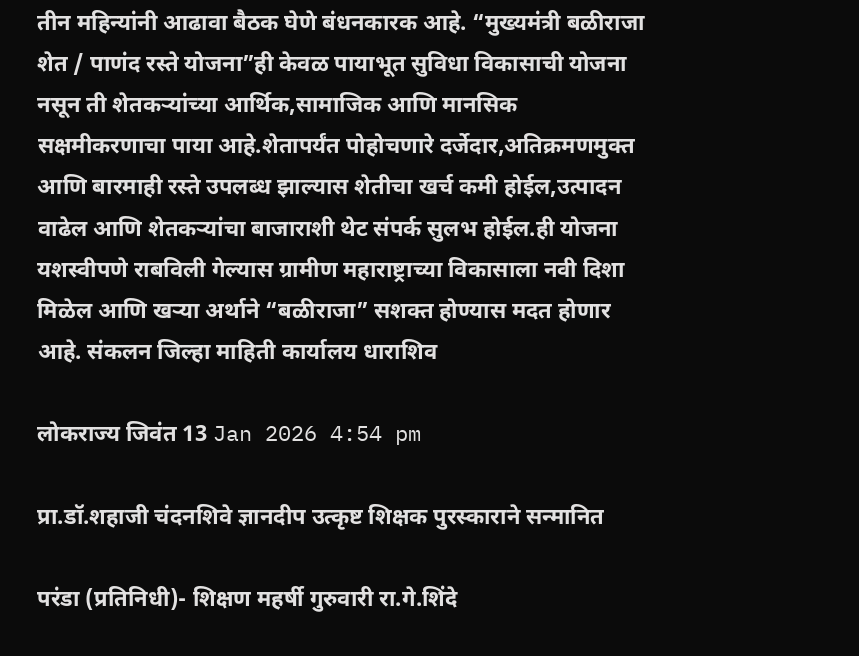तीन महिन्यांनी आढावा बैठक घेणे बंधनकारक आहे. “मुख्यमंत्री बळीराजा शेत / पाणंद रस्ते योजना”ही केवळ पायाभूत सुविधा विकासाची योजना नसून ती शेतकऱ्यांच्या आर्थिक,सामाजिक आणि मानसिक सक्षमीकरणाचा पाया आहे.शेतापर्यंत पोहोचणारे दर्जेदार,अतिक्रमणमुक्त आणि बारमाही रस्ते उपलब्ध झाल्यास शेतीचा खर्च कमी होईल,उत्पादन वाढेल आणि शेतकऱ्यांचा बाजाराशी थेट संपर्क सुलभ होईल.ही योजना यशस्वीपणे राबविली गेल्यास ग्रामीण महाराष्ट्राच्या विकासाला नवी दिशा मिळेल आणि खऱ्या अर्थाने “बळीराजा” सशक्त होण्यास मदत होणार आहे. संकलन जिल्हा माहिती कार्यालय धाराशिव

लोकराज्य जिवंत 13 Jan 2026 4:54 pm

प्रा.डॉ.शहाजी चंदनशिवे ज्ञानदीप उत्कृष्ट शिक्षक पुरस्काराने सन्मानित

परंडा (प्रतिनिधी)- शिक्षण महर्षी गुरुवारी रा.गे.शिंदे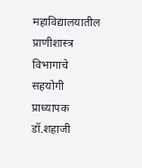महाविद्यालयातील प्राणीशास्त्र विभागाचे सहयोगी प्राध्यापक डॉ.शहाजी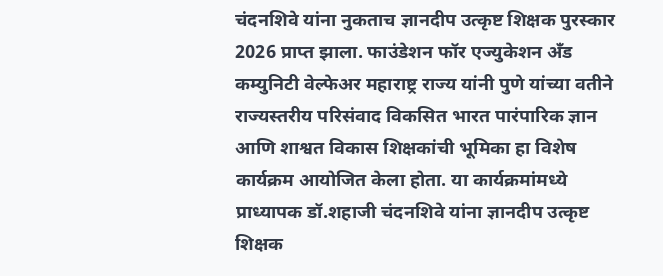चंदनशिवे यांना नुकताच ज्ञानदीप उत्कृष्ट शिक्षक पुरस्कार 2026 प्राप्त झाला. फाउंडेशन फॉर एज्युकेशन अँड कम्युनिटी वेल्फेअर महाराष्ट्र राज्य यांनी पुणे यांच्या वतीने राज्यस्तरीय परिसंवाद विकसित भारत पारंपारिक ज्ञान आणि शाश्वत विकास शिक्षकांची भूमिका हा विशेष कार्यक्रम आयोजित केला होता. या कार्यक्रमांमध्ये प्राध्यापक डॉ.शहाजी चंदनशिवे यांना ज्ञानदीप उत्कृष्ट शिक्षक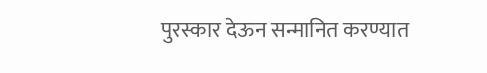पुरस्कार देऊन सन्मानित करण्यात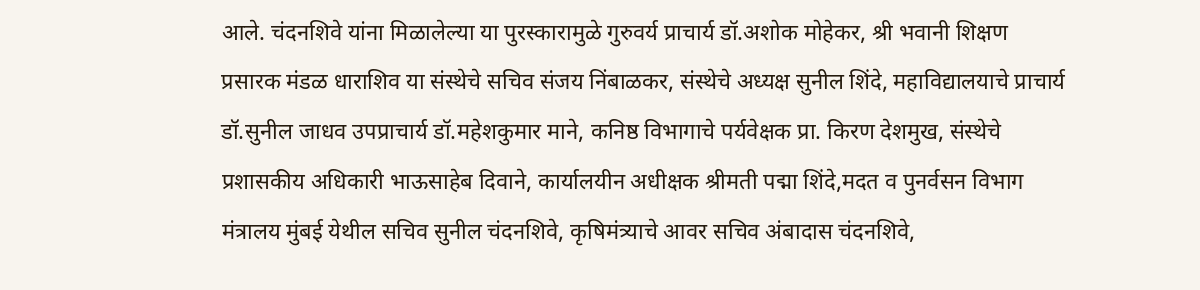आले. चंदनशिवे यांना मिळालेल्या या पुरस्कारामुळे गुरुवर्य प्राचार्य डॉ.अशोक मोहेकर, श्री भवानी शिक्षण प्रसारक मंडळ धाराशिव या संस्थेचे सचिव संजय निंबाळकर, संस्थेचे अध्यक्ष सुनील शिंदे, महाविद्यालयाचे प्राचार्य डॉ.सुनील जाधव उपप्राचार्य डॉ.महेशकुमार माने, कनिष्ठ विभागाचे पर्यवेक्षक प्रा. किरण देशमुख, संस्थेचे प्रशासकीय अधिकारी भाऊसाहेब दिवाने, कार्यालयीन अधीक्षक श्रीमती पद्मा शिंदे,मदत व पुनर्वसन विभाग मंत्रालय मुंबई येथील सचिव सुनील चंदनशिवे, कृषिमंत्र्याचे आवर सचिव अंबादास चंदनशिवे,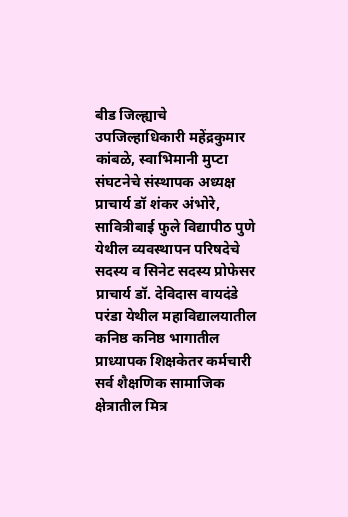बीड जिल्ह्याचे उपजिल्हाधिकारी महेंद्रकुमार कांबळे, स्वाभिमानी मुप्टा संघटनेचे संस्थापक अध्यक्ष प्राचार्य डॉ शंकर अंभोरे, सावित्रीबाई फुले विद्यापीठ पुणे येथील व्यवस्थापन परिषदेचे सदस्य व सिनेट सदस्य प्रोफेसर प्राचार्य डॉ. देविदास वायदंडे परंडा येथील महाविद्यालयातील कनिष्ठ कनिष्ठ भागातील प्राध्यापक शिक्षकेतर कर्मचारी सर्व शैक्षणिक सामाजिक क्षेत्रातील मित्र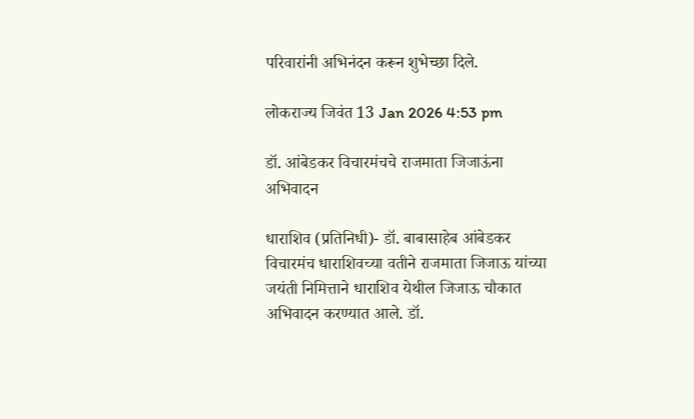परिवारांनी अभिनंदन करून शुभेच्छा दिले.

लोकराज्य जिवंत 13 Jan 2026 4:53 pm

डॉ. आंबेडकर विचारमंचचे राजमाता जिजाऊंना अभिवादन

धाराशिव (प्रतिनिधी)- डॉ. बाबासाहेब आंबेडकर विचारमंच धाराशिवच्या वतीने राजमाता जिजाऊ यांच्या जयंती निमित्ताने धाराशिव येथील जिजाऊ चौकात अभिवादन करण्यात आले. डॉ.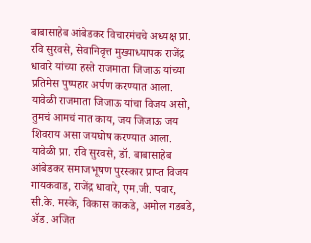बाबासाहेब आंबेडकर विचारमंचचे अध्यक्ष प्रा. रवि सुरवसे, सेवानिवृत्त मुख्याध्यापक राजेंद्र धावारे यांच्या हस्ते राजमाता जिजाऊ यांच्या प्रतिमेस पुष्पहार अर्पण करण्यात आला. यावेळी राजमाता जिजाऊ यांचा विजय असो, तुमचं आमचं नात काय, जय जिजाऊ जय शिवराय असा जयघोष करण्यात आला. यावेळी प्रा. रवि सुरवसे, डॉ. बाबासाहेब आंबेडकर समाजभूषण पुरस्कार प्राप्त विजय गायकवाड, राजेंद्र धावारे, एम.जी. पवार, सी.के. मस्के, विकास काकडे, अमोल गडबडे, ॲड. अजित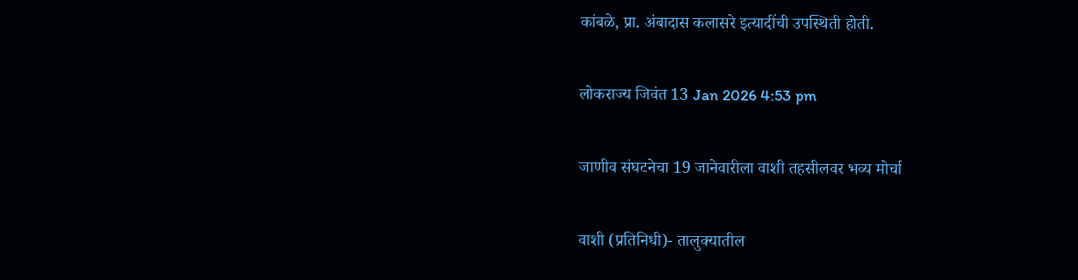कांबळे, प्रा. अंबादास कलासरे इत्यादींची उपस्थिती होती.

लोकराज्य जिवंत 13 Jan 2026 4:53 pm

जाणीव संघटनेचा 19 जानेवारीला वाशी तहसीलवर भव्य मोर्चा

वाशी (प्रतिनिधी)- तालुक्यातील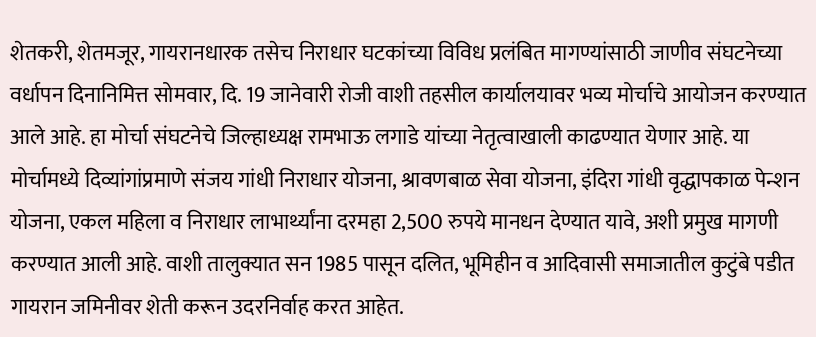शेतकरी, शेतमजूर, गायरानधारक तसेच निराधार घटकांच्या विविध प्रलंबित मागण्यांसाठी जाणीव संघटनेच्या वर्धापन दिनानिमित्त सोमवार, दि. 19 जानेवारी रोजी वाशी तहसील कार्यालयावर भव्य मोर्चाचे आयोजन करण्यात आले आहे. हा मोर्चा संघटनेचे जिल्हाध्यक्ष रामभाऊ लगाडे यांच्या नेतृत्वाखाली काढण्यात येणार आहे. या मोर्चामध्ये दिव्यांगांप्रमाणे संजय गांधी निराधार योजना, श्रावणबाळ सेवा योजना, इंदिरा गांधी वृद्धापकाळ पेन्शन योजना, एकल महिला व निराधार लाभार्थ्यांना दरमहा 2,500 रुपये मानधन देण्यात यावे, अशी प्रमुख मागणी करण्यात आली आहे. वाशी तालुक्यात सन 1985 पासून दलित, भूमिहीन व आदिवासी समाजातील कुटुंबे पडीत गायरान जमिनीवर शेती करून उदरनिर्वाह करत आहेत.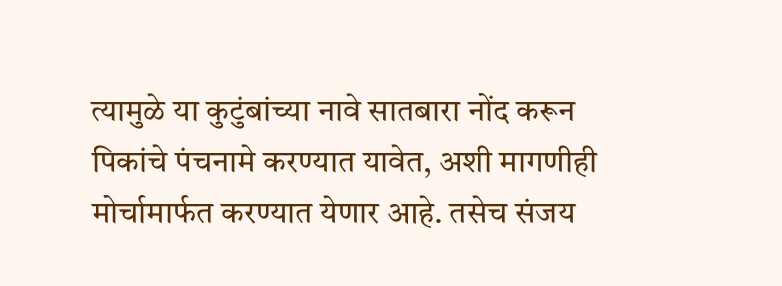त्यामुळे या कुटुंबांच्या नावे सातबारा नोंद करून पिकांचे पंचनामे करण्यात यावेत, अशी मागणीही मोर्चामार्फत करण्यात येणार आहे. तसेच संजय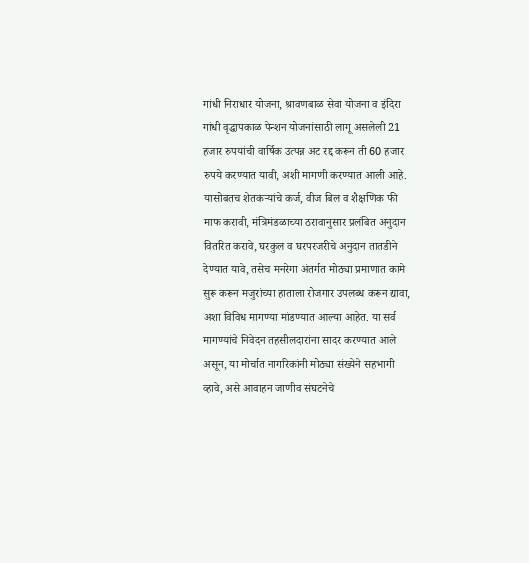गांधी निराधार योजना, श्रावणबाळ सेवा योजना व इंदिरा गांधी वृद्धापकाळ पेन्शन योजनांसाठी लागू असलेली 21 हजार रुपयांची वार्षिक उत्पन्न अट रद्द करून ती 60 हजार रुपये करण्यात यावी, अशी मागणी करण्यात आली आहे. यासोबतच शेतकऱ्यांचे कर्ज, वीज बिल व शैक्षणिक फी माफ करावी, मंत्रिमंडळाच्या ठरावानुसार प्रलंबित अनुदान वितरित करावे, घरकुल व घरपरजरीचे अनुदान तातडीने देण्यात यावे, तसेच मनरेगा अंतर्गत मोठ्या प्रमाणात कामे सुरू करून मजुरांच्या हाताला रोजगार उपलब्ध करून द्यावा, अशा विविध मागण्या मांडण्यात आल्या आहेत. या सर्व मागण्यांचे निवेदन तहसीलदारांना सादर करण्यात आले असून, या मोर्चात नागरिकांनी मोठ्या संख्येने सहभागी व्हावे, असे आवाहन जाणीव संघटनेचे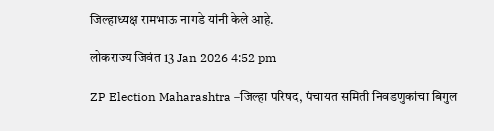जिल्हाध्यक्ष रामभाऊ नागडे यांनी केले आहे.

लोकराज्य जिवंत 13 Jan 2026 4:52 pm

ZP Election Maharashtra –जिल्हा परिषद, पंचायत समिती निवडणुकांचा बिगुल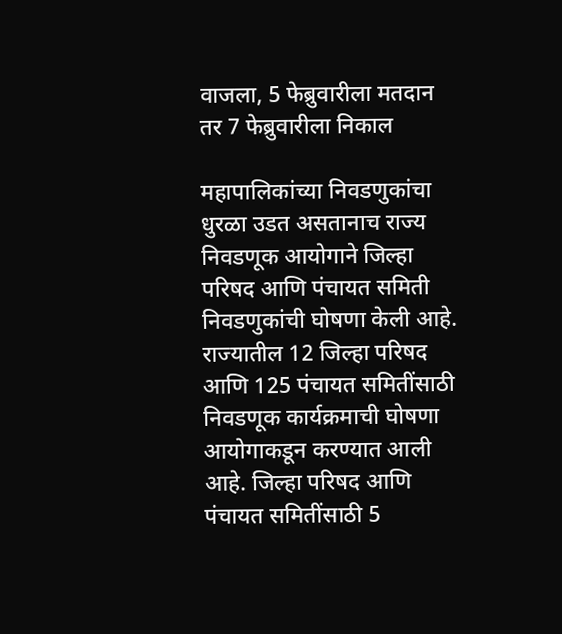वाजला, 5 फेब्रुवारीला मतदान तर 7 फेब्रुवारीला निकाल

महापालिकांच्या निवडणुकांचा धुरळा उडत असतानाच राज्य निवडणूक आयोगाने जिल्हा परिषद आणि पंचायत समिती निवडणुकांची घोषणा केली आहे. राज्यातील 12 जिल्हा परिषद आणि 125 पंचायत समितींसाठी निवडणूक कार्यक्रमाची घोषणा आयोगाकडून करण्यात आली आहे. जिल्हा परिषद आणि पंचायत समितींसाठी 5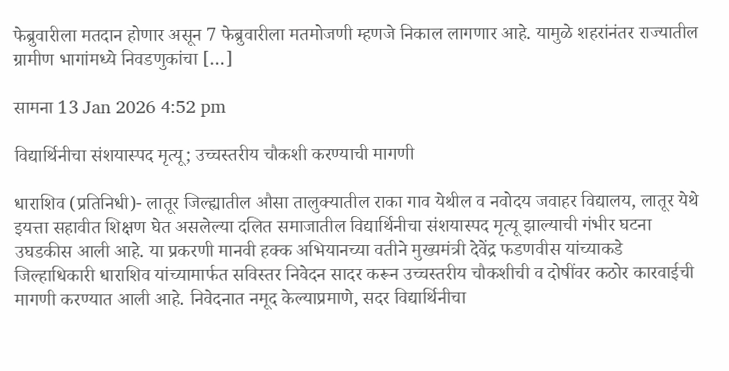फेब्रुवारीला मतदान होणार असून 7 फेब्रुवारीला मतमोजणी म्हणजे निकाल लागणार आहे. यामुळे शहरांनंतर राज्यातील ग्रामीण भागांमध्ये निवडणुकांचा […]

सामना 13 Jan 2026 4:52 pm

विद्यार्थिनीचा संशयास्पद मृत्यू; उच्चस्तरीय चौकशी करण्याची मागणी

धाराशिव (प्रतिनिधी)- लातूर जिल्ह्यातील औसा तालुक्यातील राका गाव येथील व नवोदय जवाहर विद्यालय, लातूर येथे इयत्ता सहावीत शिक्षण घेत असलेल्या दलित समाजातील विद्यार्थिनीचा संशयास्पद मृत्यू झाल्याची गंभीर घटना उघडकीस आली आहे. या प्रकरणी मानवी हक्क अभियानच्या वतीने मुख्यमंत्री देवेंद्र फडणवीस यांच्याकडे जिल्हाधिकारी धाराशिव यांच्यामार्फत सविस्तर निवेदन सादर करून उच्चस्तरीय चौकशीची व दोषींवर कठोर कारवाईची मागणी करण्यात आली आहे. निवेदनात नमूद केल्याप्रमाणे, सदर विद्यार्थिनीचा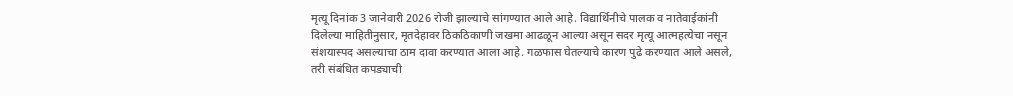मृत्यू दिनांक 3 जानेवारी 2026 रोजी झाल्याचे सांगण्यात आले आहे. विद्यार्थिनीचे पालक व नातेवाईकांनी दिलेल्या माहितीनुसार, मृतदेहावर ठिकठिकाणी जखमा आढळून आल्या असून सदर मृत्यू आत्महत्येचा नसून संशयास्पद असल्याचा ठाम दावा करण्यात आला आहे. गळफास घेतल्याचे कारण पुढे करण्यात आले असले, तरी संबंधित कपड्याची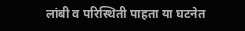लांबी व परिस्थिती पाहता या घटनेत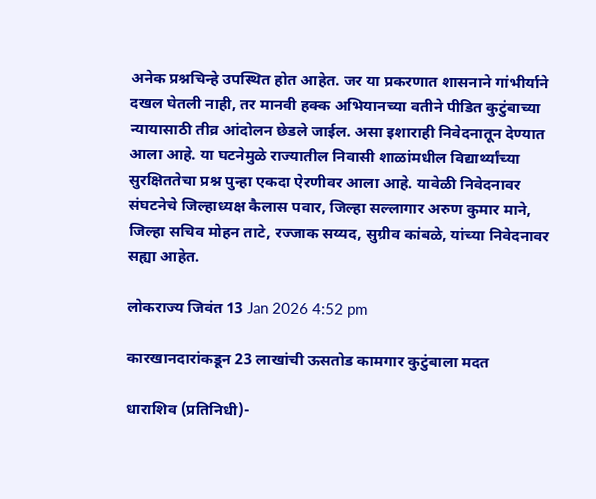अनेक प्रश्नचिन्हे उपस्थित होत आहेत. जर या प्रकरणात शासनाने गांभीर्याने दखल घेतली नाही, तर मानवी हक्क अभियानच्या वतीने पीडित कुटुंबाच्या न्यायासाठी तीव्र आंदोलन छेडले जाईल. असा इशाराही निवेदनातून देण्यात आला आहे. या घटनेमुळे राज्यातील निवासी शाळांमधील विद्यार्थ्यांच्या सुरक्षिततेचा प्रश्न पुन्हा एकदा ऐरणीवर आला आहे. यावेळी निवेदनावर संघटनेचे जिल्हाध्यक्ष कैलास पवार, जिल्हा सल्लागार अरुण कुमार माने, जिल्हा सचिव मोहन ताटे, रज्जाक सय्यद, सुग्रीव कांबळे, यांच्या निवेदनावर सह्या आहेत.

लोकराज्य जिवंत 13 Jan 2026 4:52 pm

कारखानदारांकडून 23 लाखांची ऊसतोड कामगार कुटुंबाला मदत

धाराशिव (प्रतिनिधी)-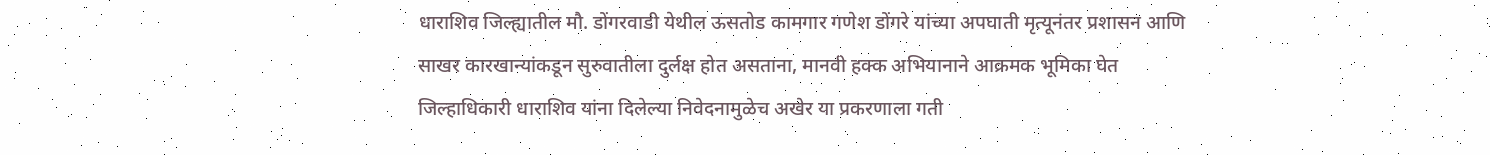धाराशिव जिल्ह्यातील मौ. डोंगरवाडी येथील ऊसतोड कामगार गणेश डोंगरे यांच्या अपघाती मृत्यूनंतर प्रशासन आणि साखर कारखान्यांकडून सुरुवातीला दुर्लक्ष होत असताना, मानवी हक्क अभियानाने आक्रमक भूमिका घेत जिल्हाधिकारी धाराशिव यांना दिलेल्या निवेदनामुळेच अखेर या प्रकरणाला गती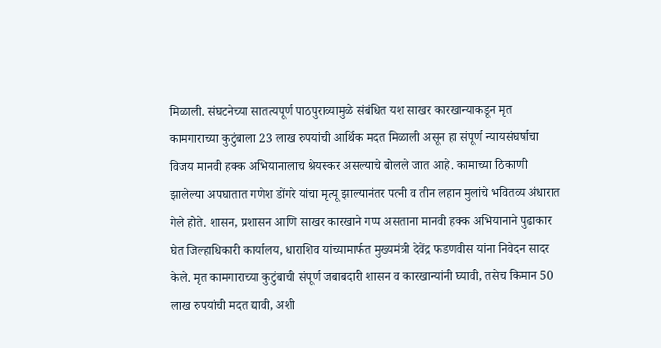मिळाली. संघटनेच्या सातत्यपूर्ण पाठपुराव्यामुळे संबंधित यश साखर कारखान्याकडून मृत कामगाराच्या कुटुंबाला 23 लाख रुपयांची आर्थिक मदत मिळाली असून हा संपूर्ण न्यायसंघर्षाचा विजय मानवी हक्क अभियानालाच श्रेयस्कर असल्याचे बोलले जात आहे. कामाच्या ठिकाणी झालेल्या अपघातात गणेश डोंगरे यांचा मृत्यू झाल्यानंतर पत्नी व तीन लहान मुलांचे भवितव्य अंधारात गेले होते. शासन, प्रशासन आणि साखर कारखाने गप्प असताना मानवी हक्क अभियानाने पुढाकार घेत जिल्हाधिकारी कार्यालय, धाराशिव यांच्यामार्फत मुख्यमंत्री देवेंद्र फडणवीस यांना निवेदन सादर केले. मृत कामगाराच्या कुटुंबाची संपूर्ण जबाबदारी शासन व कारखान्यांनी घ्यावी, तसेच किमान 50 लाख रुपयांची मदत द्यावी, अशी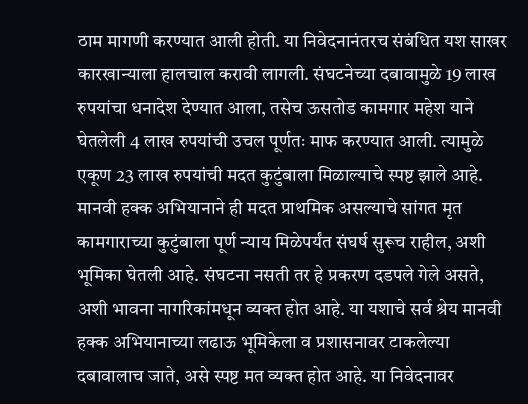ठाम मागणी करण्यात आली होती. या निवेदनानंतरच संबंधित यश साखर कारखान्याला हालचाल करावी लागली. संघटनेच्या दबावामुळे 19 लाख रुपयांचा धनादेश देण्यात आला, तसेच ऊसतोड कामगार महेश याने घेतलेली 4 लाख रुपयांची उचल पूर्णतः माफ करण्यात आली. त्यामुळे एकूण 23 लाख रुपयांची मदत कुटुंबाला मिळाल्याचे स्पष्ट झाले आहे. मानवी हक्क अभियानाने ही मदत प्राथमिक असल्याचे सांगत मृत कामगाराच्या कुटुंबाला पूर्ण न्याय मिळेपर्यंत संघर्ष सुरूच राहील, अशी भूमिका घेतली आहे. संघटना नसती तर हे प्रकरण दडपले गेले असते, अशी भावना नागरिकांमधून व्यक्त होत आहे. या यशाचे सर्व श्रेय मानवी हक्क अभियानाच्या लढाऊ भूमिकेला व प्रशासनावर टाकलेल्या दबावालाच जाते, असे स्पष्ट मत व्यक्त होत आहे. या निवेदनावर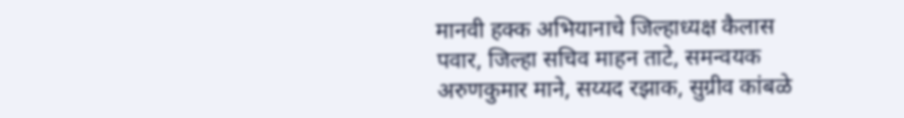मानवी हक्क अभियानाचे जिल्हाध्यक्ष कैलास पवार, जिल्हा सचिव माहन ताटे, समन्वयक अरुणकुमार माने, सय्यद रझाक, सुग्रीव कांबळे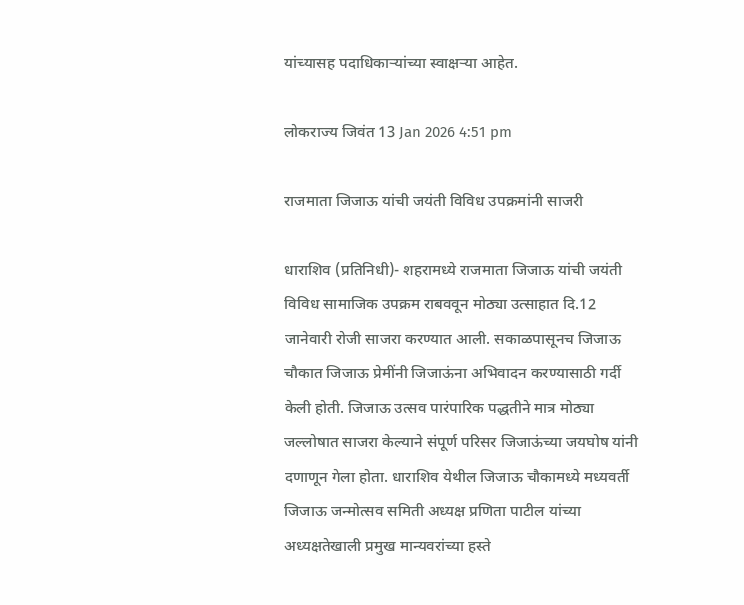यांच्यासह पदाधिकाऱ्यांच्या स्वाक्षऱ्या आहेत.

लोकराज्य जिवंत 13 Jan 2026 4:51 pm

राजमाता जिजाऊ यांची जयंती विविध उपक्रमांनी साजरी

धाराशिव (प्रतिनिधी)- शहरामध्ये राजमाता जिजाऊ यांची जयंती विविध सामाजिक उपक्रम राबववून मोठ्या उत्साहात दि.12 जानेवारी रोजी साजरा करण्यात आली. सकाळपासूनच जिजाऊ चौकात जिजाऊ प्रेमींनी जिजाऊंना अभिवादन करण्यासाठी गर्दी केली होती. जिजाऊ उत्सव पारंपारिक पद्धतीने मात्र मोठ्या जल्लोषात साजरा केल्याने संपूर्ण परिसर जिजाऊंच्या जयघोष यांनी दणाणून गेला होता. धाराशिव येथील जिजाऊ चौकामध्ये मध्यवर्ती जिजाऊ जन्मोत्सव समिती अध्यक्ष प्रणिता पाटील यांच्या अध्यक्षतेखाली प्रमुख मान्यवरांच्या हस्ते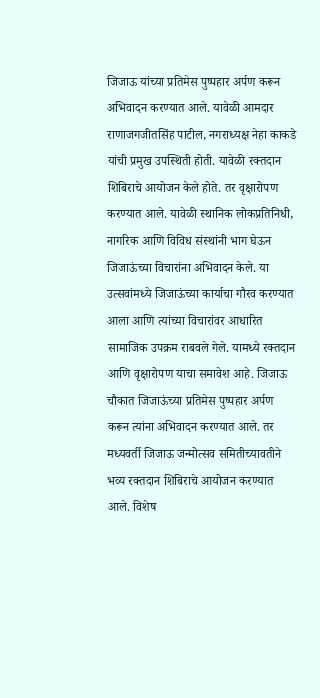जिजाऊ यांच्या प्रतिमेस पुष्पहार अर्पण करून अभिवादन करण्यात आले. यावेळी आमदार राणाजगजीतसिंह पाटील, नगराध्यक्ष नेहा काकडे यांची प्रमुख उपस्थिती होती. यावेळी रक्तदान शिबिराचे आयोजन केले होते. तर वृक्षारोपण करण्यात आले. यावेळी स्थानिक लोकप्रतिनिधी, नागरिक आणि विविध संस्थांनी भाग घेऊन जिजाऊंच्या विचारांना अभिवादन केले. या उत्सवांमध्ये जिजाऊंच्या कार्याचा गौरव करण्यात आला आणि त्यांच्या विचारांवर आधारित सामाजिक उपक्रम राबवले गेले. यामध्ये रक्तदान आणि वृक्षारोपण याचा समावेश आहे. जिजाऊ चौकात जिजाऊंच्या प्रतिमेस पुष्पहार अर्पण करून त्यांना अभिवादन करण्यात आले. तर मध्यवर्ती जिजाऊ जन्मोत्सव समितीच्यावतीने भव्य रक्तदान शिबिराचे आयोजन करण्यात आले. विशेष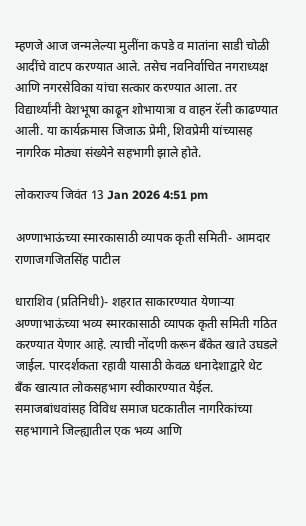म्हणजे आज जन्मलेल्या मुलींना कपडे व मातांना साडी चोळी आदींचे वाटप करण्यात आले. तसेच नवनिर्वाचित नगराध्यक्ष आणि नगरसेविका यांचा सत्कार करण्यात आला. तर विद्यार्थ्यांनी वेशभूषा काढून शोभायात्रा व वाहन रॅली काढण्यात आली. या कार्यक्रमास जिजाऊ प्रेमी, शिवप्रेमी यांच्यासह नागरिक मोठ्या संख्येने सहभागी झाले होते.

लोकराज्य जिवंत 13 Jan 2026 4:51 pm

अण्णाभाऊंच्या स्मारकासाठी व्यापक कृती समिती- आमदार राणाजगजितसिंह पाटील

धाराशिव (प्रतिनिधी)- शहरात साकारण्यात येणाऱ्या अण्णाभाऊंच्या भव्य स्मारकासाठी व्यापक कृती समिती गठित करण्यात येणार आहे. त्याची नोंदणी करून बँकेत खाते उघडले जाईल. पारदर्शकता रहावी यासाठी केवळ धनादेशाद्वारे थेट बँक खात्यात लोकसहभाग स्वीकारण्यात येईल. समाजबांधवांसह विविध समाज घटकातील नागरिकांच्या सहभागाने जिल्ह्यातील एक भव्य आणि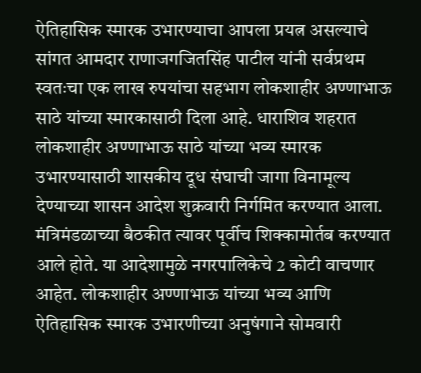ऐतिहासिक स्मारक उभारण्याचा आपला प्रयत्न असल्याचे सांगत आमदार राणाजगजितसिंह पाटील यांनी सर्वप्रथम स्वतःचा एक लाख रुपयांचा सहभाग लोकशाहीर अण्णाभाऊ साठे यांच्या स्मारकासाठी दिला आहे. धाराशिव शहरात लोकशाहीर अण्णाभाऊ साठे यांच्या भव्य स्मारक उभारण्यासाठी शासकीय दूध संघाची जागा विनामूल्य देण्याच्या शासन आदेश शुक्रवारी निर्गमित करण्यात आला. मंत्रिमंडळाच्या बैठकीत त्यावर पूर्वीच शिक्कामोर्तब करण्यात आले होते. या आदेशामुळे नगरपालिकेचे 2 कोटी वाचणार आहेत. लोकशाहीर अण्णाभाऊ यांच्या भव्य आणि ऐतिहासिक स्मारक उभारणीच्या अनुषंगाने सोमवारी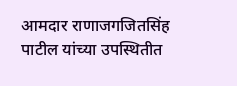आमदार राणाजगजितसिंह पाटील यांच्या उपस्थितीत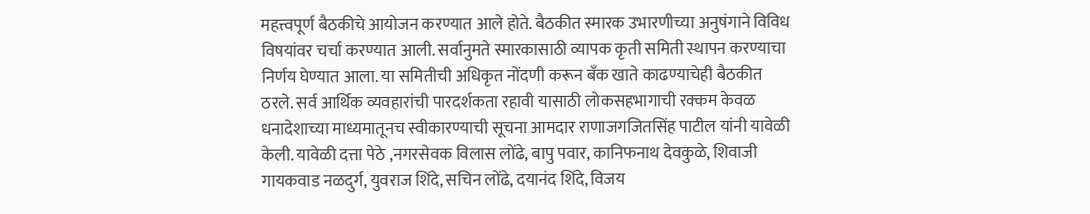महत्त्वपूर्ण बैठकीचे आयोजन करण्यात आले होते. बैठकीत स्मारक उभारणीच्या अनुषंगाने विविध विषयांवर चर्चा करण्यात आली. सर्वानुमते स्मारकासाठी व्यापक कृती समिती स्थापन करण्याचा निर्णय घेण्यात आला. या समितीची अधिकृत नोंदणी करून बँक खाते काढण्याचेही बैठकीत ठरले. सर्व आर्थिक व्यवहारांची पारदर्शकता रहावी यासाठी लोकसहभागाची रक्कम केवळ धनादेशाच्या माध्यमातूनच स्वीकारण्याची सूचना आमदार राणाजगजितसिंह पाटील यांनी यावेळी केली. यावेळी दत्ता पेठे ,नगरसेवक विलास लोंढे, बापु पवार, कानिफनाथ देवकुळे, शिवाजी गायकवाड नळदुर्ग, युवराज शिंदे, सचिन लोंढे, दयानंद शिंदे, विजय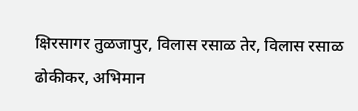क्षिरसागर तुळजापुर, विलास रसाळ तेर, विलास रसाळ ढोकीकर, अभिमान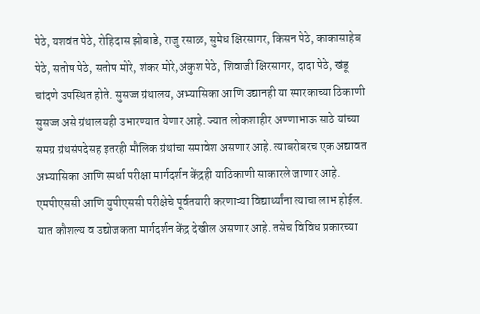पेठे, यशवंत पेठे, रोहिदास झोबाडे, राजु रसाळ, सुमेध क्षिरसागर, किसन पेठे, काकासाहेब पेठे, सतोष पेठे, सतोष मोरे, शंकर मोरे,अंकुश पेठे, शिवाजी क्षिरसागर, दादा पेठे, खंडू चांदणे उपस्थित होते. सुसज्ज ग्रंथालय, अभ्यासिका आणि उद्यानही या स्मारकाच्या ठिकाणी सुसज्ज असे ग्रंथालयही उभारण्यात येणार आहे. ज्यात लोकशाहीर अण्णाभाऊ साठे यांच्या समग्र ग्रंथसंपदेसह इतरही मौलिक ग्रंथांचा समावेश असणार आहे. त्याबरोबरच एक अद्यावत अभ्यासिका आणि स्पर्धा परीक्षा मार्गदर्शन केंद्रही याठिकाणी साकारले जाणार आहे. एमपीएससी आणि युपीएससी परीक्षेचे पूर्वतयारी करणाऱ्या विद्यार्थ्यांना त्याचा लाभ होईल. यात कौशल्य व उद्योजकता मार्गदर्शन केंद्र देखील असणार आहे. तसेच विविध प्रकारच्या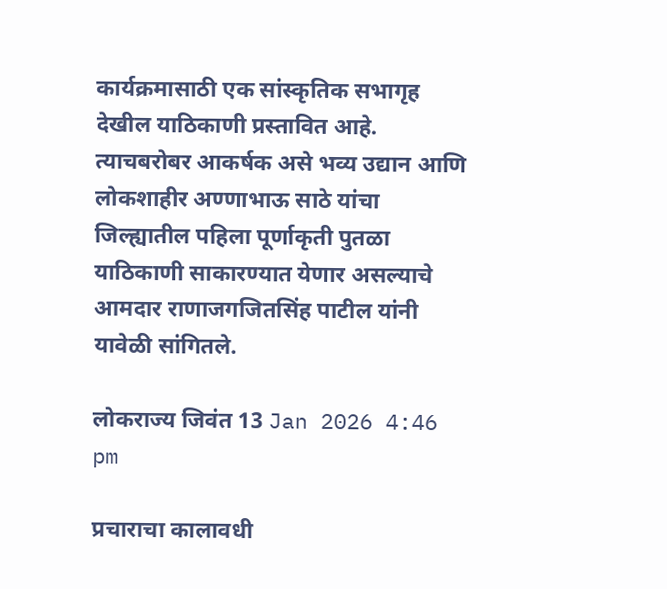कार्यक्रमासाठी एक सांस्कृतिक सभागृह देखील याठिकाणी प्रस्तावित आहे. त्याचबरोबर आकर्षक असे भव्य उद्यान आणि लोकशाहीर अण्णाभाऊ साठे यांचा जिल्ह्यातील पहिला पूर्णाकृती पुतळा याठिकाणी साकारण्यात येणार असल्याचे आमदार राणाजगजितसिंह पाटील यांनी यावेळी सांगितले.

लोकराज्य जिवंत 13 Jan 2026 4:46 pm

प्रचाराचा कालावधी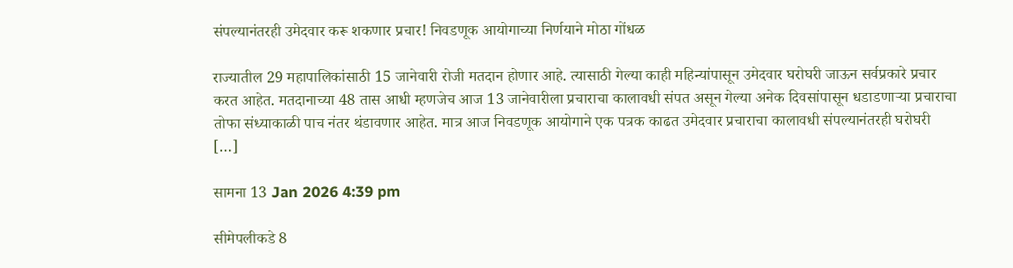संपल्यानंतरही उमेदवार करू शकणार प्रचार! निवडणूक आयोगाच्या निर्णयाने मोठा गोंधळ

राज्यातील 29 महापालिकांसाठी 15 जानेवारी रोजी मतदान होणार आहे. त्यासाठी गेल्या काही महिन्यांपासून उमेदवार घरोघरी जाऊन सर्वप्रकारे प्रचार करत आहेत. मतदानाच्या 48 तास आधी म्हणजेच आज 13 जानेवारीला प्रचाराचा कालावधी संपत असून गेल्या अनेक दिवसांपासून धडाडणाऱ्या प्रचाराचा तोफा संध्याकाळी पाच नंतर थंडावणार आहेत. मात्र आज निवडणूक आयोगाने एक पत्रक काढत उमेदवार प्रचाराचा कालावधी संपल्यानंतरही घरोघरी […]

सामना 13 Jan 2026 4:39 pm

सीमेपलीकडे 8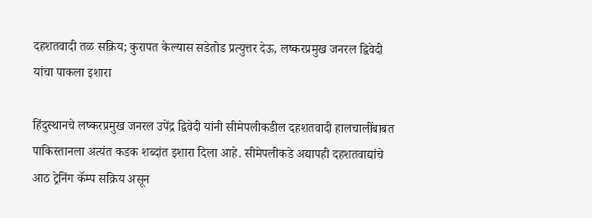दहशतवादी तळ सक्रिय; कुरापत केल्यास सडेतोड प्रत्युत्तर देऊ, लष्करप्रमुख जनरल द्विवेदी यांचा पाकला इशारा

हिंदुस्थानचे लष्करप्रमुख जनरल उपेंद्र द्विवेदी यांनी सीमेपलीकडील दहशतवादी हालचालींबाबत पाकिस्तानला अत्यंत कडक शब्दांत इशारा दिला आहे. सीमेपलीकडे अद्यापही दहशतवाद्यांचे आठ ट्रेनिंग कॅम्प सक्रिय असून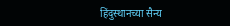हिंदुस्थानच्या सैन्य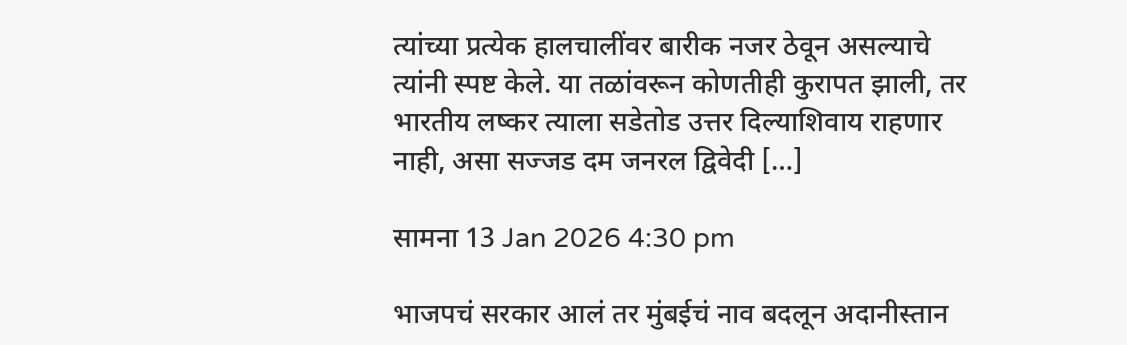त्यांच्या प्रत्येक हालचालींवर बारीक नजर ठेवून असल्याचे त्यांनी स्पष्ट केले. या तळांवरून कोणतीही कुरापत झाली, तर भारतीय लष्कर त्याला सडेतोड उत्तर दिल्याशिवाय राहणार नाही, असा सज्जड दम जनरल द्विवेदी […]

सामना 13 Jan 2026 4:30 pm

भाजपचं सरकार आलं तर मुंबईचं नाव बदलून अदानीस्तान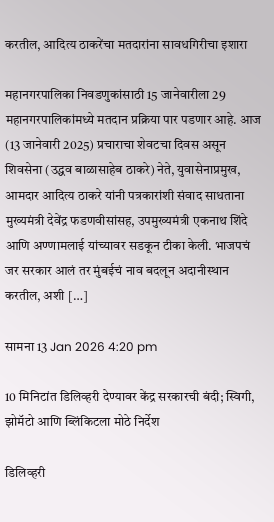करतील, आदित्य ठाकरेंचा मतदारांना सावधगिरीचा इशारा

महानगरपालिका निवडणुकांसाठी 15 जानेवारीला 29 महानगरपालिकांमध्ये मतदान प्रक्रिया पार पडणार आहे. आज (13 जानेवारी 2025) प्रचाराचा शेवटचा दिवस असून शिवसेना (उद्धव बाळासाहेब ठाकरे) नेते, युवासेनाप्रमुख, आमदार आदित्य ठाकरे यांनी पत्रकारांशी संवाद साधताना मुख्यमंत्री देवेंद्र फडणवीसांसह, उपमुख्यमंत्री एकनाथ शिंदे आणि अण्णामलाई यांच्यावर सडकून टीका केली. भाजपचं जर सरकार आलं तर मुंबईचं नाव बदलून अदानीस्थान करतील, अशी […]

सामना 13 Jan 2026 4:20 pm

10 मिनिटांत डिलिव्हरी देण्यावर केंद्र सरकारची बंदी; स्विगी, झोमॅटो आणि ब्लिंकिटला मोठे निर्देश

डिलिव्हरी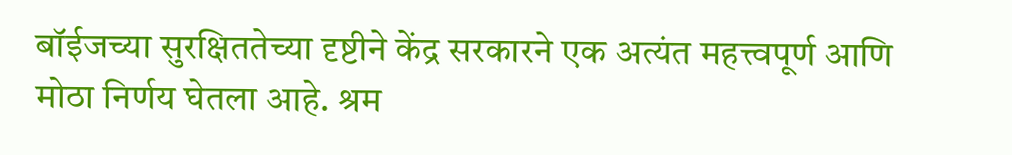बॉईजच्या सुरक्षिततेच्या दृष्टीने केंद्र सरकारने एक अत्यंत महत्त्वपूर्ण आणि मोठा निर्णय घेतला आहे. श्रम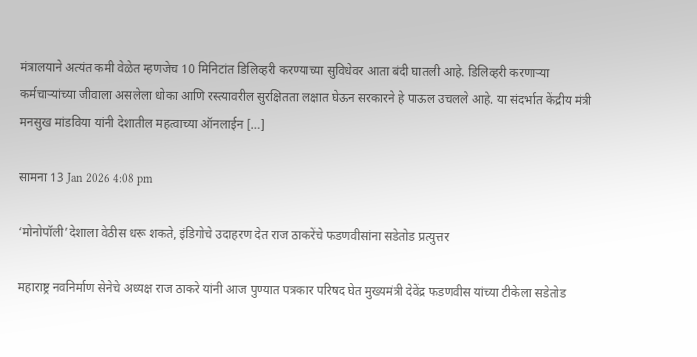मंत्रालयाने अत्यंत कमी वेळेत म्हणजेच 10 मिनिटांत डिलिव्हरी करण्याच्या सुविधेवर आता बंदी घातली आहे. डिलिव्हरी करणाऱ्या कर्मचाऱ्यांच्या जीवाला असलेला धोका आणि रस्त्यावरील सुरक्षितता लक्षात घेऊन सरकारने हे पाऊल उचलले आहे. या संदर्भात केंद्रीय मंत्री मनसुख मांडविया यांनी देशातील महत्वाच्या ऑनलाईन […]

सामना 13 Jan 2026 4:08 pm

‘मोनोपॉली’देशाला वेठीस धरू शकते, इंडिगोचे उदाहरण देत राज ठाकरेंचे फडणवीसांना सडेतोड प्रत्युत्तर

महाराष्ट्र नवनिर्माण सेनेचे अध्यक्ष राज ठाकरे यांनी आज पुण्यात पत्रकार परिषद घेत मुख्यमंत्री देवेंद्र फडणवीस यांच्या टीकेला सडेतोड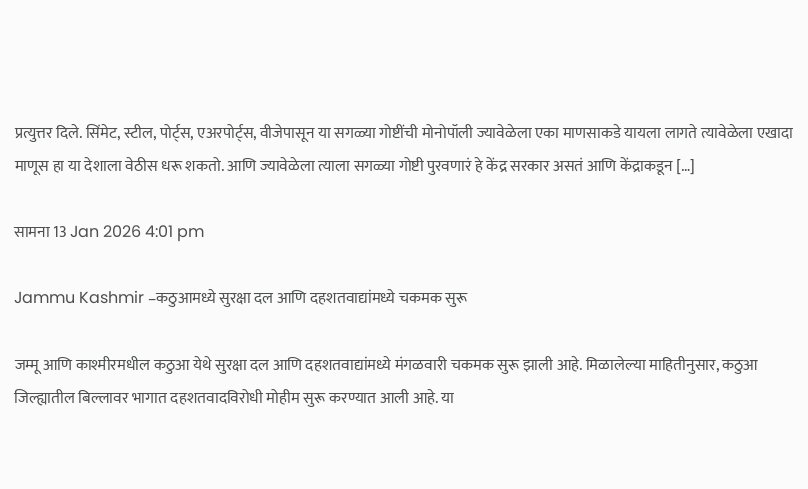प्रत्युत्तर दिले. सिंमेट, स्टील, पोर्ट्स, एअरपोर्ट्स, वीजेपासून या सगळ्या गोष्टींची मोनोपॉली ज्यावेळेला एका माणसाकडे यायला लागते त्यावेळेला एखादा माणूस हा या देशाला वेठीस धरू शकतो. आणि ज्यावेळेला त्याला सगळ्या गोष्टी पुरवणारं हे केंद्र सरकार असतं आणि केंद्राकडून […]

सामना 13 Jan 2026 4:01 pm

Jammu Kashmir –कठुआमध्ये सुरक्षा दल आणि दहशतवाद्यांमध्ये चकमक सुरू

जम्मू आणि काश्मीरमधील कठुआ येथे सुरक्षा दल आणि दहशतवाद्यांमध्ये मंगळवारी चकमक सुरू झाली आहे. मिळालेल्या माहितीनुसार, कठुआ जिल्ह्यातील बिल्लावर भागात दहशतवादविरोधी मोहीम सुरू करण्यात आली आहे. या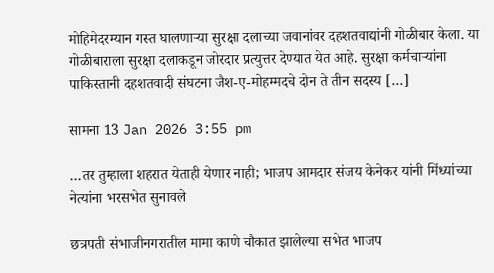मोहिमेदरम्यान गस्त घालणाऱ्या सुरक्षा दलाच्या जवानांवर दहशतवाद्यांनी गोळीबार केला. या गोळीबाराला सुरक्षा दलाकडून जोरदार प्रत्युत्तर देण्यात येत आहे. सुरक्षा कर्मचाऱ्यांना पाकिस्तानी दहशतवादी संघटना जैश-ए-मोहम्मदचे दोन ते तीन सदस्य […]

सामना 13 Jan 2026 3:55 pm

…तर तुम्हाला शहरात येताही येणार नाही; भाजप आमदार संजय केनेकर यांनी मिंध्यांच्या नेत्यांना भरसभेत सुनावले

छत्रपती संभाजीनगरातील मामा काणे चौकात झालेल्या सभेत भाजप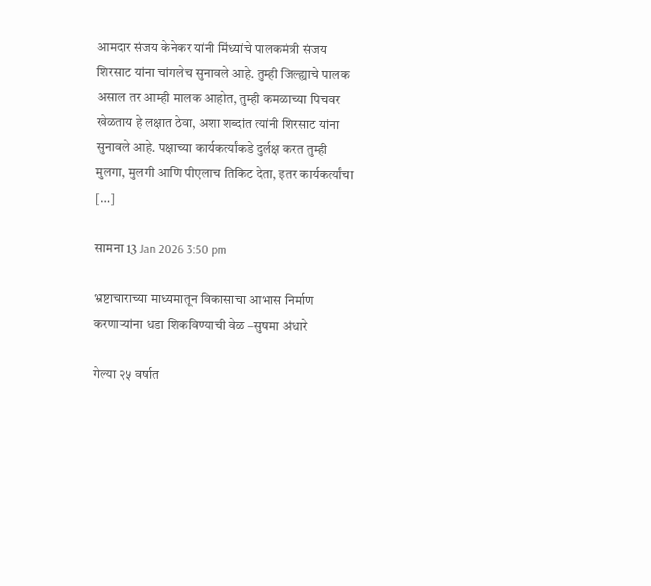आमदार संजय केनेकर यांनी मिंध्यांचे पालकमंत्री संजय शिरसाट यांना चांगलेच सुनावले आहे. तुम्ही जिल्ह्याचे पालक असाल तर आम्ही मालक आहोत, तुम्ही कमळाच्या पिचवर खेळताय हे लक्षात ठेवा, अशा शब्दांत त्यांनी शिरसाट यांना सुनावले आहे. पक्षाच्या कार्यकर्त्यांकडे दुर्लक्ष करत तुम्ही मुलगा, मुलगी आणि पीएलाच तिकिट देता, इतर कार्यकर्त्यांचा […]

सामना 13 Jan 2026 3:50 pm

भ्रष्टाचाराच्या माध्यमातून विकासाचा आभास निर्माण करणार्‍यांना धडा शिकविण्याची वेळ –सुषमा अंधारे

गेल्या २५ वर्षात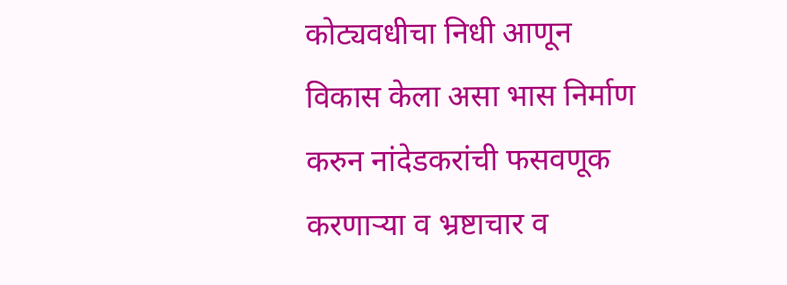कोट्यवधीचा निधी आणून विकास केला असा भास निर्माण करुन नांदेडकरांची फसवणूक करणार्‍या व भ्रष्टाचार व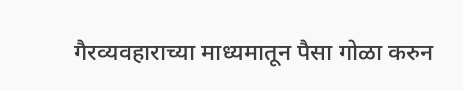गैरव्यवहाराच्या माध्यमातून पैसा गोळा करुन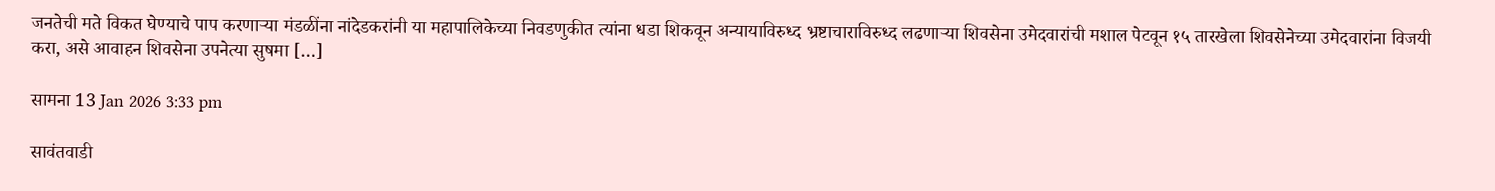जनतेची मते विकत घेण्याचे पाप करणार्‍या मंडळींना नांदेडकरांनी या महापालिकेच्या निवडणुकीत त्यांना धडा शिकवून अन्यायाविरुध्द भ्रष्टाचाराविरुध्द लढणार्‍या शिवसेना उमेदवारांची मशाल पेटवून १५ तारखेला शिवसेनेच्या उमेदवारांना विजयी करा, असे आवाहन शिवसेना उपनेत्या सुषमा […]

सामना 13 Jan 2026 3:33 pm

सावंतवाडी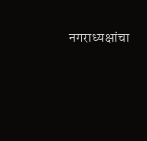नगराध्यक्षांचा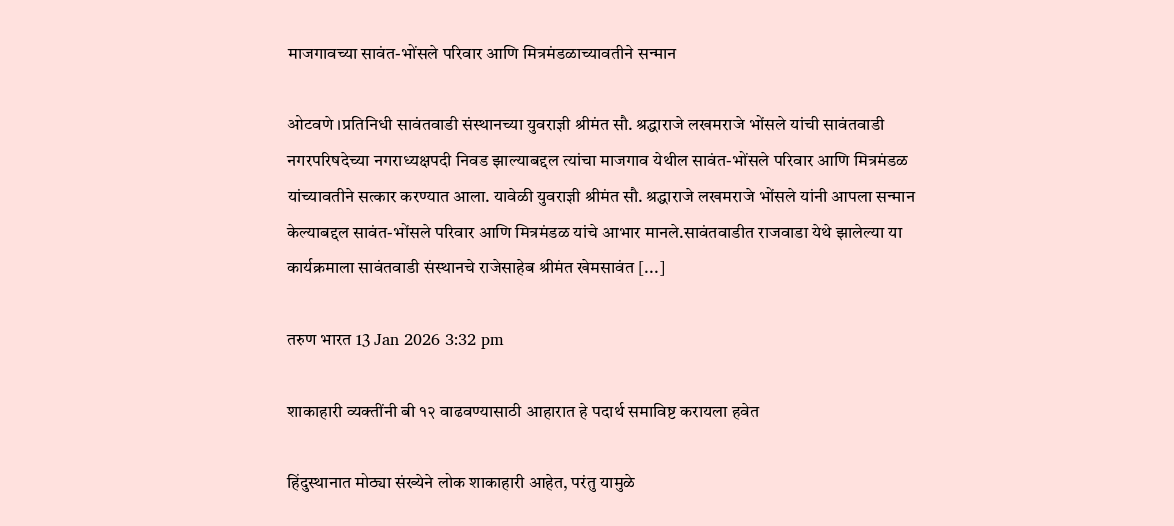माजगावच्या सावंत-भोंसले परिवार आणि मित्रमंडळाच्यावतीने सन्मान

ओटवणे ।प्रतिनिधी सावंतवाडी संस्थानच्या युवराज्ञी श्रीमंत सौ. श्रद्धाराजे लखमराजे भोंसले यांची सावंतवाडी नगरपरिषदेच्या नगराध्यक्षपदी निवड झाल्याबद्दल त्यांचा माजगाव येथील सावंत-भोंसले परिवार आणि मित्रमंडळ यांच्यावतीने सत्कार करण्यात आला. यावेळी युवराज्ञी श्रीमंत सौ. श्रद्धाराजे लखमराजे भोंसले यांनी आपला सन्मान केल्याबद्दल सावंत-भोंसले परिवार आणि मित्रमंडळ यांचे आभार मानले.सावंतवाडीत राजवाडा येथे झालेल्या या कार्यक्रमाला सावंतवाडी संस्थानचे राजेसाहेब श्रीमंत खेमसावंत [...]

तरुण भारत 13 Jan 2026 3:32 pm

शाकाहारी व्यक्तींनी बी १२ वाढवण्यासाठी आहारात हे पदार्थ समाविष्ट करायला हवेत

हिंदुस्थानात मोठ्या संख्येने लोक शाकाहारी आहेत, परंतु यामुळे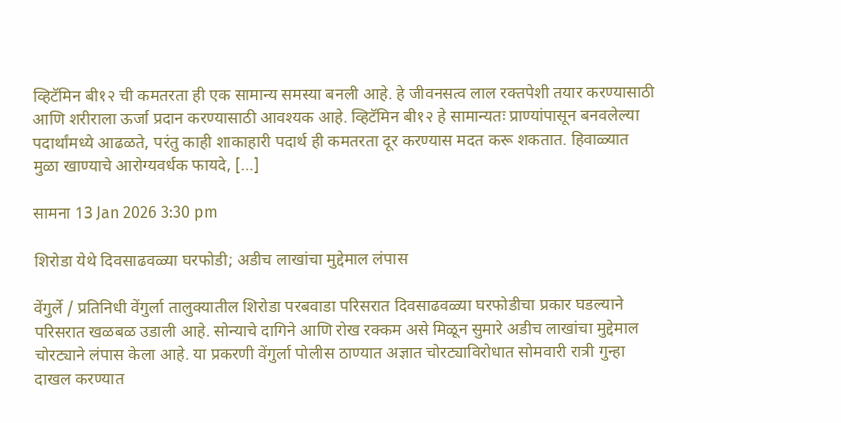व्हिटॅमिन बी१२ ची कमतरता ही एक सामान्य समस्या बनली आहे. हे जीवनसत्व लाल रक्तपेशी तयार करण्यासाठी आणि शरीराला ऊर्जा प्रदान करण्यासाठी आवश्यक आहे. व्हिटॅमिन बी१२ हे सामान्यतः प्राण्यांपासून बनवलेल्या पदार्थांमध्ये आढळते, परंतु काही शाकाहारी पदार्थ ही कमतरता दूर करण्यास मदत करू शकतात. हिवाळ्यात मुळा खाण्याचे आरोग्यवर्धक फायदे, […]

सामना 13 Jan 2026 3:30 pm

शिरोडा येथे दिवसाढवळ्या घरफोडी; अडीच लाखांचा मुद्देमाल लंपास

वेंगुर्ले / प्रतिनिधी वेंगुर्ला तालुक्यातील शिरोडा परबवाडा परिसरात दिवसाढवळ्या घरफोडीचा प्रकार घडल्याने परिसरात खळबळ उडाली आहे. सोन्याचे दागिने आणि रोख रक्कम असे मिळून सुमारे अडीच लाखांचा मुद्देमाल चोरट्याने लंपास केला आहे. या प्रकरणी वेंगुर्ला पोलीस ठाण्यात अज्ञात चोरट्याविरोधात सोमवारी रात्री गुन्हा दाखल करण्यात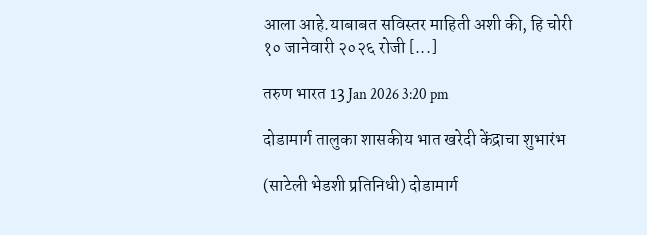आला आहे.याबाबत सविस्तर माहिती अशी की, हि चोरी १० जानेवारी २०२६ रोजी [...]

तरुण भारत 13 Jan 2026 3:20 pm

दोडामार्ग तालुका शासकीय भात खरेदी केंद्राचा शुभारंभ

(साटेली भेडशी प्रतिनिधी) दोडामार्ग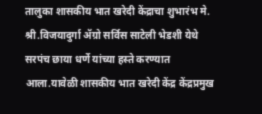तालुका शासकीय भात खरेदी केंद्राचा शुभारंभ मे. श्री.विजयादुर्गा ॲग्रो सर्विस साटेली भेडशी येथे सरपंच छाया धर्णे यांच्या हस्ते करण्यात आला.यावेळी शासकीय भात खरेदी केंद्र केंद्रप्रमुख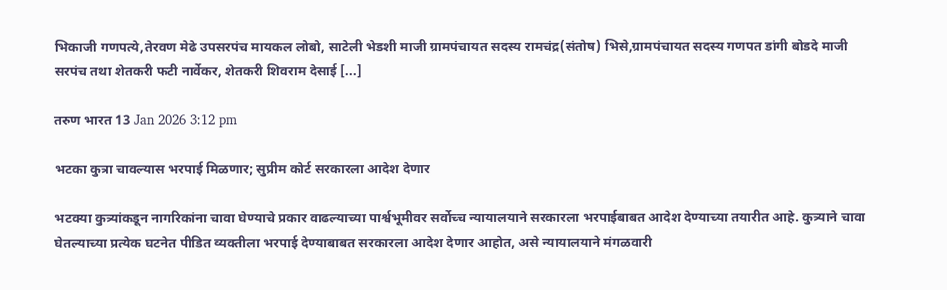भिकाजी गणपत्ये,तेरवण मेढे उपसरपंच मायकल लोबो, साटेली भेडशी माजी ग्रामपंचायत सदस्य रामचंद्र(संतोष) भिसे,ग्रामपंचायत सदस्य गणपत डांगी बोडदे माजी सरपंच तथा शेतकरी फटी नार्वेकर, शेतकरी शिवराम देसाई [...]

तरुण भारत 13 Jan 2026 3:12 pm

भटका कुत्रा चावल्यास भरपाई मिळणार; सुप्रीम कोर्ट सरकारला आदेश देणार

भटक्या कुत्र्यांकडून नागरिकांना चावा घेण्याचे प्रकार वाढल्याच्या पार्श्वभूमीवर सर्वोच्च न्यायालयाने सरकारला भरपाईबाबत आदेश देण्याच्या तयारीत आहे. कुत्र्याने चावा घेतल्याच्या प्रत्येक घटनेत पीडित व्यक्तीला भरपाई देण्याबाबत सरकारला आदेश देणार आहोत, असे न्यायालयाने मंगळवारी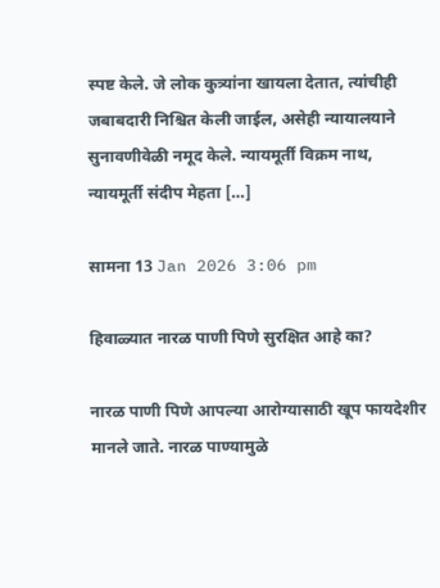स्पष्ट केले. जे लोक कुत्र्यांना खायला देतात, त्यांचीही जबाबदारी निश्चित केली जाईल, असेही न्यायालयाने सुनावणीवेळी नमूद केले. न्यायमूर्ती विक्रम नाथ, न्यायमूर्ती संदीप मेहता […]

सामना 13 Jan 2026 3:06 pm

हिवाळ्यात नारळ पाणी पिणे सुरक्षित आहे का?

नारळ पाणी पिणे आपल्या आरोग्यासाठी खूप फायदेशीर मानले जाते. नारळ पाण्यामुळे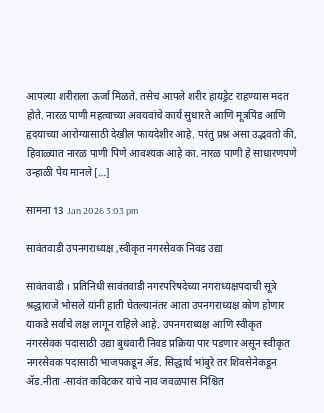आपल्या शरीराला ऊर्जा मिळते. तसेच आपले शरीर हायड्रेट राहण्यास मदत होते. नारळ पाणी महत्वाच्या अवयवांचे कार्य सुधारते आणि मूत्रपिंड आणि हृदयाच्या आरोग्यासाठी देखील फायदेशीर आहे. परंतु प्रश्न असा उद्भवतो की, हिवाळ्यात नारळ पाणी पिणे आवश्यक आहे का. नारळ पाणी हे साधारणपणे उन्हाळी पेय मानले […]

सामना 13 Jan 2026 3:03 pm

सावंतवाडी उपनगराध्यक्ष ,स्वीकृत नगरसेवक निवड उद्या

सावंतवाडी । प्रतिनिधी सावंतवाडी नगरपरिषदेच्या नगराध्यक्षपदाची सूत्रे श्रद्धाराजे भोसले यांनी हाती घेतल्यानंतर आता उपनगराध्यक्ष कोण होणार याकडे सर्वांचे लक्ष लागून राहिले आहे. उपनगराध्यक्ष आणि स्वीकृत नगरसेवक पदासाठी उद्या बुधवारी निवड प्रक्रिया पार पडणार असून स्वीकृत नगरसेवक पदासाठी भाजपकडून ॲड. सिद्धार्थ भांबुरे तर शिवसेनेकडून ॲड.नीता -सावंत कविटकर यांचे नाव जवळपास निश्चित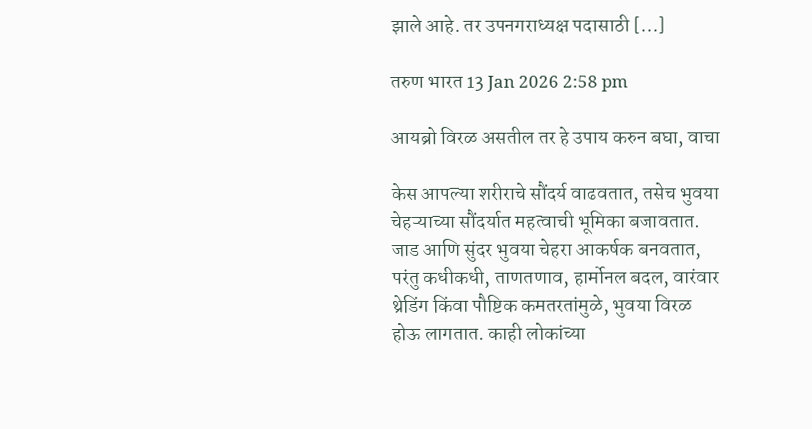झाले आहे. तर उपनगराध्यक्ष पदासाठी [...]

तरुण भारत 13 Jan 2026 2:58 pm

आयब्रो विरळ असतील तर हे उपाय करुन बघा, वाचा

केस आपल्या शरीराचे सौंदर्य वाढवतात, तसेच भुवया चेहऱ्याच्या सौंदर्यात महत्वाची भूमिका बजावतात. जाड आणि सुंदर भुवया चेहरा आकर्षक बनवतात, परंतु कधीकधी, ताणतणाव, हार्मोनल बदल, वारंवार थ्रेडिंग किंवा पौष्टिक कमतरतांमुळे, भुवया विरळ होऊ लागतात. काही लोकांच्या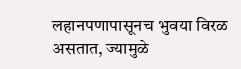लहानपणापासूनच भुवया विरळ असतात, ज्यामुळे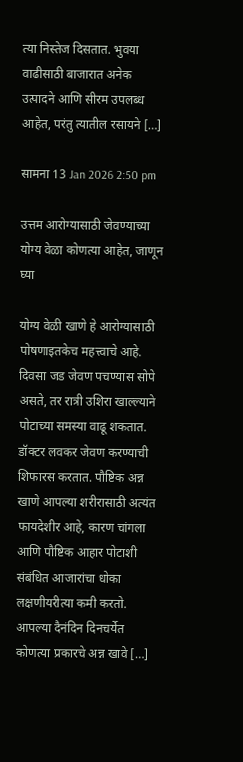त्या निस्तेज दिसतात. भुवया वाढीसाठी बाजारात अनेक उत्पादने आणि सीरम उपलब्ध आहेत, परंतु त्यातील रसायने […]

सामना 13 Jan 2026 2:50 pm

उत्तम आरोग्यासाठी जेवण्याच्या योग्य वेळा कोणत्या आहेत, जाणून घ्या

योग्य वेळी खाणे हे आरोग्यासाठी पोषणाइतकेच महत्त्वाचे आहे. दिवसा जड जेवण पचण्यास सोपे असते, तर रात्री उशिरा खाल्ल्याने पोटाच्या समस्या वाढू शकतात. डॉक्टर लवकर जेवण करण्याची शिफारस करतात. पौष्टिक अन्न खाणे आपल्या शरीरासाठी अत्यंत फायदेशीर आहे, कारण चांगला आणि पौष्टिक आहार पोटाशी संबंधित आजारांचा धोका लक्षणीयरीत्या कमी करतो. आपल्या दैनंदिन दिनचर्येत कोणत्या प्रकारचे अन्न खावे […]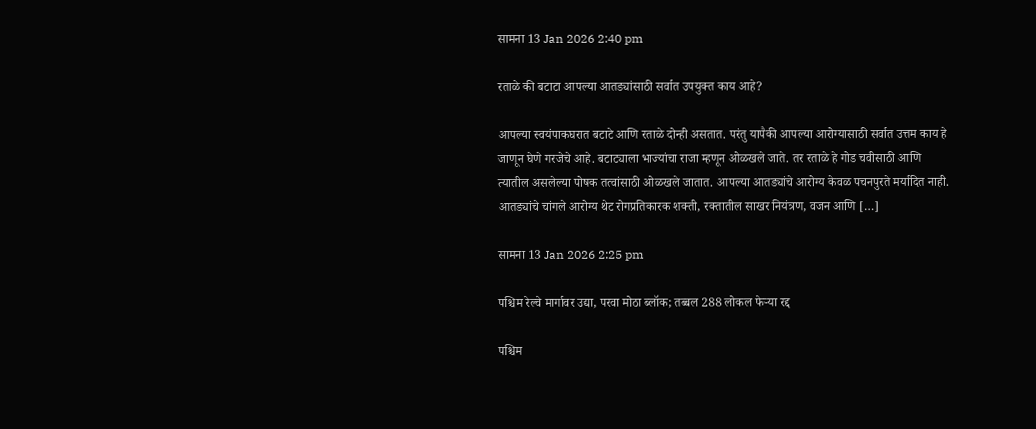सामना 13 Jan 2026 2:40 pm

रताळे की बटाटा आपल्या आतड्यांसाठी सर्वात उपयुक्त काय आहे?

आपल्या स्वयंपाकघरात बटाटे आणि रताळे दोन्ही असतात. परंतु यापैकी आपल्या आरोग्यासाठी सर्वात उत्तम काय हे जाणून घेणे गरजेचे आहे. बटाट्याला भाज्यांचा राजा म्हणून ओळखले जाते. तर रताळे हे गोड चवीसाठी आणि त्यातील असलेल्या पोषक तत्वांसाठी ओळखले जातात. आपल्या आतड्यांचे आरोग्य केवळ पचनपुरते मर्यादित नाही. आतड्यांचे चांगले आरोग्य थेट रोगप्रतिकारक शक्ती, रक्तातील साखर नियंत्रण, वजन आणि […]

सामना 13 Jan 2026 2:25 pm

पश्चिम रेल्वे मार्गावर उद्या, परवा मोठा ब्लॉक; तब्बल 288 लोकल फेऱ्या रद्द

पश्चिम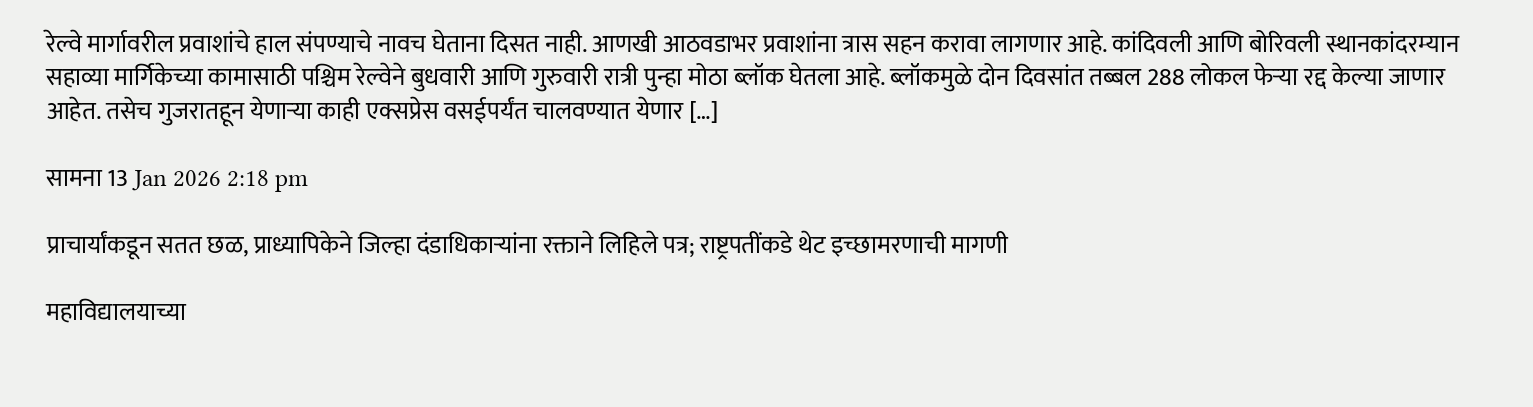रेल्वे मार्गावरील प्रवाशांचे हाल संपण्याचे नावच घेताना दिसत नाही. आणखी आठवडाभर प्रवाशांना त्रास सहन करावा लागणार आहे. कांदिवली आणि बोरिवली स्थानकांदरम्यान सहाव्या मार्गिकेच्या कामासाठी पश्चिम रेल्वेने बुधवारी आणि गुरुवारी रात्री पुन्हा मोठा ब्लॉक घेतला आहे. ब्लॉकमुळे दोन दिवसांत तब्बल 288 लोकल फेऱ्या रद्द केल्या जाणार आहेत. तसेच गुजरातहून येणाऱ्या काही एक्सप्रेस वसईपर्यंत चालवण्यात येणार […]

सामना 13 Jan 2026 2:18 pm

प्राचार्यांकडून सतत छळ, प्राध्यापिकेने जिल्हा दंडाधिकाऱ्यांना रक्ताने लिहिले पत्र; राष्ट्रपतींकडे थेट इच्छामरणाची मागणी

महाविद्यालयाच्या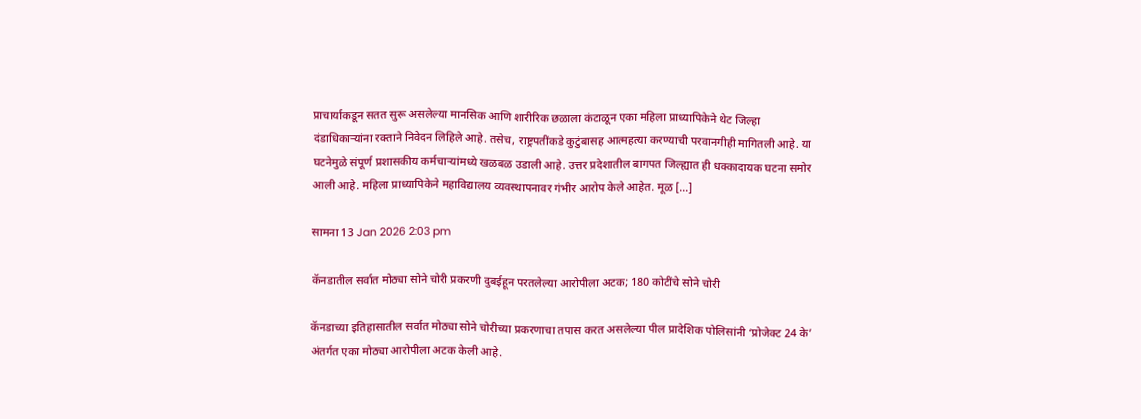प्राचार्याकडून सतत सुरू असलेल्या मानसिक आणि शारीरिक छळाला कंटाळून एका महिला प्राध्यापिकेने थेट जिल्हा दंडाधिकाऱ्यांना रक्ताने निवेदन लिहिले आहे. तसेच, राष्ट्रपतींकडे कुटुंबासह आत्महत्या करण्याची परवानगीही मागितली आहे. या घटनेमुळे संपूर्ण प्रशासकीय कर्मचाऱ्यांमध्ये खळबळ उडाली आहे. उत्तर प्रदेशातील बागपत जिल्ह्यात ही धक्कादायक घटना समोर आली आहे. महिला प्राध्यापिकेने महाविद्यालय व्यवस्थापनावर गंभीर आरोप केले आहेत. मूळ […]

सामना 13 Jan 2026 2:03 pm

कॅनडातील सर्वात मोठ्या सोने चोरी प्रकरणी दुबईहून परतलेल्या आरोपीला अटक; 180 कोटींचे सोने चोरी

कॅनडाच्या इतिहासातील सर्वात मोठ्या सोने चोरीच्या प्रकरणाचा तपास करत असलेल्या पील प्रादेशिक पोलिसांनी ‘प्रोजेक्ट 24 के’ अंतर्गत एका मोठ्या आरोपीला अटक केली आहे.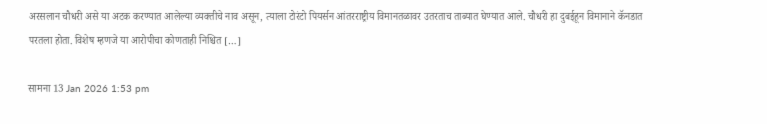अरसलान चौधरी असे या अटक करण्यात आलेल्या व्यक्तीचे नाव असून, त्याला टोरंटो पियर्सन आंतरराष्ट्रीय विमानतळावर उतरताच ताब्यात घेण्यात आले. चौधरी हा दुबईहून विमानाने कॅनडात परतला होता. विशेष म्हणजे या आरोपीचा कोणताही निश्चित […]

सामना 13 Jan 2026 1:53 pm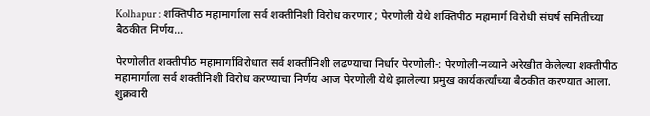Kolhapur : शक्तिपीठ महामार्गाला सर्व शक्तीनिशी विरोध करणार ; पेरणोली येथे शक्तिपीठ महामार्ग विरोधी संघर्ष समितीच्या बैठकीत निर्णय…

पेरणोलीत शक्तीपीठ महामार्गाविरोधात सर्व शक्तीनिशी लढण्याचा निर्धार पेरणोली-: पेरणोली-नव्याने अरेखीत केलेल्या शक्तीपीठ महामार्गाला सर्व शक्तीनिशी विरोध करण्याचा निर्णय आज पेरणोली येथे झालेल्या प्रमुख कार्यकर्त्यांच्या बैठकीत करण्यात आला. शुक्रवारी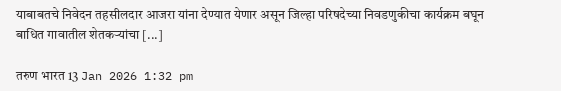याबाबतचे निवेदन तहसीलदार आजरा यांना देण्यात येणार असून जिल्हा परिषदेच्या निवडणुकीचा कार्यक्रम बघून बाधित गावातील शेतकऱ्यांचा [...]

तरुण भारत 13 Jan 2026 1:32 pm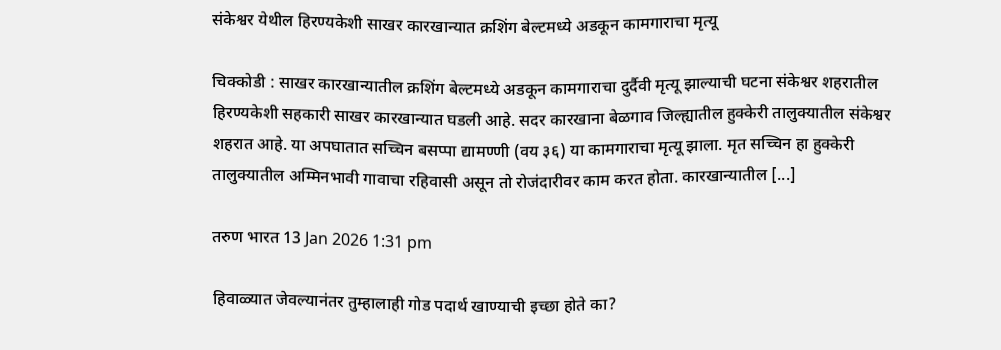संकेश्वर येथील हिरण्यकेशी साखर कारखान्यात क्रशिंग बेल्टमध्ये अडकून कामगाराचा मृत्यू

चिक्कोडी : साखर कारखान्यातील क्रशिंग बेल्टमध्ये अडकून कामगाराचा दुर्दैवी मृत्यू झाल्याची घटना संकेश्वर शहरातील हिरण्यकेशी सहकारी साखर कारखान्यात घडली आहे. सदर कारखाना बेळगाव जिल्ह्यातील हुक्केरी तालुक्यातील संकेश्वर शहरात आहे. या अपघातात सच्चिन बसप्पा द्यामण्णी (वय ३६) या कामगाराचा मृत्यू झाला. मृत सच्चिन हा हुक्केरी तालुक्यातील अम्मिनभावी गावाचा रहिवासी असून तो रोजंदारीवर काम करत होता. कारखान्यातील [...]

तरुण भारत 13 Jan 2026 1:31 pm

हिवाळ्यात जेवल्यानंतर तुम्हालाही गोड पदार्थ खाण्याची इच्छा होते का?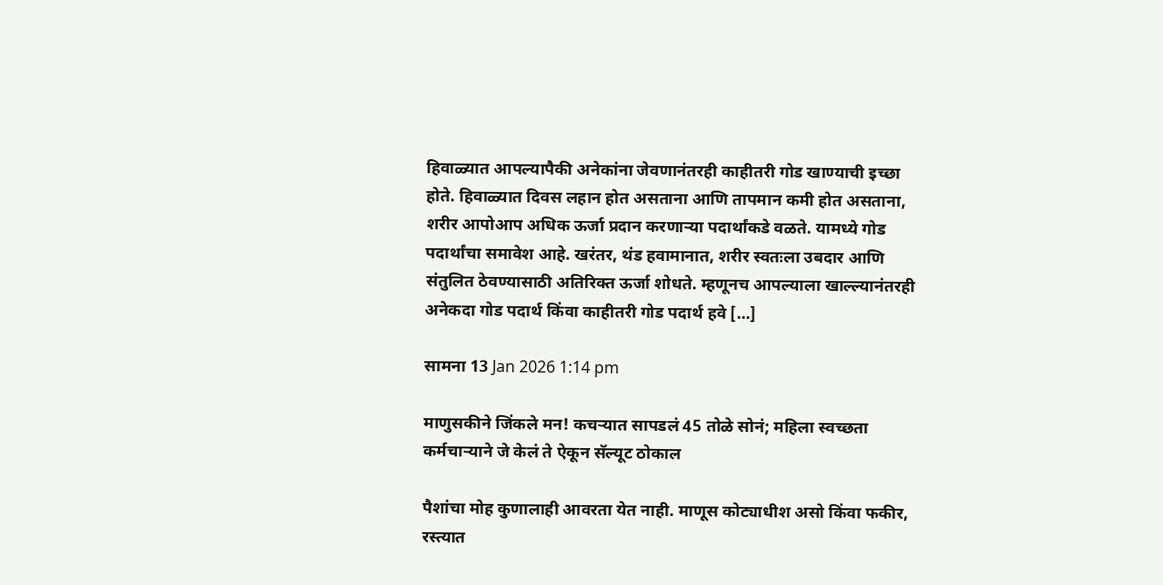हिवाळ्यात आपल्यापैकी अनेकांना जेवणानंतरही काहीतरी गोड खाण्याची इच्छा होते. हिवाळ्यात दिवस लहान होत असताना आणि तापमान कमी होत असताना, शरीर आपोआप अधिक ऊर्जा प्रदान करणाऱ्या पदार्थांकडे वळते. यामध्ये गोड पदार्थांचा समावेश आहे. खरंतर, थंड हवामानात, शरीर स्वतःला उबदार आणि संतुलित ठेवण्यासाठी अतिरिक्त ऊर्जा शोधते. म्हणूनच आपल्याला खाल्ल्यानंतरही अनेकदा गोड पदार्थ किंवा काहीतरी गोड पदार्थ हवे […]

सामना 13 Jan 2026 1:14 pm

माणुसकीने जिंकले मन! कचऱ्यात सापडलं 45 तोळे सोनं; महिला स्वच्छता कर्मचाऱ्याने जे केलं ते ऐकून सॅल्यूट ठोकाल

पैशांचा मोह कुणालाही आवरता येत नाही. माणूस कोट्याधीश असो किंवा फकीर, रस्त्यात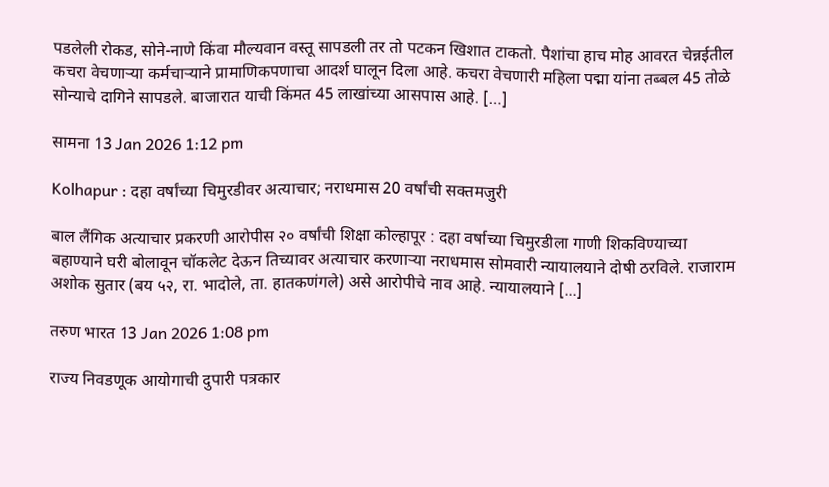पडलेली रोकड, सोने-नाणे किंवा मौल्यवान वस्तू सापडली तर तो पटकन खिशात टाकतो. पैशांचा हाच मोह आवरत चेन्नईतील कचरा वेचणाऱ्या कर्मचाऱ्याने प्रामाणिकपणाचा आदर्श घालून दिला आहे. कचरा वेचणारी महिला पद्मा यांना तब्बल 45 तोळे सोन्याचे दागिने सापडले. बाजारात याची किंमत 45 लाखांच्या आसपास आहे. […]

सामना 13 Jan 2026 1:12 pm

Kolhapur : दहा वर्षांच्या चिमुरडीवर अत्याचार; नराधमास 20 वर्षांची सक्तमजुरी

बाल लैंगिक अत्याचार प्रकरणी आरोपीस २० वर्षांची शिक्षा कोल्हापूर : दहा वर्षाच्या चिमुरडीला गाणी शिकविण्याच्या बहाण्याने घरी बोलावून चॉकलेट देऊन तिच्यावर अत्याचार करणाऱ्या नराधमास सोमवारी न्यायालयाने दोषी ठरविले. राजाराम अशोक सुतार (बय ५२, रा. भादोले, ता. हातकणंगले) असे आरोपीचे नाव आहे. न्यायालयाने [...]

तरुण भारत 13 Jan 2026 1:08 pm

राज्य निवडणूक आयोगाची दुपारी पत्रकार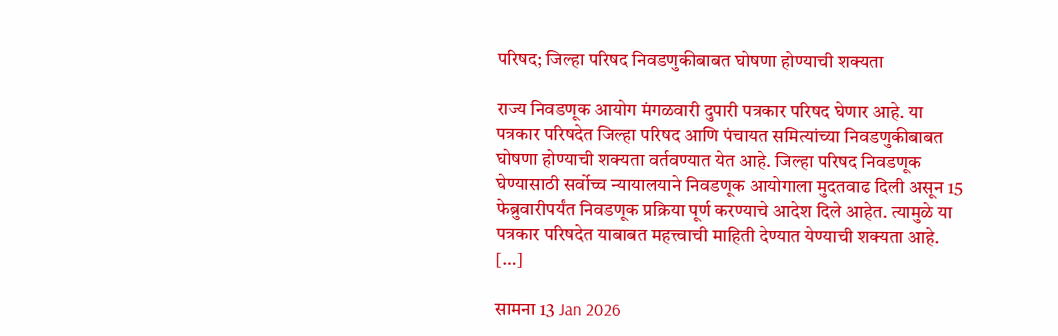परिषद; जिल्हा परिषद निवडणुकीबाबत घोषणा होण्याची शक्यता

राज्य निवडणूक आयोग मंगळवारी दुपारी पत्रकार परिषद घेणार आहे. या पत्रकार परिषदेत जिल्हा परिषद आणि पंचायत समित्यांच्या निवडणुकीबाबत घोषणा होण्याची शक्यता वर्तवण्यात येत आहे. जिल्हा परिषद निवडणूक घेण्यासाठी सर्वोच्च न्यायालयाने निवडणूक आयोगाला मुदतवाढ दिली असून 15 फेब्रुवारीपर्यंत निवडणूक प्रक्रिया पूर्ण करण्याचे आदेश दिले आहेत. त्यामुळे या पत्रकार परिषदेत याबाबत महत्त्वाची माहिती देण्यात येण्याची शक्यता आहे. […]

सामना 13 Jan 2026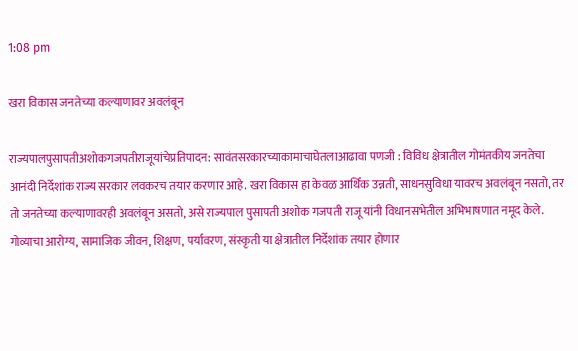1:08 pm

खरा विकास जनतेच्या कल्याणावर अवलंबून

राज्यपालपुसापतीअशोकगजपतीराजूयांचेप्रतिपादन: सावंतसरकारच्याकामाचाघेतलाआढावा पणजी : विविध क्षेत्रातील गोमंतकीय जनतेचा आनंदी निर्देशांक राज्य सरकार लवकरच तयार करणार आहे. खरा विकास हा केवळ आर्थिक उन्नती, साधनसुविधा यावरच अवलंबून नसतो, तर तो जनतेच्या कल्याणावरही अवलंबून असतो, असे राज्यपाल पुसापती अशोक गजपती राजू यांनी विधानसभेतील अभिभाषणात नमूद केले. गोव्याचा आरोग्य, सामाजिक जीवन, शिक्षण, पर्यावरण, संस्कृती या क्षेत्रातील निर्देशांक तयार होणार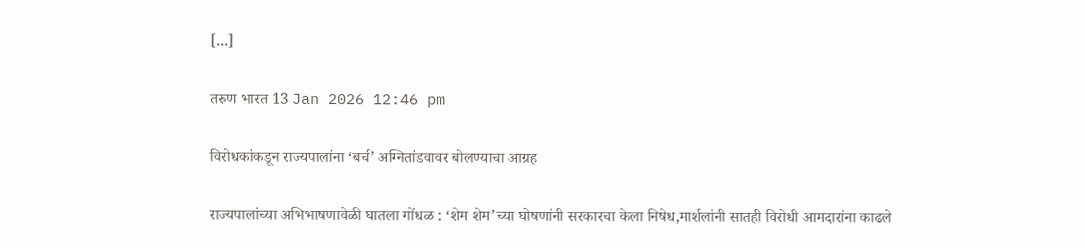[...]

तरुण भारत 13 Jan 2026 12:46 pm

विरोधकांकडून राज्यपालांना ‘बर्च’ अग्नितांडवावर बोलण्याचा आग्रह

राज्यपालांच्या अभिभाषणावेळी घातला गोंधळ : ‘शेम शेम’च्या घोषणांनी सरकारचा केला निषेध,मार्शलांनी सातही विरोधी आमदारांना काढले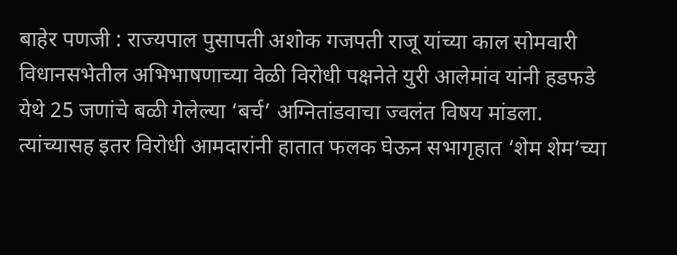बाहेर पणजी : राज्यपाल पुसापती अशोक गजपती राजू यांच्या काल सोमवारी विधानसभेतील अभिभाषणाच्या वेळी विरोधी पक्षनेते युरी आलेमांव यांनी हडफडे येथे 25 जणांचे बळी गेलेल्या ‘बर्च’ अग्नितांडवाचा ज्वलंत विषय मांडला. त्यांच्यासह इतर विरोधी आमदारांनी हातात फलक घेऊन सभागृहात ‘शेम शेम’च्या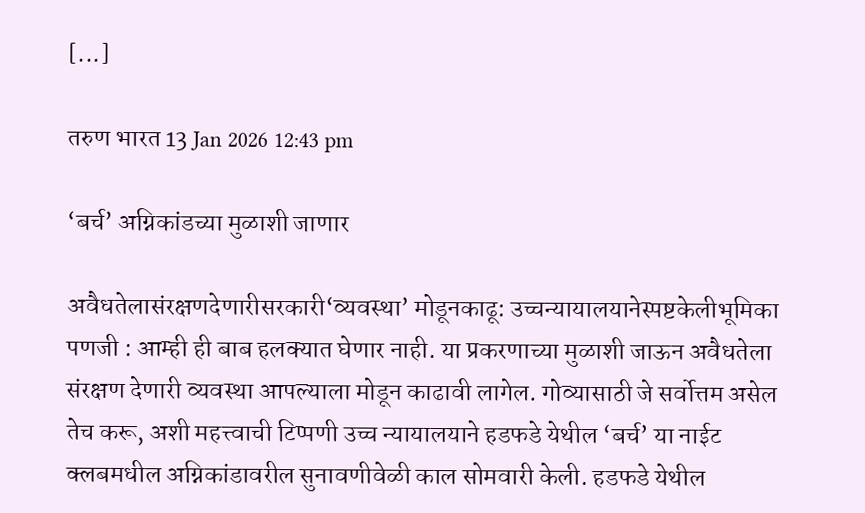[...]

तरुण भारत 13 Jan 2026 12:43 pm

‘बर्च’ अग्निकांडच्या मुळाशी जाणार

अवैधतेलासंरक्षणदेणारीसरकारी‘व्यवस्था’ मोडूनकाढू: उच्चन्यायालयानेस्पष्टकेलीभूमिका पणजी : आम्ही ही बाब हलक्यात घेणार नाही. या प्रकरणाच्या मुळाशी जाऊन अवैधतेला संरक्षण देणारी व्यवस्था आपल्याला मोडून काढावी लागेल. गोव्यासाठी जे सर्वोत्तम असेल तेच करू, अशी महत्त्वाची टिप्पणी उच्च न्यायालयाने हडफडे येथील ‘बर्च’ या नाईट क्लबमधील अग्निकांडावरील सुनावणीवेळी काल सोमवारी केली. हडफडे येथील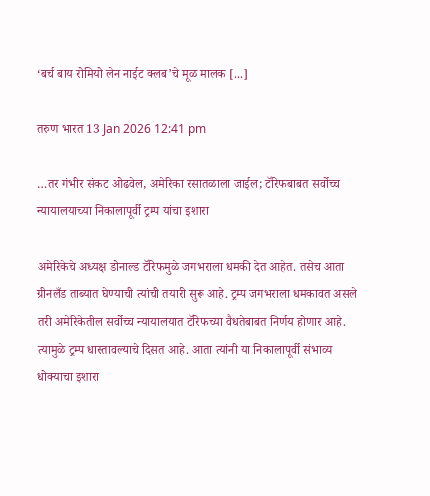‘बर्च बाय रोमियो लेन नाईट क्लब’चे मूळ मालक [...]

तरुण भारत 13 Jan 2026 12:41 pm

…तर गंभीर संकट ओढवेल, अमेरिका रसातळाला जाईल; टॅरिफबाबत सर्वोच्च न्यायालयाच्या निकालापूर्वी ट्रम्प यांचा इशारा

अमेरिकेचे अध्यक्ष डोनाल्ड टॅरिफमुळे जगभराला धमकी देत आहेत. तसेच आता ग्रीनलँड ताब्यात घेण्याची त्यांची तयारी सुरू आहे. ट्रम्प जगभराला धमकावत असले तरी अमेरिकेतील सर्वोच्च न्यायालयात टॅरिफच्या वैधतेबाबत निर्णय होणार आहे. त्यामुळे ट्रम्प धास्तावल्याचे दिसत आहे. आता त्यांनी या निकालापूर्वी संभाव्य धोक्याचा इशारा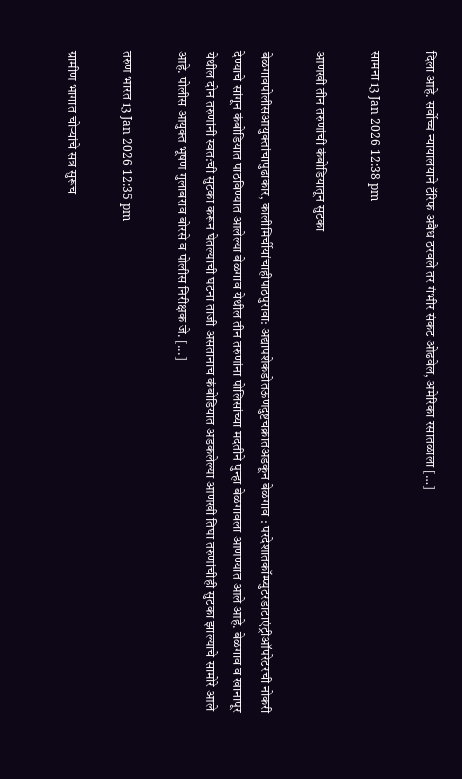दिला आहे. सर्वोच्च न्यायालयाने टॅरिफ अवैध ठरवले तर गंभीर संकट ओढवेल, अमेरिका रसातळाला […]

सामना 13 Jan 2026 12:38 pm

आणखी तीन तरुणांची कंबोडियातून सुटका

बेळगावपोलीसआयुक्तांचापुढाकार, कालीमिर्चीयांचाहीपाठपुरावा: अद्यापशेकडोतऊणदुष्टचक्रातअडकून बेळगाव : परदेशातकॉम्प्युटरडाटाएंट्रीऑपरेटरची नोकरी देण्याचे सांगून कंबोडियात पाठविण्यात आलेल्या बेळगाव येथील तीन तरुणांना पोलिसांच्या मदतीने पुन्हा बेळगावला आणण्यात आले आहे. बेळगाव व खानापूर येथील दोन तरुणांनी स्वत:ची सुटका करून घेतल्याची घटना ताजी असतानाच कंबोडियात अडकलेल्या आणखी तिघा तरुणांचीही सुटका झाल्याचे सामोरे आले आहे. पोलीस आयुक्त भूषण गुलाबराव बोरसे व पोलीस निरीक्षक जे. [...]

तरुण भारत 13 Jan 2026 12:35 pm

ग्रामीण भागात चोऱ्यांचे सत्र सुरूच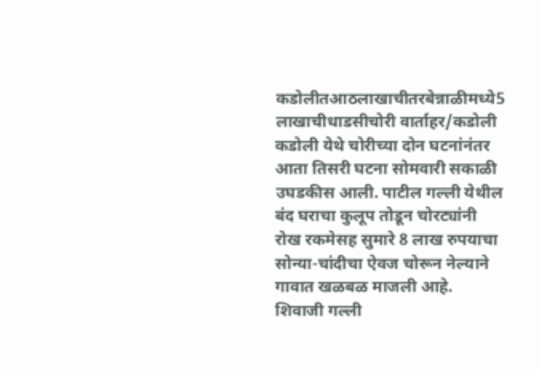कडोलीतआठलाखाचीतरबेन्नाळीमध्ये5 लाखाचीधाडसीचोरी वार्ताहर/कडोली कडोली येथे चोरीच्या दोन घटनांनंतर आता तिसरी घटना सोमवारी सकाळी उघडकीस आली. पाटील गल्ली येथील बंद घराचा कुलूप तोडून चोरट्यांनी रोख रकमेसह सुमारे 8 लाख रुपयाचा सोन्या-चांदीचा ऐवज चोरून नेल्याने गावात खळबळ माजली आहे. शिवाजी गल्ली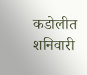कडोलीत शनिवारी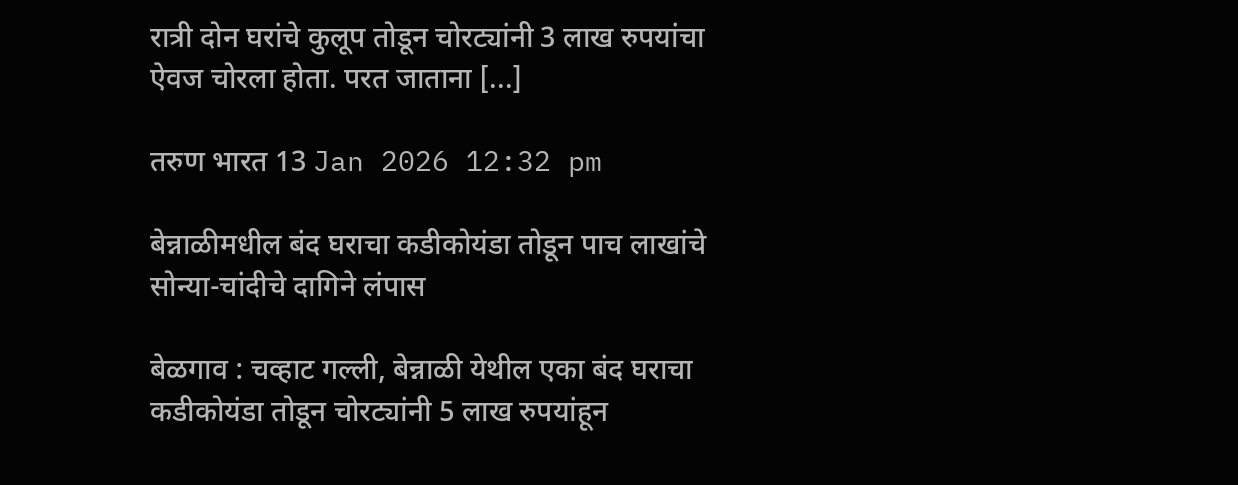रात्री दोन घरांचे कुलूप तोडून चोरट्यांनी 3 लाख रुपयांचा ऐवज चोरला होता. परत जाताना [...]

तरुण भारत 13 Jan 2026 12:32 pm

बेन्नाळीमधील बंद घराचा कडीकोयंडा तोडून पाच लाखांचे सोन्या-चांदीचे दागिने लंपास

बेळगाव : चव्हाट गल्ली, बेन्नाळी येथील एका बंद घराचा कडीकोयंडा तोडून चोरट्यांनी 5 लाख रुपयांहून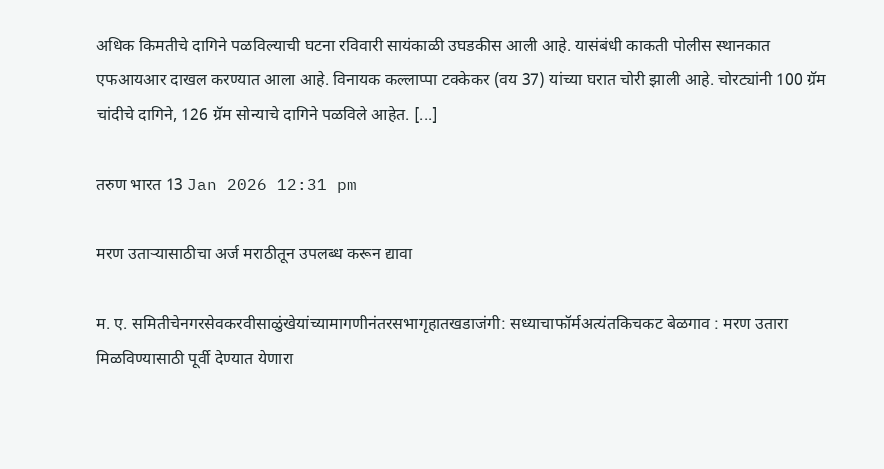अधिक किमतीचे दागिने पळविल्याची घटना रविवारी सायंकाळी उघडकीस आली आहे. यासंबंधी काकती पोलीस स्थानकात एफआयआर दाखल करण्यात आला आहे. विनायक कल्लाप्पा टक्केकर (वय 37) यांच्या घरात चोरी झाली आहे. चोरट्यांनी 100 ग्रॅम चांदीचे दागिने, 126 ग्रॅम सोन्याचे दागिने पळविले आहेत. [...]

तरुण भारत 13 Jan 2026 12:31 pm

मरण उताऱ्यासाठीचा अर्ज मराठीतून उपलब्ध करून द्यावा

म. ए. समितीचेनगरसेवकरवीसाळुंखेयांच्यामागणीनंतरसभागृहातखडाजंगी: सध्याचाफॉर्मअत्यंतकिचकट बेळगाव : मरण उतारा मिळविण्यासाठी पूर्वी देण्यात येणारा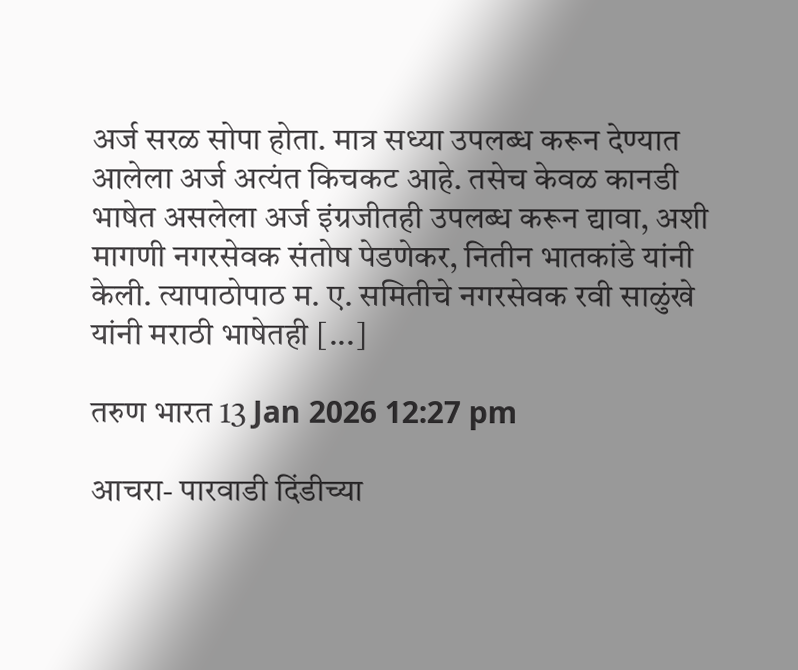अर्ज सरळ सोपा होता. मात्र सध्या उपलब्ध करून देण्यात आलेला अर्ज अत्यंत किचकट आहे. तसेच केवळ कानडी भाषेत असलेला अर्ज इंग्रजीतही उपलब्ध करून द्यावा, अशी मागणी नगरसेवक संतोष पेडणेकर, नितीन भातकांडे यांनी केली. त्यापाठोपाठ म. ए. समितीचे नगरसेवक रवी साळुंखे यांनी मराठी भाषेतही [...]

तरुण भारत 13 Jan 2026 12:27 pm

आचरा- पारवाडी दिंडीच्या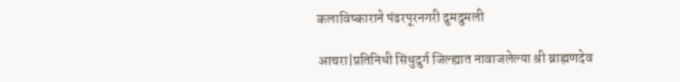कलाविष्काराने पंढरपूरनगरी दुमदुमली

आचरा|प्रतिनिधी सिंधुदुर्ग जिल्ह्यात नावाजलेल्या श्री ब्राह्मणदेव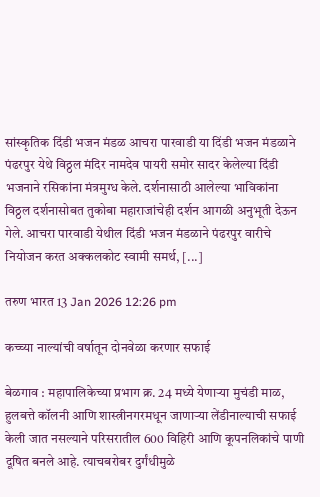सांस्कृतिक दिंडी भजन मंडळ आचरा पारवाडी या दिंडी भजन मंडळाने पंढरपुर येथे विठ्ठल मंदिर नामदेव पायरी समोर सादर केलेल्या दिंडी भजनाने रसिकांना मंत्रमुग्ध केले. दर्शनासाठी आलेल्या भाविकांना विठ्ठल दर्शनासोबत तुकोबा महाराजांचेही दर्शन आगळी अनुभूती देऊन गेले. आचरा पारवाडी येथील दिंडी भजन मंडळाने पंढरपुर वारीचे नियोजन करत अक्कलकोट स्वामी समर्थ, [...]

तरुण भारत 13 Jan 2026 12:26 pm

कच्च्या नाल्यांची वर्षातून दोनवेळा करणार सफाई

बेळगाव : महापालिकेच्या प्रभाग क्र. 24 मध्ये येणाऱ्या मुचंडी माळ, हुलबत्ते कॉलनी आणि शास्त्रीनगरमधून जाणाऱ्या लेंडीनाल्याची सफाई केली जात नसल्याने परिसरातील 600 विहिरी आणि कूपनलिकांचे पाणी दूषित बनले आहे. त्याचबरोबर दुर्गंधीमुळे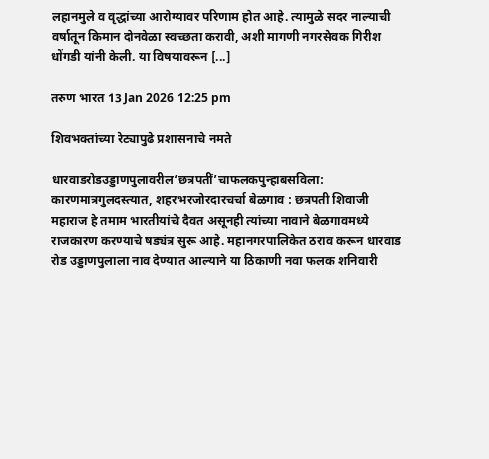लहानमुले व वृद्धांच्या आरोग्यावर परिणाम होत आहे. त्यामुळे सदर नाल्याची वर्षातून किमान दोनवेळा स्वच्छता करावी, अशी मागणी नगरसेवक गिरीश धोंगडी यांनी केली. या विषयावरून [...]

तरुण भारत 13 Jan 2026 12:25 pm

शिवभक्तांच्या रेट्यापुढे प्रशासनाचे नमते

धारवाडरोडउड्डाणपुलावरील‘छत्रपतीं’चाफलकपुन्हाबसविला: कारणमात्रगुलदस्त्यात, शहरभरजोरदारचर्चा बेळगाव : छत्रपती शिवाजी महाराज हे तमाम भारतीयांचे दैवत असूनही त्यांच्या नावाने बेळगावमध्ये राजकारण करण्याचे षड्यंत्र सुरू आहे. महानगरपालिकेत ठराव करून धारवाड रोड उड्डाणपुलाला नाव देण्यात आल्याने या ठिकाणी नवा फलक शनिवारी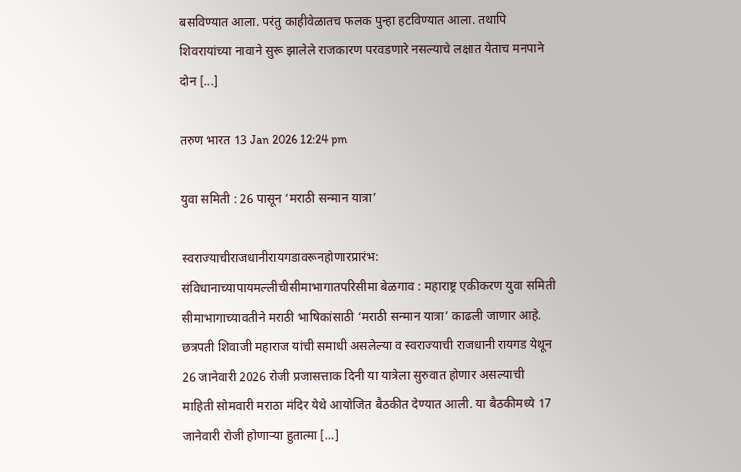बसविण्यात आला. परंतु काहीवेळातच फलक पुन्हा हटविण्यात आला. तथापि शिवरायांच्या नावाने सुरू झालेले राजकारण परवडणारे नसल्याचे लक्षात येताच मनपाने दोन [...]

तरुण भारत 13 Jan 2026 12:24 pm

युवा समिती : 26 पासून ‘मराठी सन्मान यात्रा’

स्वराज्याचीराजधानीरायगडावरूनहोणारप्रारंभ: संविधानाच्यापायमल्लीचीसीमाभागातपरिसीमा बेळगाव : महाराष्ट्र एकीकरण युवा समिती सीमाभागाच्यावतीने मराठी भाषिकांसाठी ‘मराठी सन्मान यात्रा’ काढली जाणार आहे. छत्रपती शिवाजी महाराज यांची समाधी असलेल्या व स्वराज्याची राजधानी रायगड येथून 26 जानेवारी 2026 रोजी प्रजासत्ताक दिनी या यात्रेला सुरुवात होणार असल्याची माहिती सोमवारी मराठा मंदिर येथे आयोजित बैठकीत देण्यात आली. या बैठकीमध्ये 17 जानेवारी रोजी होणाऱ्या हुतात्मा [...]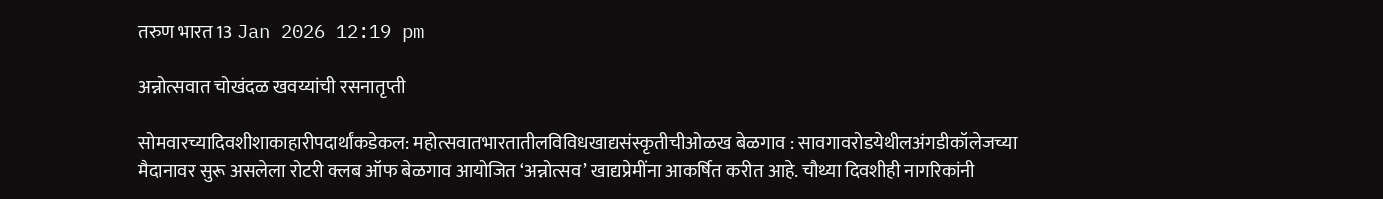तरुण भारत 13 Jan 2026 12:19 pm

अन्नोत्सवात चोखंदळ खवय्यांची रसनातृप्ती

सोमवारच्यादिवशीशाकाहारीपदार्थांकडेकल: महोत्सवातभारतातीलविविधखाद्यसंस्कृतीचीओळख बेळगाव : सावगावरोडयेथीलअंगडीकॉलेजच्या मैदानावर सुरू असलेला रोटरी क्लब ऑफ बेळगाव आयोजित ‘अन्नोत्सव’ खाद्यप्रेमींना आकर्षित करीत आहे. चौथ्या दिवशीही नागरिकांनी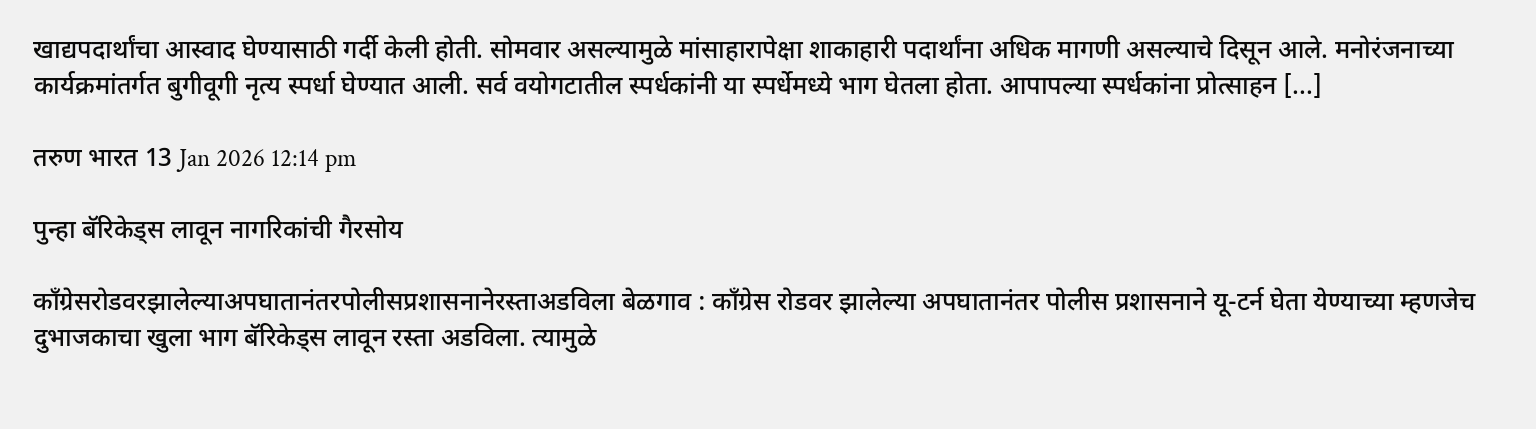खाद्यपदार्थांचा आस्वाद घेण्यासाठी गर्दी केली होती. सोमवार असल्यामुळे मांसाहारापेक्षा शाकाहारी पदार्थांना अधिक मागणी असल्याचे दिसून आले. मनोरंजनाच्या कार्यक्रमांतर्गत बुगीवूगी नृत्य स्पर्धा घेण्यात आली. सर्व वयोगटातील स्पर्धकांनी या स्पर्धेमध्ये भाग घेतला होता. आपापल्या स्पर्धकांना प्रोत्साहन [...]

तरुण भारत 13 Jan 2026 12:14 pm

पुन्हा बॅरिकेड्स लावून नागरिकांची गैरसोय

काँग्रेसरोडवरझालेल्याअपघातानंतरपोलीसप्रशासनानेरस्ताअडविला बेळगाव : काँग्रेस रोडवर झालेल्या अपघातानंतर पोलीस प्रशासनाने यू-टर्न घेता येण्याच्या म्हणजेच दुभाजकाचा खुला भाग बॅरिकेड्स लावून रस्ता अडविला. त्यामुळे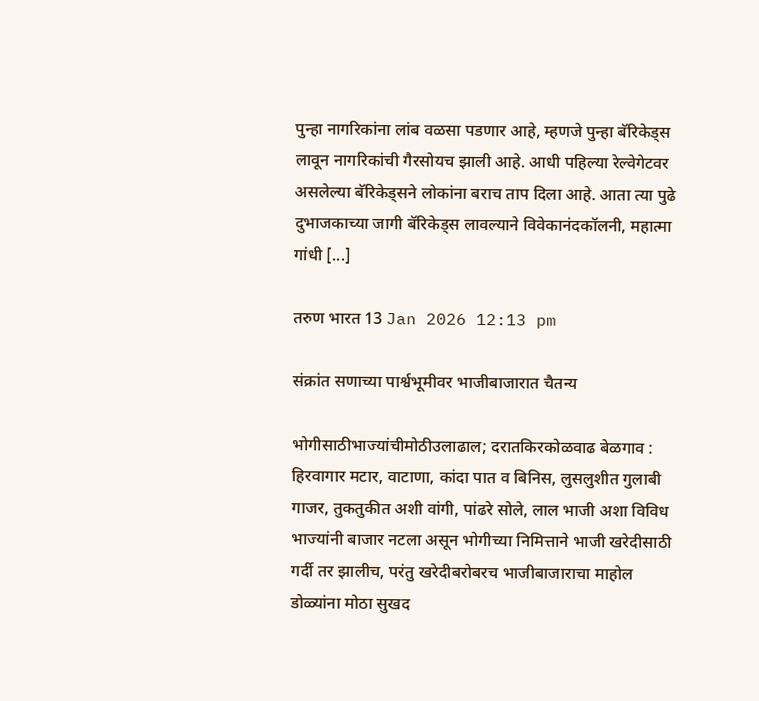पुन्हा नागरिकांना लांब वळसा पडणार आहे, म्हणजे पुन्हा बॅरिकेड्स लावून नागरिकांची गैरसोयच झाली आहे. आधी पहिल्या रेल्वेगेटवर असलेल्या बॅरिकेड्सने लोकांना बराच ताप दिला आहे. आता त्या पुढे दुभाजकाच्या जागी बॅरिकेड्स लावल्याने विवेकानंदकॉलनी, महात्मा गांधी [...]

तरुण भारत 13 Jan 2026 12:13 pm

संक्रांत सणाच्या पार्श्वभूमीवर भाजीबाजारात चैतन्य

भोगीसाठीभाज्यांचीमोठीउलाढाल; दरातकिरकोळवाढ बेळगाव : हिरवागार मटार, वाटाणा, कांदा पात व बिनिस, लुसलुशीत गुलाबी गाजर, तुकतुकीत अशी वांगी, पांढरे सोले, लाल भाजी अशा विविध भाज्यांनी बाजार नटला असून भोगीच्या निमित्ताने भाजी खरेदीसाठी गर्दी तर झालीच, परंतु खरेदीबरोबरच भाजीबाजाराचा माहोल डोळ्यांना मोठा सुखद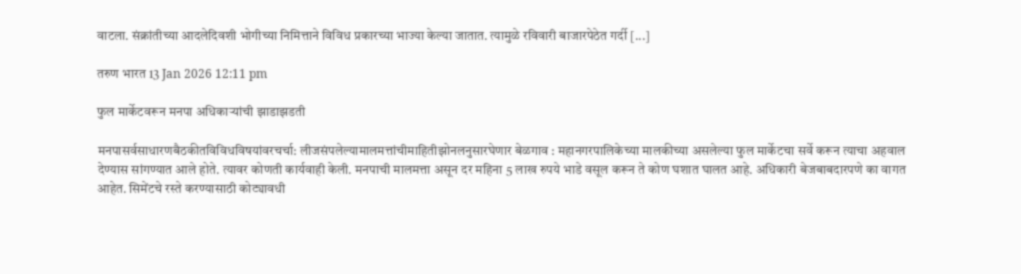वाटला. संक्रांतीच्या आदलेदिवशी भोगीच्या निमित्ताने विविध प्रकारच्या भाज्या केल्या जातात. त्यामुळे रविवारी बाजारपेठेत गर्दी [...]

तरुण भारत 13 Jan 2026 12:11 pm

फुल मार्केटवरून मनपा अधिकाऱ्यांची झाडाझडती

मनपासर्वसाधारणबैठकीतविविधविषयांवरचर्चा: लीजसंपलेल्यामालमत्तांचीमाहितीझोनलनुसारघेणार बेळगाव : महानगरपालिकेच्या मालकीच्या असलेल्या फुल मार्केटचा सर्वे करून त्याचा अहवाल देण्यास सांगण्यात आले होते. त्यावर कोणती कार्यवाही केली. मनपाची मालमत्ता असून दर महिना 5 लाख रुपये भाडे वसूल करून ते कोण घशात घालत आहे. अधिकारी बेजबाबदारपणे का वागत आहेत. सिमेंटचे रस्ते करण्यासाठी कोट्यावधी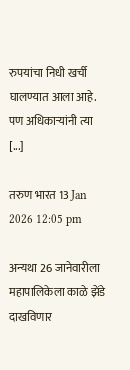रुपयांचा निधी खर्ची घालण्यात आला आहे. पण अधिकाऱ्यांनी त्या [...]

तरुण भारत 13 Jan 2026 12:05 pm

अन्यथा 26 जानेवारीला महापालिकेला काळे झेंडे दाखविणार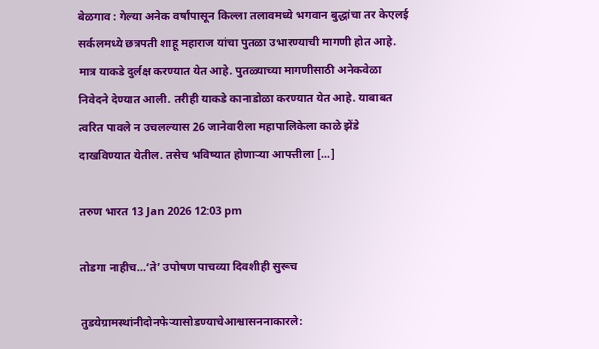बेळगाव : गेल्या अनेक वर्षांपासून किल्ला तलावमध्ये भगवान बुद्धांचा तर केएलई सर्कलमध्ये छत्रपती शाहू महाराज यांचा पुतळा उभारण्याची मागणी होत आहे. मात्र याकडे दुर्लक्ष करण्यात येत आहे. पुतळ्याच्या मागणीसाठी अनेकवेळा निवेदने देण्यात आली. तरीही याकडे कानाडोळा करण्यात येत आहे. याबाबत त्वरित पावले न उचलल्यास 26 जानेवारीला महापालिकेला काळे झेंडे दाखविण्यात येतील. तसेच भविष्यात होणाऱ्या आपत्तीला [...]

तरुण भारत 13 Jan 2026 12:03 pm

तोडगा नाहीच…‘ते’ उपोषण पाचव्या दिवशीही सुरूच

तुडयेग्रामस्थांनीदोनफेऱ्यासोडण्याचेआश्वासननाकारले: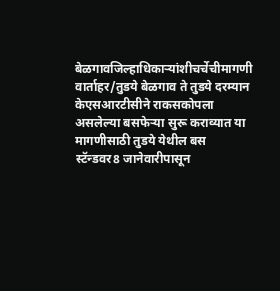बेळगावजिल्हाधिकाऱ्यांशीचर्चेचीमागणी वार्ताहर/तुडये बेळगाव ते तुडये दरम्यान केएसआरटीसीने राकसकोपला असलेल्या बसफेऱ्या सुरू कराव्यात या मागणीसाठी तुडये येथील बस स्टॅन्डवर8 जानेवारीपासून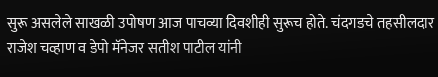सुरू असलेले साखळी उपोषण आज पाचव्या दिवशीही सुरूच होते. चंदगडचे तहसीलदार राजेश चव्हाण व डेपो मॅनेजर सतीश पाटील यांनी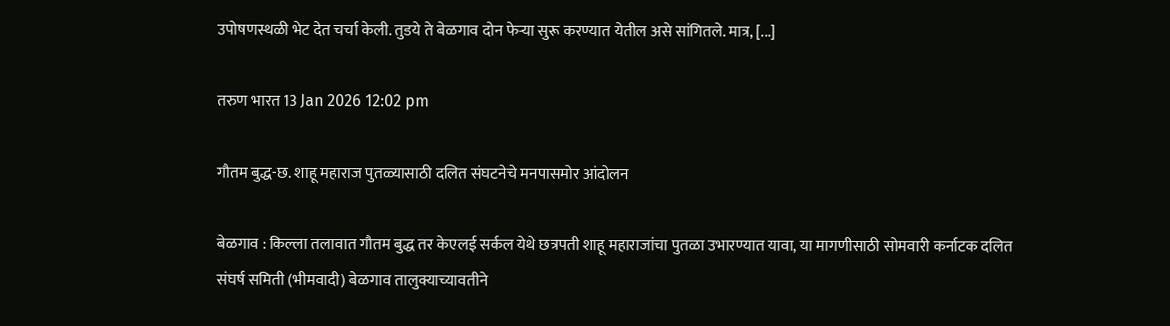उपोषणस्थळी भेट देत चर्चा केली. तुडये ते बेळगाव दोन फेऱ्या सुरू करण्यात येतील असे सांगितले. मात्र, [...]

तरुण भारत 13 Jan 2026 12:02 pm

गौतम बुद्ध-छ. शाहू महाराज पुतळ्यासाठी दलित संघटनेचे मनपासमोर आंदोलन

बेळगाव : किल्ला तलावात गौतम बुद्ध तर केएलई सर्कल येथे छत्रपती शाहू महाराजांचा पुतळा उभारण्यात यावा, या मागणीसाठी सोमवारी कर्नाटक दलित संघर्ष समिती (भीमवादी) बेळगाव तालुक्याच्यावतीने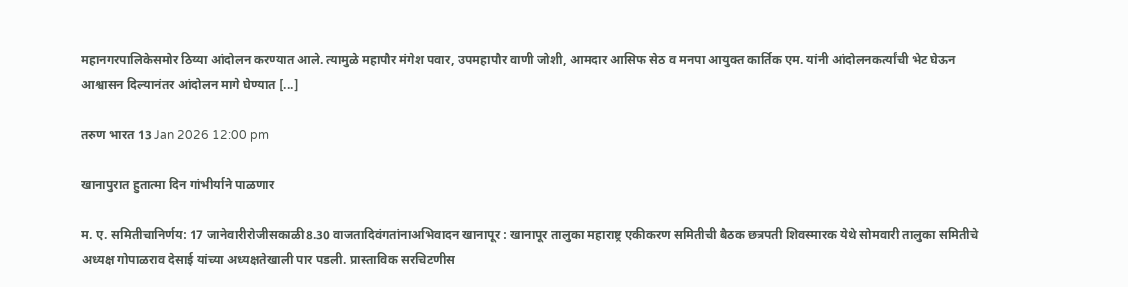महानगरपालिकेसमोर ठिय्या आंदोलन करण्यात आले. त्यामुळे महापौर मंगेश पवार, उपमहापौर वाणी जोशी, आमदार आसिफ सेठ व मनपा आयुक्त कार्तिक एम. यांनी आंदोलनकर्त्यांची भेट घेऊन आश्वासन दिल्यानंतर आंदोलन मागे घेण्यात [...]

तरुण भारत 13 Jan 2026 12:00 pm

खानापुरात हुतात्मा दिन गांभीर्याने पाळणार

म. ए. समितीचानिर्णय: 17 जानेवारीरोजीसकाळी8.30 वाजतादिवंगतांनाअभिवादन खानापूर : खानापूर तालुका महाराष्ट्र एकीकरण समितीची बैठक छत्रपती शिवस्मारक येथे सोमवारी तालुका समितीचे अध्यक्ष गोपाळराव देसाई यांच्या अध्यक्षतेखाली पार पडली. प्रास्ताविक सरचिटणीस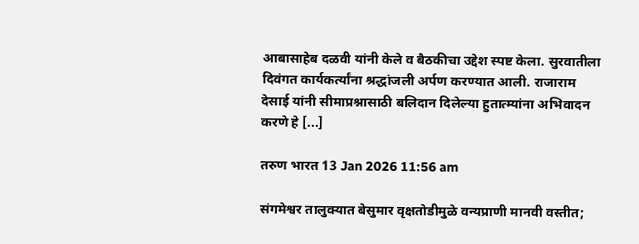आबासाहेब दळवी यांनी केले व बैठकीचा उद्देश स्पष्ट केला. सुरवातीला दिवंगत कार्यकर्त्यांना श्रद्धांजली अर्पण करण्यात आली. राजाराम देसाई यांनी सीमाप्रश्नासाठी बलिदान दिलेल्या हुतात्म्यांना अभिवादन करणे हे [...]

तरुण भारत 13 Jan 2026 11:56 am

संगमेश्वर तालुक्यात बेसुमार वृक्षतोडीमुळे वन्यप्राणी मानवी वस्तीत;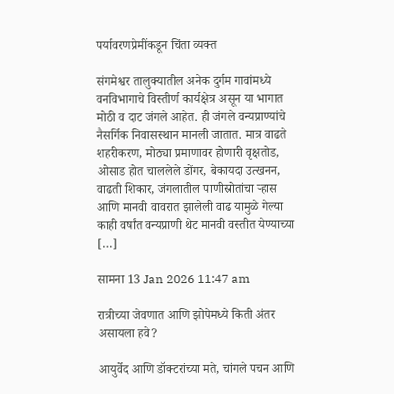पर्यावरणप्रेमींकडून चिंता व्यक्त

संगमेश्वर तालुक्यातील अनेक दुर्गम गावांमध्ये वनविभागाचे विस्तीर्ण कार्यक्षेत्र असून या भागात मोठी व दाट जंगले आहेत. ही जंगले वन्यप्राण्यांचे नैसर्गिक निवासस्थान मानली जातात. मात्र वाढते शहरीकरण, मोठ्या प्रमाणावर होणारी वृक्षतोड, ओसाड होत चाललेले डोंगर, बेकायदा उत्खनन, वाढती शिकार, जंगलातील पाणीस्रोतांचा ऱ्हास आणि मानवी वावरात झालेली वाढ यामुळे गेल्या काही वर्षांत वन्यप्राणी थेट मानवी वस्तीत येण्याच्या […]

सामना 13 Jan 2026 11:47 am

रात्रीच्या जेवणात आणि झोपेमध्ये किती अंतर असायला हवे?

आयुर्वेद आणि डॉक्टरांच्या मते, चांगले पचन आणि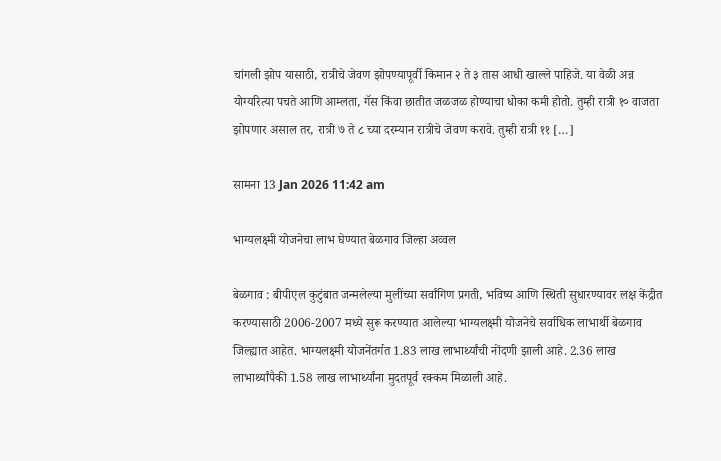चांगली झोप यासाठी, रात्रीचे जेवण झोपण्यापूर्वी किमान २ ते ३ तास आधी खाल्ले पाहिजे. या वेळी अन्न योग्यरित्या पचते आणि आम्लता, गॅस किंवा छातीत जळजळ होण्याचा धोका कमी होतो. तुम्ही रात्री १० वाजता झोपणार असाल तर, रात्री ७ ते ८ च्या दरम्यान रात्रीचे जेवण करावे. तुम्ही रात्री ११ […]

सामना 13 Jan 2026 11:42 am

भाग्यलक्ष्मी योजनेचा लाभ घेण्यात बेळगाव जिल्हा अव्वल

बेळगाव : बीपीएल कुटुंबात जन्मलेल्या मुलींच्या सर्वांगिण प्रगती, भविष्य आणि स्थिती सुधारण्यावर लक्ष केंद्रीत करण्यासाठी 2006-2007 मध्ये सुरू करण्यात आलेल्या भाग्यलक्ष्मी योजनेचे सर्वाधिक लाभार्थी बेळगाव जिल्ह्यात आहेत. भाग्यलक्ष्मी योजनेंतर्गत 1.83 लाख लाभार्थ्यांची नोंदणी झाली आहे. 2.36 लाख लाभार्थ्यांपैकी 1.58 लाख लाभार्थ्यांना मुदतपूर्व रक्कम मिळाली आहे.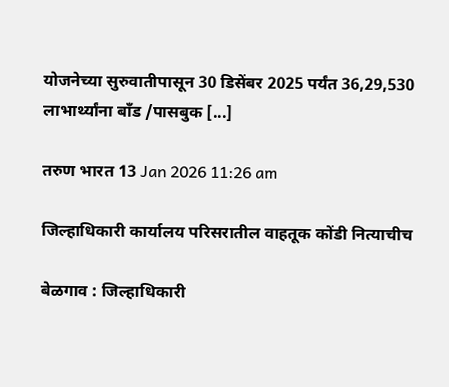योजनेच्या सुरुवातीपासून 30 डिसेंबर 2025 पर्यंत 36,29,530 लाभार्थ्यांना बाँड /पासबुक [...]

तरुण भारत 13 Jan 2026 11:26 am

जिल्हाधिकारी कार्यालय परिसरातील वाहतूक कोंडी नित्याचीच

बेळगाव : जिल्हाधिकारी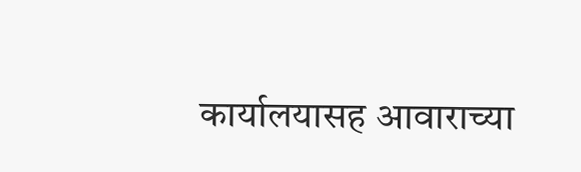कार्यालयासह आवाराच्या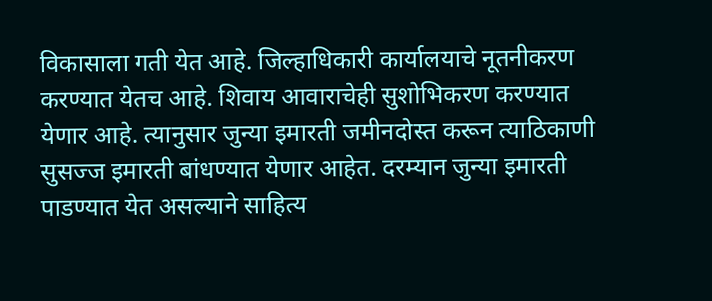विकासाला गती येत आहे. जिल्हाधिकारी कार्यालयाचे नूतनीकरण करण्यात येतच आहे. शिवाय आवाराचेही सुशोभिकरण करण्यात येणार आहे. त्यानुसार जुन्या इमारती जमीनदोस्त करून त्याठिकाणी सुसज्ज इमारती बांधण्यात येणार आहेत. दरम्यान जुन्या इमारती पाडण्यात येत असल्याने साहित्य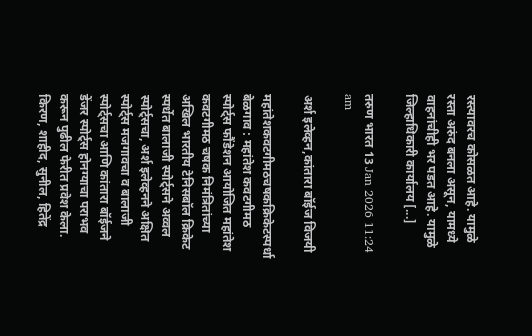रस्त्यावरच कोसळत आहे. यामुळे रस्ता अरुंद बनला असून, यामध्ये वाहनांचीही भर पडत आहे. यामुळे जिल्हाधिकारी कार्यालय [...]

तरुण भारत 13 Jan 2026 11:24 am

अर्श इलेव्हन,कांतारा बॉईज विजयी

महांतेशकवटगीमठचषकक्रिकेटस्पर्धा बेळगाव : महांतेश कवटगीमठ स्पोर्ट्स फौंडेशन आयोजित महांतेश कवटगीमठ चषक निमंत्रितांच्या अखिल भारतीय टेनिसबॉल क्रिकेट स्पर्धेत बालाजी स्पोर्ट्सने अव्वल स्पोर्ट्सचा, अर्श इलेव्हनने अक्षित स्पोर्ट्स मजगावचा व बालाजी स्पोर्ट्सचा आणि कांतारा बॉईजने डेंजर स्पोर्ट्स होनग्याचा पराभव करून पुढील फेरीत प्रवेश केला. किरण, शाहीद, सुनील, हितेंद्र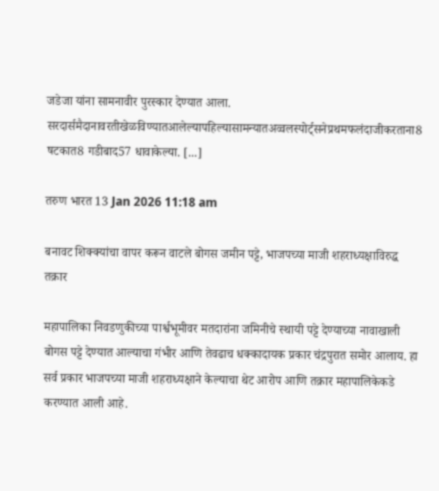जडेजा यांना सामनावीर पुरस्कार देण्यात आला. सरदार्समैदानावरतीखेळविण्यातआलेल्यापहिल्यासामन्यातअव्वलस्पोर्ट्सनेप्रथमफलंदाजीकरताना8 षटकात8 गडीबाद57 धावाकेल्या. [...]

तरुण भारत 13 Jan 2026 11:18 am

बनावट शिक्क्यांचा वापर करून वाटले बोगस जमीन पट्टे, भाजपच्या माजी शहराध्यक्षाविरुद्ध तक्रार

महापालिका निवडणुकीच्या पार्श्वभूमीवर मतदारांना जमिनीचे स्थायी पट्टे देण्याच्या नावाखाली बोगस पट्टे देण्यात आल्याचा गंभीर आणि तेवढाच धक्कादायक प्रकार चंद्रपुरात समोर आलाय. हा सर्व प्रकार भाजपच्या माजी शहराध्यक्षाने केल्याचा थेट आरोप आणि तक्रार महापालिकेकडे करण्यात आली आहे.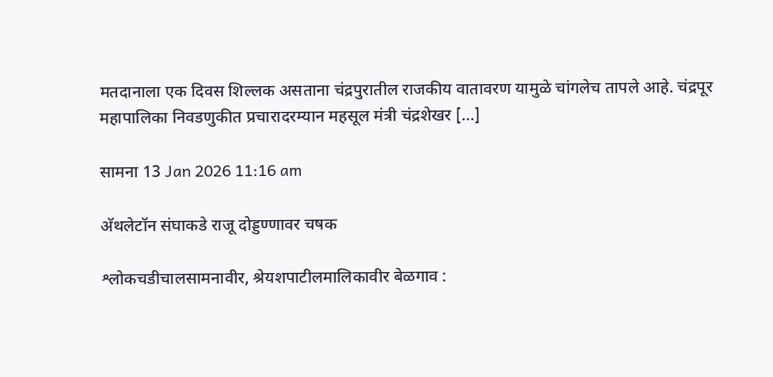मतदानाला एक दिवस शिल्लक असताना चंद्रपुरातील राजकीय वातावरण यामुळे चांगलेच तापले आहे. चंद्रपूर महापालिका निवडणुकीत प्रचारादरम्यान महसूल मंत्री चंद्रशेखर […]

सामना 13 Jan 2026 11:16 am

अ‍ॅथलेटॉन संघाकडे राजू दोड्डण्णावर चषक

श्लोकचडीचालसामनावीर, श्रेयशपाटीलमालिकावीर बेळगाव :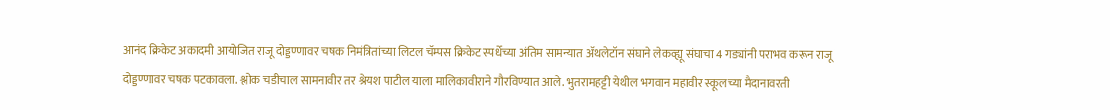आनंद क्रिकेट अकादमी आयोजित राजू दोड्डण्णावर चषक निमंत्रितांच्या लिटल चॅम्पस क्रिकेट स्पर्धेच्या अंतिम सामन्यात अ‍ॅथलेटॉन संघाने लेकव्ह्यू संघाचा 4 गड्यांनी पराभव करून राजू दोड्डण्णावर चषक पटकावला. श्लोक चडीचाल सामनावीर तर श्रेयश पाटील याला मालिकावीराने गौरविण्यात आले. भुतरामहट्टी येथील भगवान महावीर स्कूलच्या मैदानावरती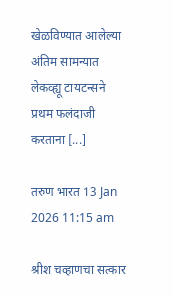खेळविण्यात आलेल्या अंतिम सामन्यात लेकव्ह्यू टायटन्सने प्रथम फलंदाजी करताना [...]

तरुण भारत 13 Jan 2026 11:15 am

श्रीश चव्हाणचा सत्कार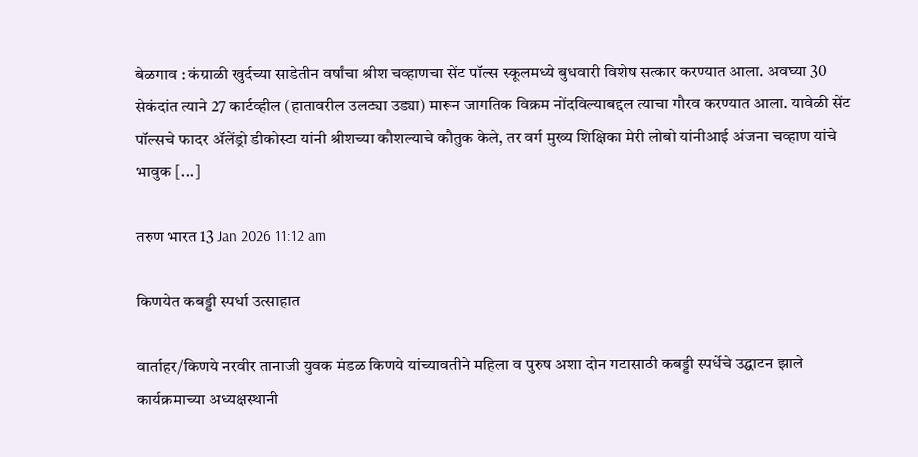बेळगाव : कंग्राळी खुर्दच्या साडेतीन वर्षांचा श्रीश चव्हाणचा सेंट पॉल्स स्कूलमध्ये बुधवारी विशेष सत्कार करण्यात आला. अवघ्या 30 सेकंदांत त्याने 27 कार्टव्हील (हातावरील उलट्या उड्या) मारून जागतिक विक्रम नोंदविल्याबद्दल त्याचा गौरव करण्यात आला. यावेळी सेंट पॉल्सचे फादर ॲलेंड्रो डीकोस्टा यांनी श्रीशच्या कौशल्याचे कौतुक केले, तर वर्ग मुख्य शिक्षिका मेरी लोबो यांनीआई अंजना चव्हाण यांचे भावुक [...]

तरुण भारत 13 Jan 2026 11:12 am

किणयेत कबड्डी स्पर्धा उत्साहात

वार्ताहर/किणये नरवीर तानाजी युवक मंडळ किणये यांच्यावतीने महिला व पुरुष अशा दोन गटासाठी कबड्डी स्पर्धेचे उद्घाटन झाले कार्यक्रमाच्या अध्यक्षस्थानी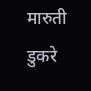मारुती डुकरे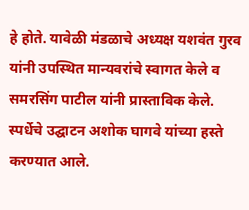हे होते. यावेळी मंडळाचे अध्यक्ष यशवंत गुरव यांनी उपस्थित मान्यवरांचे स्वागत केले व समरसिंग पाटील यांनी प्रास्ताविक केले. स्पर्धेचे उद्घाटन अशोक घागवे यांच्या हस्ते करण्यात आले.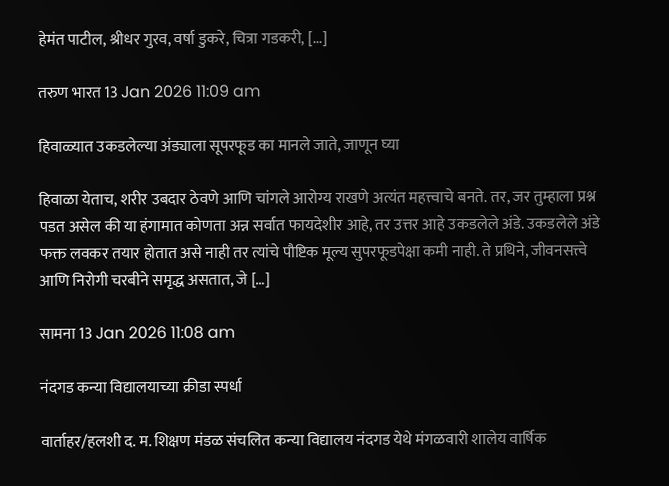हेमंत पाटील, श्रीधर गुरव, वर्षा डुकरे, चित्रा गडकरी, [...]

तरुण भारत 13 Jan 2026 11:09 am

हिवाळ्यात उकडलेल्या अंड्याला सूपरफूड का मानले जाते, जाणून घ्या

हिवाळा येताच, शरीर उबदार ठेवणे आणि चांगले आरोग्य राखणे अत्यंत महत्त्वाचे बनते. तर, जर तुम्हाला प्रश्न पडत असेल की या हंगामात कोणता अन्न सर्वात फायदेशीर आहे, तर उत्तर आहे उकडलेले अंडे. उकडलेले अंडे फक्त लवकर तयार होतात असे नाही तर त्यांचे पौष्टिक मूल्य सुपरफूडपेक्षा कमी नाही. ते प्रथिने, जीवनसत्त्वे आणि निरोगी चरबीने समृद्ध असतात, जे […]

सामना 13 Jan 2026 11:08 am

नंदगड कन्या विद्यालयाच्या क्रीडा स्पर्धा

वार्ताहर/हलशी द. म. शिक्षण मंडळ संचलित कन्या विद्यालय नंदगड येथे मंगळवारी शालेय वार्षिक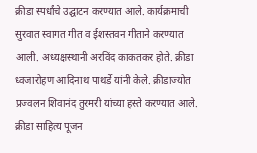क्रीडा स्पर्धांचे उद्घाटन करण्यात आले. कार्यक्रमाची सुरवात स्वागत गीत व ईशस्तवन गीताने करण्यात आली. अध्यक्षस्थानी अरविंद काकतकर होते. क्रीडा ध्वजारोहण आदिनाथ पाथर्डे यांनी केले. क्रीडाज्योत प्रज्वलन शिवानंद तुरमरी यांच्या हस्ते करण्यात आले. क्रीडा साहित्य पूजन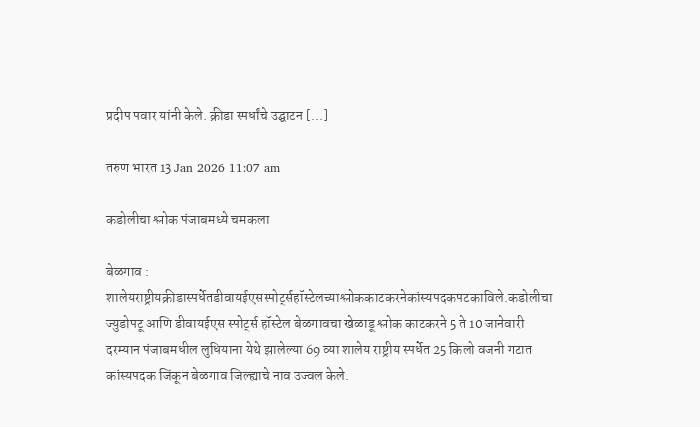प्रदीप पवार यांनी केले. क्रीडा स्पर्धांचे उद्घाटन [...]

तरुण भारत 13 Jan 2026 11:07 am

कडोलीचा श्लोक पंजाबमध्ये चमकला

बेळगाव : शालेयराष्ट्रीयक्रीडास्पर्धेतडीवायईएसस्पोर्ट्सहॉस्टेलच्याश्लोककाटकरनेकांस्यपदकपटकाविले.कडोलीचा ज्युडोपटू आणि डीवायईएस स्पोर्ट्स हॉस्टेल बेळगावचा खेळाडू श्लोक काटकरने 5 ते 10 जानेवारी दरम्यान पंजाबमधील लुधियाना येथे झालेल्या 69 व्या शालेय राष्ट्रीय स्पर्धेत 25 किलो वजनी गटात कांस्यपदक जिंकून बेळगाव जिल्ह्याचे नाव उज्वल केले.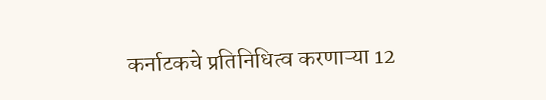कर्नाटकचे प्रतिनिधित्व करणाऱ्या 12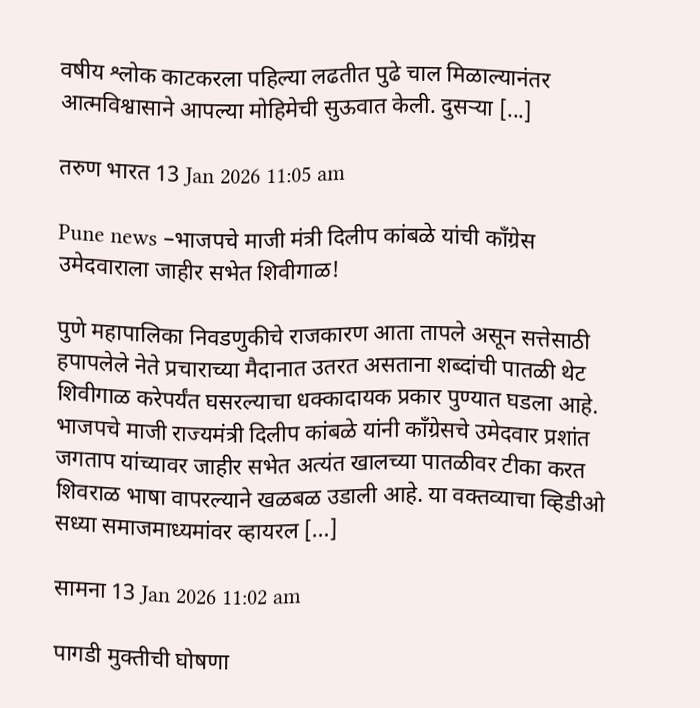वषीय श्लोक काटकरला पहिल्या लढतीत पुढे चाल मिळाल्यानंतर आत्मविश्वासाने आपल्या मोहिमेची सुऊवात केली. दुसऱ्या [...]

तरुण भारत 13 Jan 2026 11:05 am

Pune news –भाजपचे माजी मंत्री दिलीप कांबळे यांची काँग्रेस उमेदवाराला जाहीर सभेत शिवीगाळ!

पुणे महापालिका निवडणुकीचे राजकारण आता तापले असून सत्तेसाठी हपापलेले नेते प्रचाराच्या मैदानात उतरत असताना शब्दांची पातळी थेट शिवीगाळ करेपर्यंत घसरल्याचा धक्कादायक प्रकार पुण्यात घडला आहे. भाजपचे माजी राज्यमंत्री दिलीप कांबळे यांनी काँग्रेसचे उमेदवार प्रशांत जगताप यांच्यावर जाहीर सभेत अत्यंत खालच्या पातळीवर टीका करत शिवराळ भाषा वापरल्याने खळबळ उडाली आहे. या वक्तव्याचा व्हिडीओ सध्या समाजमाध्यमांवर व्हायरल […]

सामना 13 Jan 2026 11:02 am

पागडी मुक्तीची घोषणा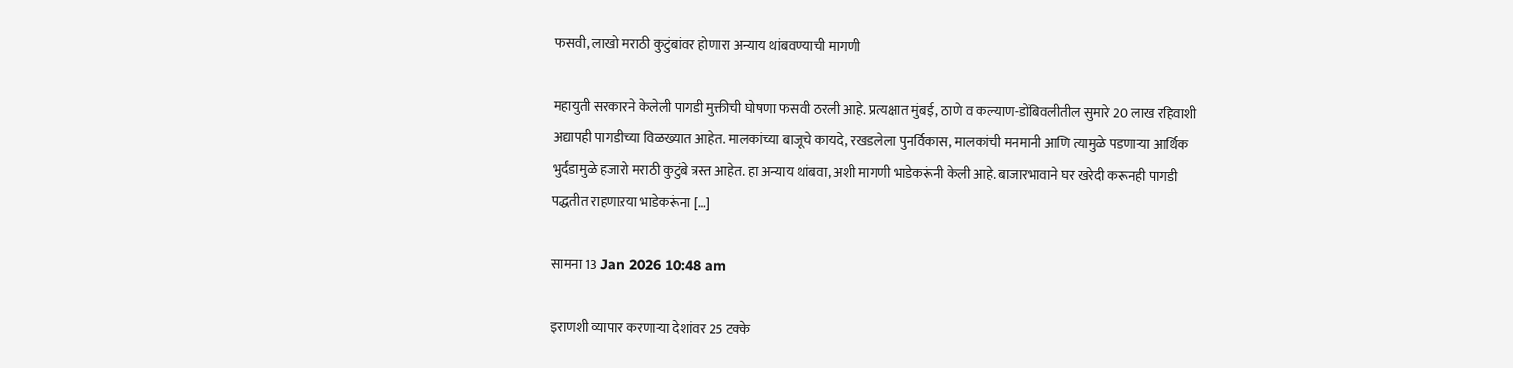फसवी, लाखो मराठी कुटुंबांवर होणारा अन्याय थांबवण्याची मागणी

महायुती सरकारने केलेली पागडी मुक्तीची घोषणा फसवी ठरली आहे. प्रत्यक्षात मुंबई, ठाणे व कल्याण-डोंबिवलीतील सुमारे 20 लाख रहिवाशी अद्यापही पागडीच्या विळख्यात आहेत. मालकांच्या बाजूचे कायदे, रखडलेला पुनर्विकास, मालकांची मनमानी आणि त्यामुळे पडणाऱ्या आर्थिक भुर्दंडामुळे हजारो मराठी कुटुंबे त्रस्त आहेत. हा अन्याय थांबवा, अशी मागणी भाडेकरूंनी केली आहे. बाजारभावाने घर खरेदी करूनही पागडी पद्धतीत राहणाऱया भाडेकरूंना […]

सामना 13 Jan 2026 10:48 am

इराणशी व्यापार करणाऱ्या देशांवर 25 टक्के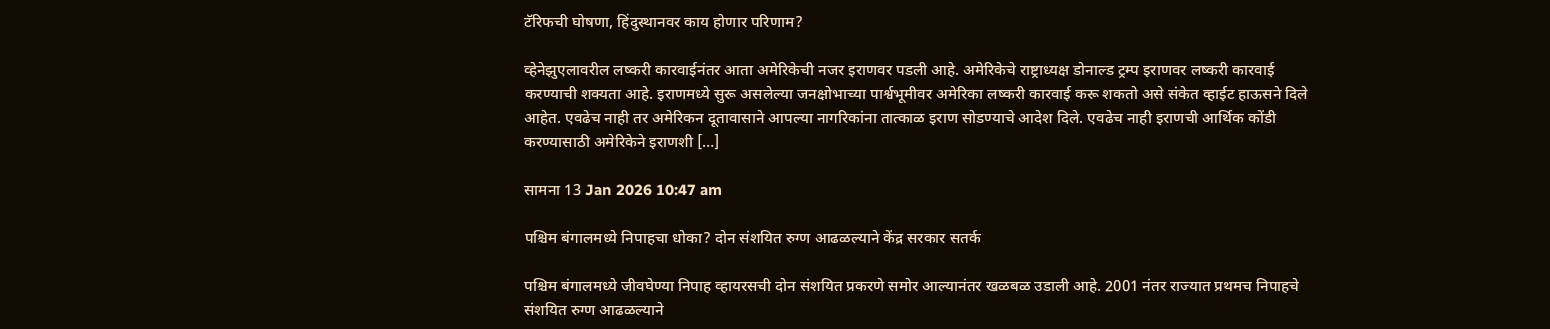टॅरिफची घोषणा, हिंदुस्थानवर काय होणार परिणाम?

व्हेनेझुएलावरील लष्करी कारवाईनंतर आता अमेरिकेची नजर इराणवर पडली आहे. अमेरिकेचे राष्ट्राध्यक्ष डोनाल्ड ट्रम्प इराणवर लष्करी कारवाई करण्याची शक्यता आहे. इराणमध्ये सुरू असलेल्या जनक्षोभाच्या पार्श्वभूमीवर अमेरिका लष्करी कारवाई करू शकतो असे संकेत व्हाईट हाऊसने दिले आहेत. एवढेच नाही तर अमेरिकन दूतावासाने आपल्या नागरिकांना तात्काळ इराण सोडण्याचे आदेश दिले. एवढेच नाही इराणची आर्थिक कोंडी करण्यासाठी अमेरिकेने इराणशी […]

सामना 13 Jan 2026 10:47 am

पश्चिम बंगालमध्ये निपाहचा धोका? दोन संशयित रुग्ण आढळल्याने केंद्र सरकार सतर्क

पश्चिम बंगालमध्ये जीवघेण्या निपाह व्हायरसची दोन संशयित प्रकरणे समोर आल्यानंतर खळबळ उडाली आहे. 2001 नंतर राज्यात प्रथमच निपाहचे संशयित रुग्ण आढळल्याने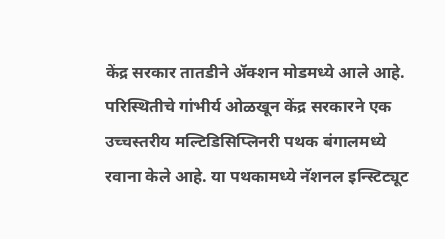केंद्र सरकार तातडीने ॲक्शन मोडमध्ये आले आहे. परिस्थितीचे गांभीर्य ओळखून केंद्र सरकारने एक उच्चस्तरीय मल्टिडिसिप्लिनरी पथक बंगालमध्ये रवाना केले आहे. या पथकामध्ये नॅशनल इन्स्टिट्यूट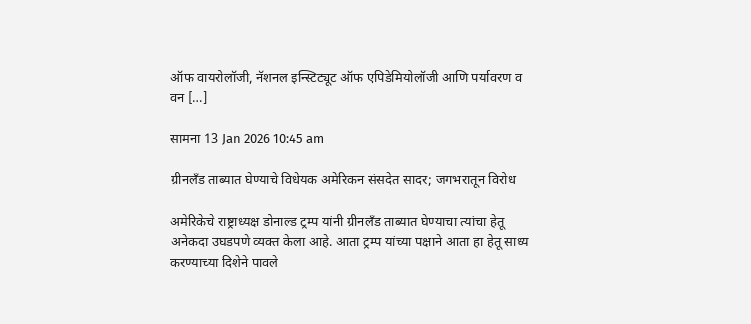ऑफ वायरोलॉजी, नॅशनल इन्स्टिट्यूट ऑफ एपिडेमियोलॉजी आणि पर्यावरण व वन […]

सामना 13 Jan 2026 10:45 am

ग्रीनलँड ताब्यात घेण्याचे विधेयक अमेरिकन संसदेत सादर; जगभरातून विरोध

अमेरिकेचे राष्ट्राध्यक्ष डोनाल्ड ट्रम्प यांनी ग्रीनलँड ताब्यात घेण्याचा त्यांचा हेतू अनेकदा उघडपणे व्यक्त केला आहे. आता ट्रम्प यांच्या पक्षाने आता हा हेतू साध्य करण्याच्या दिशेने पावले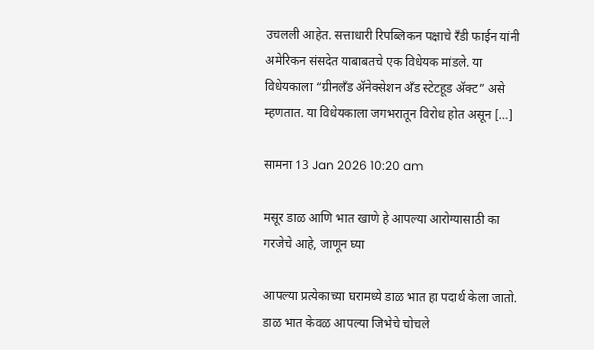उचलली आहेत. सत्ताधारी रिपब्लिकन पक्षाचे रँडी फाईन यांनी अमेरिकन संसदेत याबाबतचे एक विधेयक मांडले. या विधेयकाला “ग्रीनलँड अ‍ॅनेक्सेशन अँड स्टेटहूड अ‍ॅक्ट” असे म्हणतात. या विधेयकाला जगभरातून विरोध होत असून […]

सामना 13 Jan 2026 10:20 am

मसूर डाळ आणि भात खाणे हे आपल्या आरोग्यासाठी का गरजेचे आहे, जाणून घ्या

आपल्या प्रत्येकाच्या घरामध्ये डाळ भात हा पदार्थ केला जातो. डाळ भात केवळ आपल्या जिभेचे चोचले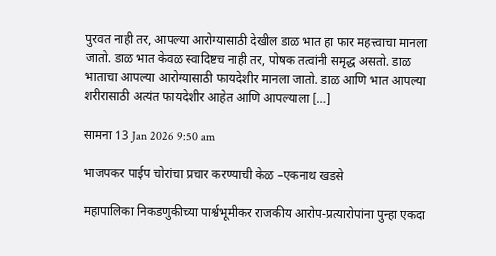पुरवत नाही तर, आपल्या आरोग्यासाठी देखील डाळ भात हा फार महत्त्वाचा मानला जातो. डाळ भात केवळ स्वादिष्टच नाही तर, पोषक तत्वांनी समृद्ध असतो. डाळ भाताचा आपल्या आरोग्यासाठी फायदेशीर मानला जातो. डाळ आणि भात आपल्या शरीरासाठी अत्यंत फायदेशीर आहेत आणि आपल्याला […]

सामना 13 Jan 2026 9:50 am

भाजपकर पाईप चोरांचा प्रचार करण्याची केळ –एकनाथ खडसे

महापालिका निकडणुकीच्या पार्श्वभूमीकर राजकीय आरोप-प्रत्यारोपांना पुन्हा एकदा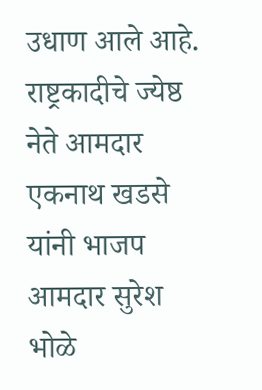उधाण आले आहे. राष्ट्रकादीचे ज्येष्ठ नेते आमदार एकनाथ खडसे यांनी भाजप आमदार सुरेश भोळे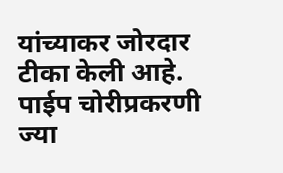यांच्याकर जोरदार टीका केली आहे. पाईप चोरीप्रकरणी ज्या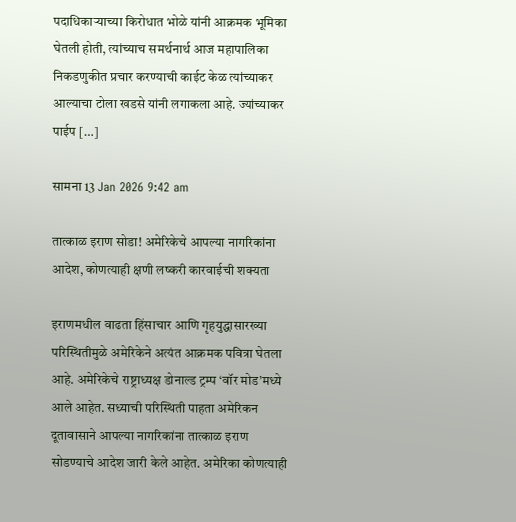पदाधिकाऱ्याच्या किरोधात भोळे यांनी आक्रमक भूमिका घेतली होती, त्यांच्याच समर्थनार्थ आज महापालिका निकडणुकीत प्रचार करण्याची काईट केळ त्यांच्याकर आल्याचा टोला खडसे यांनी लगाकला आहे. ज्यांच्याकर पाईप […]

सामना 13 Jan 2026 9:42 am

तात्काळ इराण सोडा! अमेरिकेचे आपल्या नागरिकांना आदेश, कोणत्याही क्षणी लष्करी कारवाईची शक्यता

इराणमधील वाढता हिंसाचार आणि गृहयुद्धासारख्या परिस्थितीमुळे अमेरिकेने अत्यंत आक्रमक पवित्रा घेतला आहे. अमेरिकेचे राष्ट्राध्यक्ष डोनाल्ड ट्रम्प ‘वॉर मोड’मध्ये आले आहेत. सध्याची परिस्थिती पाहता अमेरिकन दूतावासाने आपल्या नागरिकांना तात्काळ इराण सोडण्याचे आदेश जारी केले आहेत. अमेरिका कोणत्याही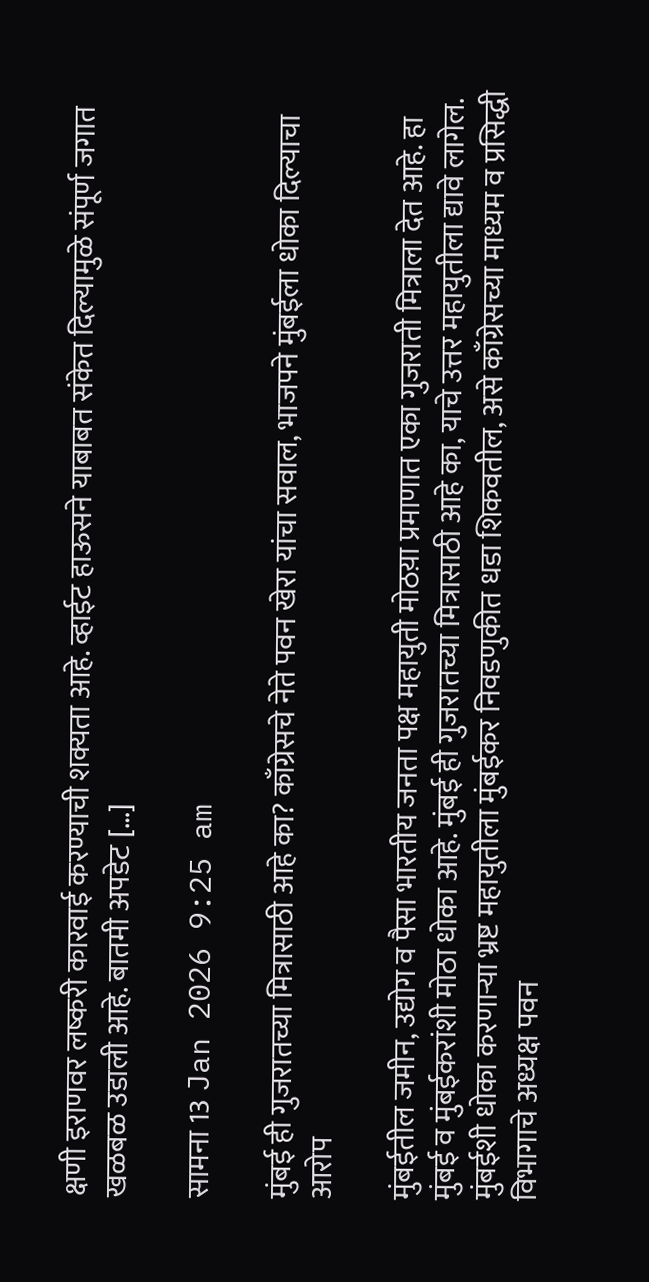क्षणी इराणवर लष्करी कारवाई करण्याची शक्यता आहे. व्हाईट हाऊसने याबाबत संकेत दिल्यामुळे संपूर्ण जगात खळबळ उडाली आहे. बातमी अपडेट […]

सामना 13 Jan 2026 9:25 am

मुंबई ही गुजरातच्या मित्रासाठी आहे का? काँग्रेसचे नेते पवन खेरा यांचा सवाल, भाजपने मुंबईला धोका दिल्याचा आरोप

मुंबईतील जमीन, उद्योग व पैसा भारतीय जनता पक्ष महायुती मोठय़ा प्रमाणात एका गुजराती मित्राला देत आहे. हा मुंबई व मुंबईकरांशी मोठा धोका आहे. मुंबई ही गुजरातच्या मित्रासाठी आहे का, याचे उत्तर महायुतीला द्यावे लागेल. मुंबईशी धोका करणाऱ्या भ्रष्ट महायुतीला मुंबईकर निवडणुकीत धडा शिकवतील, असे काँग्रेसच्या माध्यम व प्रसिद्धी विभागाचे अध्यक्ष पवन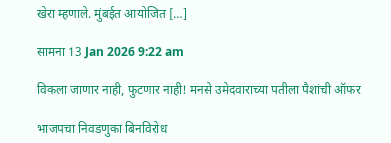खेरा म्हणाले. मुंबईत आयोजित […]

सामना 13 Jan 2026 9:22 am

विकला जाणार नाही, फुटणार नाही! मनसे उमेदवाराच्या पतीला पैशांची ऑफर

भाजपचा निवडणुका बिनविरोध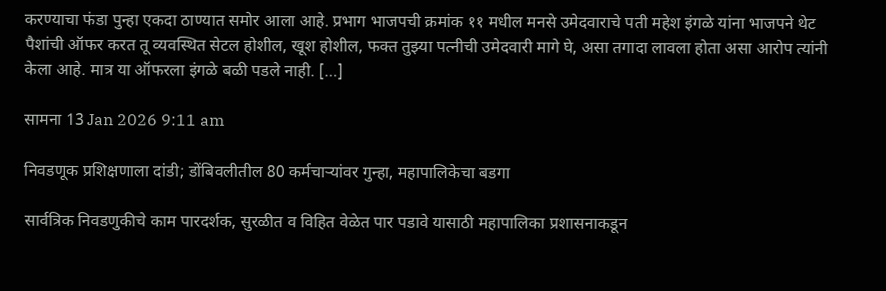करण्याचा फंडा पुन्हा एकदा ठाण्यात समोर आला आहे. प्रभाग भाजपची क्रमांक ११ मधील मनसे उमेदवाराचे पती महेश इंगळे यांना भाजपने थेट पैशांची ऑफर करत तू व्यवस्थित सेटल होशील, खूश होशील, फक्त तुझ्या पत्नीची उमेदवारी मागे घे, असा तगादा लावला होता असा आरोप त्यांनी केला आहे. मात्र या ऑफरला इंगळे बळी पडले नाही. […]

सामना 13 Jan 2026 9:11 am

निवडणूक प्रशिक्षणाला दांडी; डोंबिवलीतील 80 कर्मचाऱ्यांवर गुन्हा, महापालिकेचा बडगा

सार्वत्रिक निवडणुकीचे काम पारदर्शक, सुरळीत व विहित वेळेत पार पडावे यासाठी महापालिका प्रशासनाकडून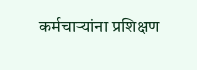कर्मचाऱ्यांना प्रशिक्षण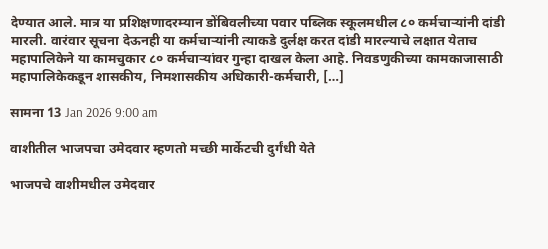देण्यात आले. मात्र या प्रशिक्षणादरम्यान डोंबिवलीच्या पवार पब्लिक स्कूलमधील ८० कर्मचाऱ्यांनी दांडी मारली. वारंवार सूचना देऊनही या कर्मचाऱ्यांनी त्याकडे दुर्लक्ष करत दांडी मारल्याचे लक्षात येताच महापालिकेने या कामचुकार ८० कर्मचाऱ्यांवर गुन्हा दाखल केला आहे. निवडणुकीच्या कामकाजासाठी महापालिकेकडून शासकीय, निमशासकीय अधिकारी-कर्मचारी, […]

सामना 13 Jan 2026 9:00 am

वाशीतील भाजपचा उमेदवार म्हणतो मच्छी मार्केटची दुर्गंधी येते

भाजपचे वाशीमधील उमेदवार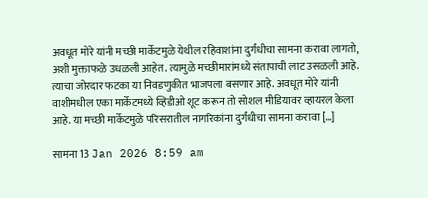अवधूत मोरे यांनी मच्छी मार्केटमुळे येथील रहिवाशांना दुर्गंधीचा सामना करावा लागतो, अशी मुक्ताफळे उधळली आहेत. त्यामुळे मच्छीमारांमध्ये संतापाची लाट उसळली आहे. त्याचा जोरदार फटका या निवडणुकीत भाजपला बसणार आहे. अवधूत मोरे यांनी वाशीमधील एका मार्केटमध्ये व्हिडीओ शूट करून तो सोशल मीडियावर व्हायरल केला आहे. या मच्छी मार्केटमुळे परिसरातील नागरिकांना दुर्गंधीचा सामना करावा […]

सामना 13 Jan 2026 8:59 am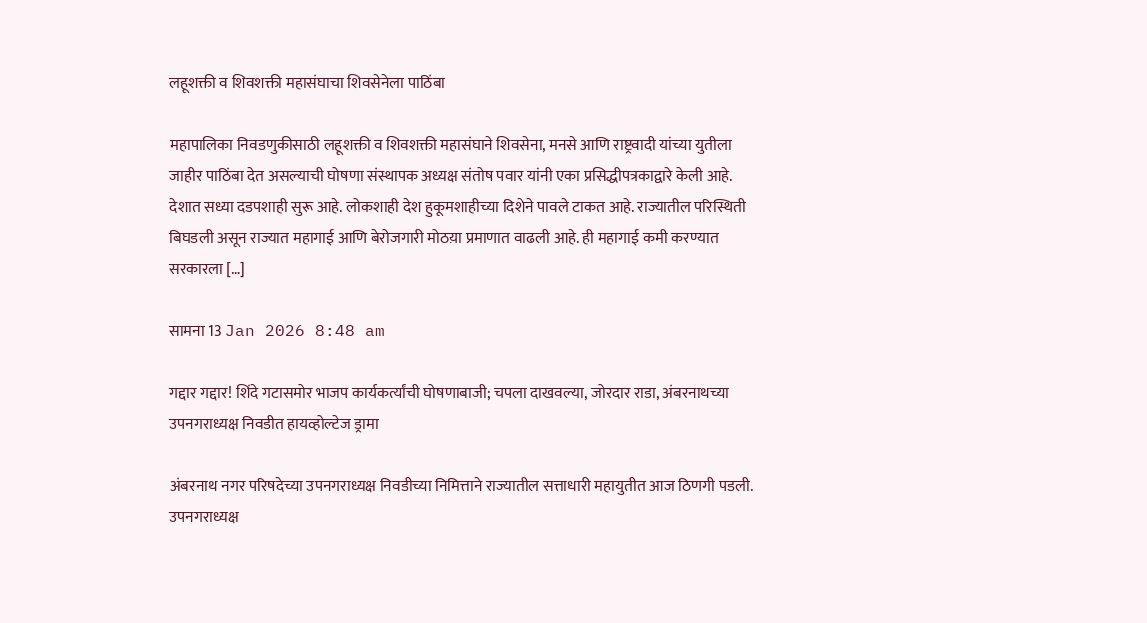लहूशक्ती व शिवशक्ती महासंघाचा शिवसेनेला पाठिंबा

महापालिका निवडणुकीसाठी लहूशक्ती व शिवशक्ती महासंघाने शिवसेना, मनसे आणि राष्ट्रवादी यांच्या युतीला जाहीर पाठिंबा देत असल्याची घोषणा संस्थापक अध्यक्ष संतोष पवार यांनी एका प्रसिद्धीपत्रकाद्वारे केली आहे. देशात सध्या दडपशाही सुरू आहे. लोकशाही देश हुकूमशाहीच्या दिशेने पावले टाकत आहे. राज्यातील परिस्थिती बिघडली असून राज्यात महागाई आणि बेरोजगारी मोठय़ा प्रमाणात वाढली आहे. ही महागाई कमी करण्यात सरकारला […]

सामना 13 Jan 2026 8:48 am

गद्दार गद्दार! शिंदे गटासमोर भाजप कार्यकर्त्यांची घोषणाबाजी; चपला दाखवल्या, जोरदार राडा, अंबरनाथच्या उपनगराध्यक्ष निवडीत हायव्होल्टेज ड्रामा

अंबरनाथ नगर परिषदेच्या उपनगराध्यक्ष निवडीच्या निमित्ताने राज्यातील सत्ताधारी महायुतीत आज ठिणगी पडली. उपनगराध्यक्ष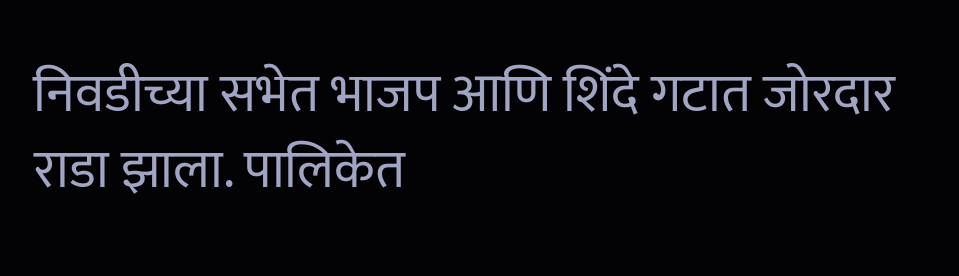निवडीच्या सभेत भाजप आणि शिंदे गटात जोरदार राडा झाला. पालिकेत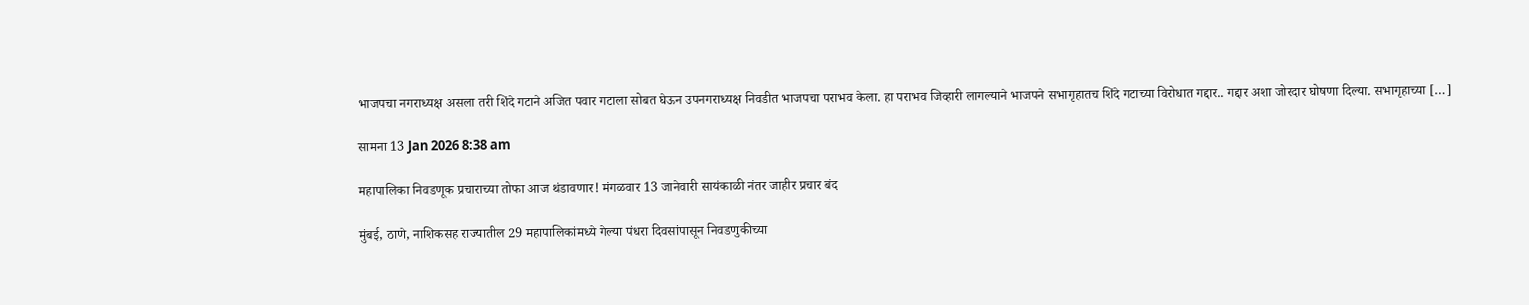भाजपचा नगराध्यक्ष असला तरी शिंदे गटाने अजित पवार गटाला सोबत घेऊन उपनगराध्यक्ष निवडीत भाजपचा पराभव केला. हा पराभव जिव्हारी लागल्याने भाजपने सभागृहातच शिंदे गटाच्या विरोधात गद्दार.. गद्दार अशा जोरदार घोषणा दिल्या. सभागृहाच्या […]

सामना 13 Jan 2026 8:38 am

महापालिका निवडणूक प्रचाराच्या तोफा आज थंडावणार! मंगळवार 13 जानेवारी सायंकाळी नंतर जाहीर प्रचार बंद

मुंबई, ठाणे, नाशिकसह राज्यातील 29 महापालिकांमध्ये गेल्या पंधरा दिवसांपासून निवडणुकीच्या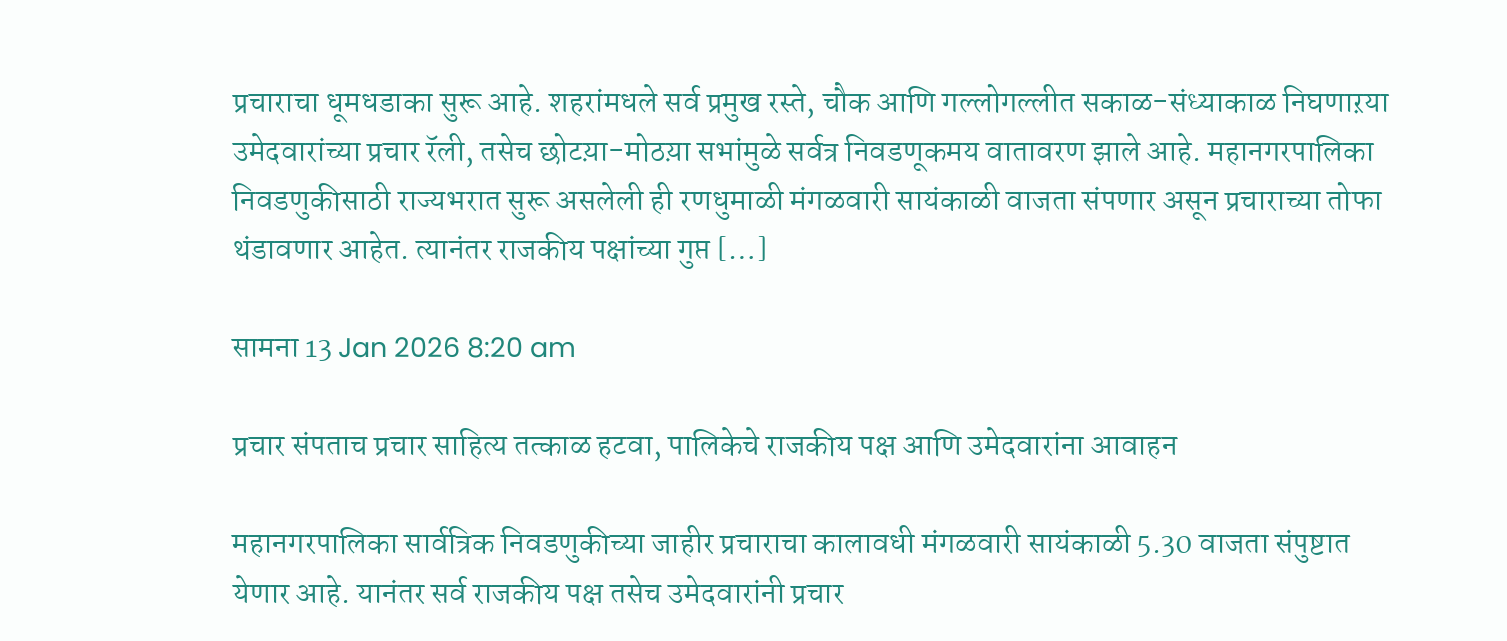प्रचाराचा धूमधडाका सुरू आहे. शहरांमधले सर्व प्रमुख रस्ते, चौक आणि गल्लोगल्लीत सकाळ-संध्याकाळ निघणाऱया उमेदवारांच्या प्रचार रॅली, तसेच छोटय़ा-मोठय़ा सभांमुळे सर्वत्र निवडणूकमय वातावरण झाले आहे. महानगरपालिका निवडणुकीसाठी राज्यभरात सुरू असलेली ही रणधुमाळी मंगळवारी सायंकाळी वाजता संपणार असून प्रचाराच्या तोफा थंडावणार आहेत. त्यानंतर राजकीय पक्षांच्या गुप्त […]

सामना 13 Jan 2026 8:20 am

प्रचार संपताच प्रचार साहित्य तत्काळ हटवा, पालिकेचे राजकीय पक्ष आणि उमेदवारांना आवाहन

महानगरपालिका सार्वत्रिक निवडणुकीच्या जाहीर प्रचाराचा कालावधी मंगळवारी सायंकाळी 5.30 वाजता संपुष्टात येणार आहे. यानंतर सर्व राजकीय पक्ष तसेच उमेदवारांनी प्रचार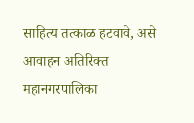साहित्य तत्काळ हटवावे, असे आवाहन अतिरिक्त महानगरपालिका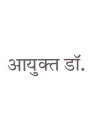आयुक्त डॉ.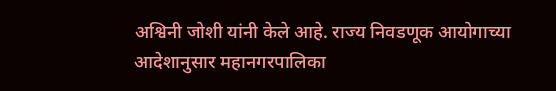अश्विनी जोशी यांनी केले आहे. राज्य निवडणूक आयोगाच्या आदेशानुसार महानगरपालिका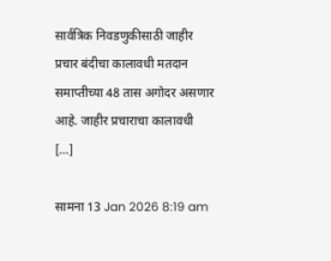सार्वत्रिक निवडणुकीसाठी जाहीर प्रचार बंदीचा कालावधी मतदान समाप्तीच्या 48 तास अगोदर असणार आहे. जाहीर प्रचाराचा कालावधी […]

सामना 13 Jan 2026 8:19 am